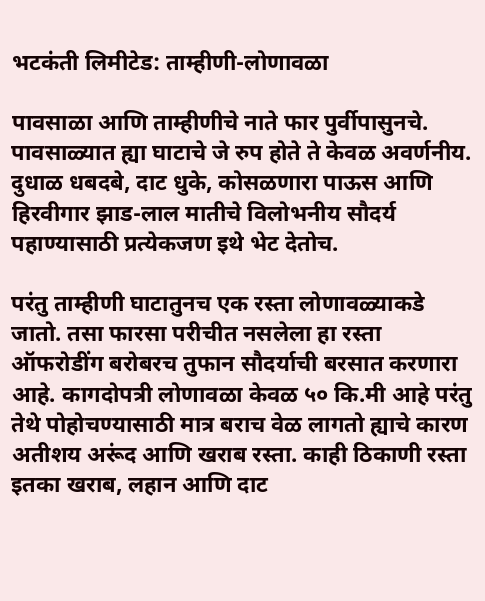भटकंती लिमीटेड: ताम्हीणी-लोणावळा

पावसाळा आणि ताम्हीणीचे नाते फार पुर्वीपासुनचे. पावसाळ्यात ह्या घाटाचे जे रुप होते ते केवळ अवर्णनीय. दुधाळ धबदबे, दाट धुके, कोसळणारा पाऊस आणि हिरवीगार झाड-लाल मातीचे विलोभनीय सौदर्य पहाण्यासाठी प्रत्येकजण इथे भेट देतोच.

परंतु ताम्हीणी घाटातुनच एक रस्ता लोणावळ्याकडे जातो. तसा फारसा परीचीत नसलेला हा रस्ता ऑफरोडींग बरोबरच तुफान सौदर्याची बरसात करणारा आहे. कागदोपत्री लोणावळा केवळ ५० कि.मी आहे परंतु तेथे पोहोचण्यासाठी मात्र बराच वेळ लागतो ह्याचे कारण अतीशय अरूंद आणि खराब रस्ता. काही ठिकाणी रस्ता इतका खराब, लहान आणि दाट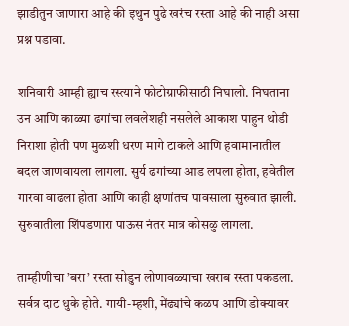झाडीतुन जाणारा आहे की इथुन पुढे खरंच रस्ता आहे की नाही असा प्रश्न पडावा.

शनिवारी आम्ही ह्याच रस्त्याने फोटोग्राफीसाठी निघालो. निघताना उन आणि काळ्या ढगांचा लवलेशही नसलेले आकाश पाहुन थोडी निराशा होती पण मुळशी धरण मागे टाकले आणि हवामानातील बदल जाणवायला लागला. सुर्य ढगांच्या आड लपला होता, हवेतील गारवा वाढला होता आणि काही क्षणांतच पावसाला सुरुवात झाली. सुरुवातीला शिंपडणारा पाऊस नंतर मात्र कोसळु लागला.

ताम्हीणीचा ’बरा’ रस्ता सोडुन लोणावळ्याचा खराब रस्ता पकडला. सर्वत्र दाट धुके होते. गायी-म्हशी, मेंढ्यांचे कळप आणि डोक्यावर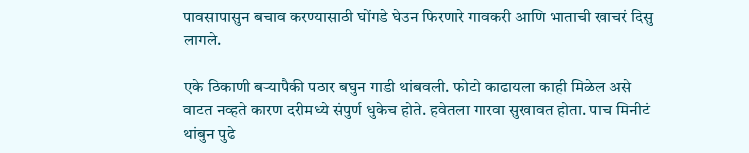पावसापासुन बचाव करण्यासाठी घोंगडे घेउन फिरणारे गावकरी आणि भाताची खाचरं दिसु लागले.

एके ठिकाणी बर्‍यापैकी पठार बघुन गाडी थांबवली. फोटो काढायला काही मिळेल असे वाटत नव्हते कारण दरीमध्ये संपुर्ण धुकेच होते. हवेतला गारवा सुखावत होता. पाच मिनीटं थांबुन पुढे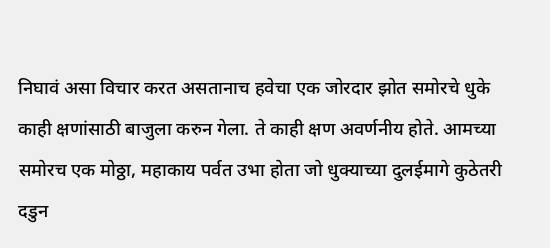निघावं असा विचार करत असतानाच हवेचा एक जोरदार झोत समोरचे धुके काही क्षणांसाठी बाजुला करुन गेला. ते काही क्षण अवर्णनीय होते. आमच्या समोरच एक मोठ्ठा, महाकाय पर्वत उभा होता जो धुक्याच्या दुलईमागे कुठेतरी दडुन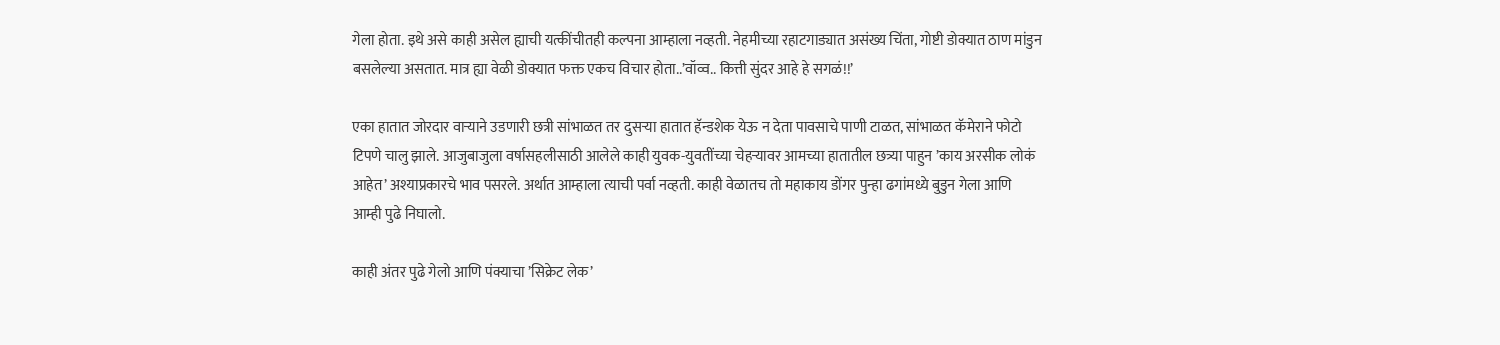गेला होता. इथे असे काही असेल ह्याची यत्कींचीतही कल्पना आम्हाला नव्हती. नेहमीच्या रहाटगाड्यात असंख्य चिंता, गोष्टी डोक्यात ठाण मांडुन बसलेल्या असतात. मात्र ह्या वेळी डोक्यात फक्त एकच विचार होता..’वॉव्व.. कित्ती सुंदर आहे हे सगळं!!’

एका हातात जोरदार वार्‍याने उडणारी छत्री सांभाळत तर दुसर्‍या हातात हॅन्डशेक येऊ न देता पावसाचे पाणी टाळत, सांभाळत कॅमेराने फोटो टिपणे चालु झाले. आजुबाजुला वर्षासहलीसाठी आलेले काही युवक-युवतींच्या चेहर्‍यावर आमच्या हातातील छत्र्या पाहुन ’काय अरसीक लोकं आहेत’ अश्याप्रकारचे भाव पसरले. अर्थात आम्हाला त्याची पर्वा नव्हती. काही वेळातच तो महाकाय डोंगर पुन्हा ढगांमध्ये बुडुन गेला आणि आम्ही पुढे निघालो.

काही अंतर पुढे गेलो आणि पंक्याचा ’सिक्रेट लेक’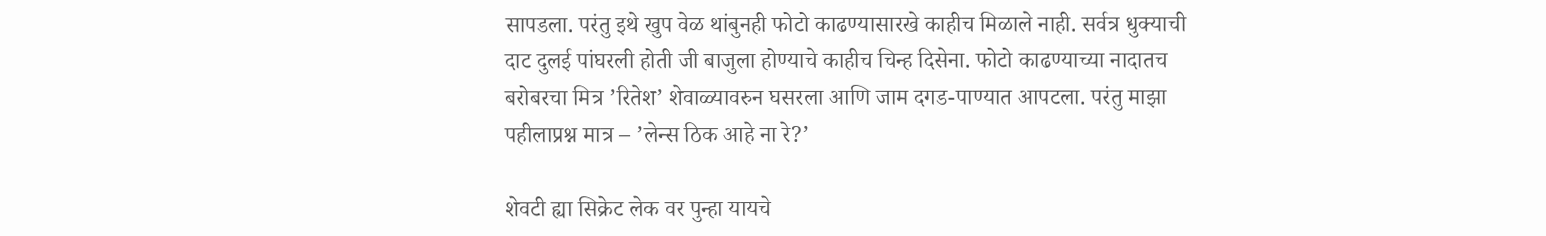सापडला. परंतु इथे खुप वेळ थांबुनही फोटो काढण्यासारखे काहीच मिळाले नाही. सर्वत्र धुक्याची दाट दुलई पांघरली होती जी बाजुला होण्याचे काहीच चिन्ह दिसेना. फोटो काढण्याच्या नादातच बरोबरचा मित्र ’रितेश’ शेवाळ्यावरुन घसरला आणि जाम दगड-पाण्यात आपटला. परंतु माझा पहीलाप्रश्न मात्र – ’लेन्स ठिक आहे ना रे?’

शेवटी ह्या सिक्रेट लेक वर पुन्हा यायचे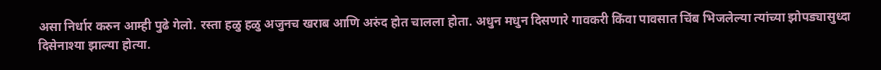असा निर्धार करुन आम्ही पुढे गेलो. रस्ता हळु हळु अजुनच खराब आणि अरुंद होत चालला होता. अधुन मधुन दिसणारे गावकरी किंवा पावसात चिंब भिजलेल्या त्यांच्या झोपड्यासुध्दा दिसेनाश्या झाल्या होत्या.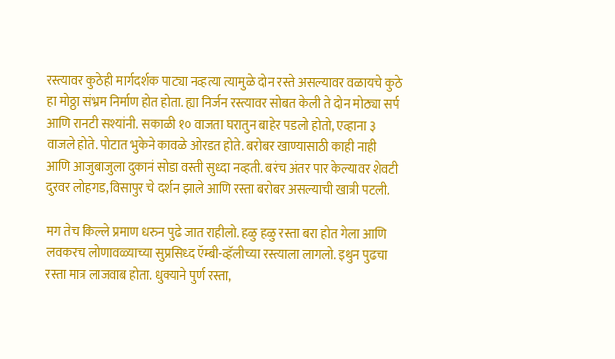रस्त्यावर कुठेही मार्गदर्शक पाट्या नव्हत्या त्यामुळे दोन रस्ते असल्यावर वळायचे कुठे हा मोठ्ठा संभ्रम निर्माण होत होता. ह्या निर्जन रस्त्यावर सोबत केली ते दोन मोठ्या सर्प आणि रानटी सश्यांनी. सकाळी १० वाजता घरातुन बाहेर पडलो होतो, एव्हाना ३ वाजले होते. पोटात भुकेने कावळे ओरडत होते. बरोबर खाण्यासाठी काही नाही आणि आजुबाजुला दुकानं सोडा वस्ती सुध्दा नव्हती. बरंच अंतर पार केल्यावर शेवटी दुरवर लोहगड,विसापुर चे दर्शन झाले आणि रस्ता बरोबर असल्याची खात्री पटली.

मग तेच किल्ले प्रमाण धरुन पुढे जात राहीलो. हळु हळु रस्ता बरा होत गेला आणि लवकरच लोणावळ्याच्या सुप्रसिध्द ऍम्बी-व्हॅलीच्या रस्त्याला लागलो. इथुन पुढचा रस्ता मात्र लाजवाब होता. धुक्याने पुर्ण रस्ता,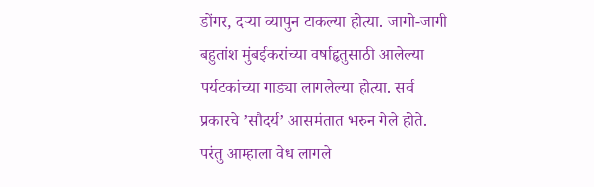डोंगर, दर्‍या व्यापुन टाकल्या होत्या. जागो-जागी बहुतांश मुंबईकरांच्या वर्षाहृतुसाठी आलेल्या पर्यटकांच्या गाड्या लागलेल्या होत्या. सर्व प्रकारचे ’सौदर्य’ आसमंतात भरुन गेले होते. परंतु आम्हाला वेध लागले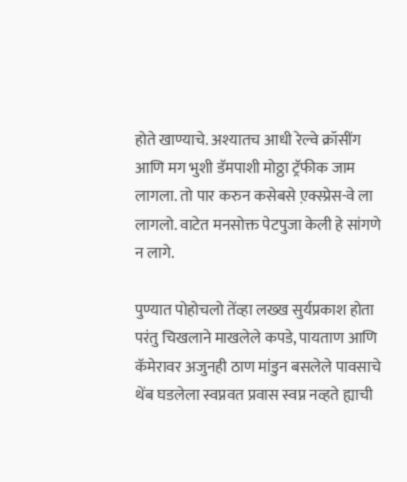होते खाण्याचे. अश्यातच आधी रेल्वे क्रॉसींग आणि मग भुशी डॅमपाशी मोठ्ठा ट्रॅफीक जाम लागला. तो पार करुन कसेबसे ए़क्स्प्रेस-वे ला लागलो. वाटेत मनसोक्त पेटपुजा केली हे सांगणे न लागे.

पुण्यात पोहोचलो तेंव्हा लख्ख सुर्यप्रकाश होता परंतु चिखलाने माखलेले कपडे, पायताण आणि कॅमेरावर अजुनही ठाण मांडुन बसलेले पावसाचे थेंब घडलेला स्वप्नवत प्रवास स्वप्न नव्हते ह्याची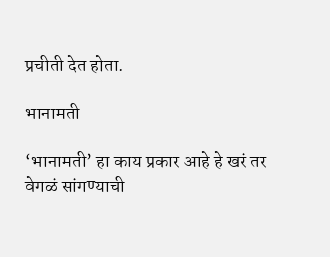प्रचीती देत होता.

भानामती

‘भानामती’ हा काय प्रकार आहे हे खरं तर वेगळं सांगण्याची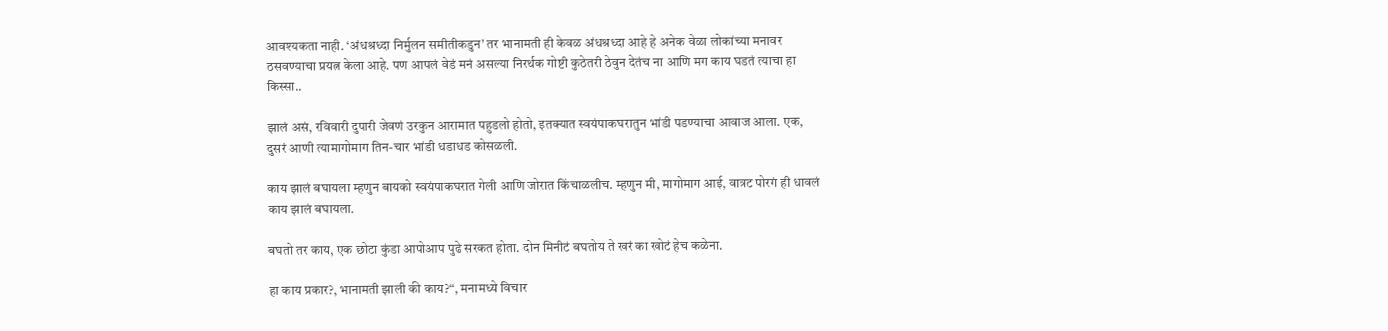आवश्यकता नाही. ‘अंधश्रध्दा निर्मुलन समीतीकडुन’ तर भानामती ही केवळ अंधश्रध्दा आहे हे अनेक वेळा लोकांच्या मनावर ठसवण्याचा प्रयत्न केला आहे. पण आपलं वेडं मनं असल्या निरर्थक गोष्टी कुठेतरी ठेवुन देतंच ना आणि मग काय घडतं त्याचा हा किस्सा..

झालं असं, रविवारी दुपारी जेवणं उरकुन आरामात पहुडलो होतो, इतक्यात स्वयंपाकघरातुन भांडी पडण्याचा आवाज आला. एक, दुसरं आणी त्यामागोमाग तिन-चार भांडी धडाधड कोसळली.

काय झालं बघायला म्हणुन बायको स्वयंपाकघरात गेली आणि जोरात किंचाळलीच. म्हणुन मी, मागोमाग आई, वात्रट पोरगं ही धावलं काय झालं बघायला.

बघतो तर काय, एक छोटा कुंडा आपोआप पुढे सरकत होता. दोन मिनीटं बघतोय ते खरं का खोटं हेच कळेना.

हा काय प्रकार?, भानामती झाली की काय?“, मनामध्ये विचार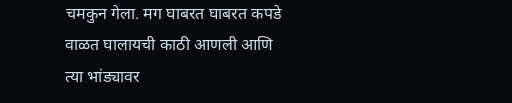चमकुन गेला. मग घाबरत घाबरत कपडे वाळत घालायची काठी आणली आणि त्या भांड्यावर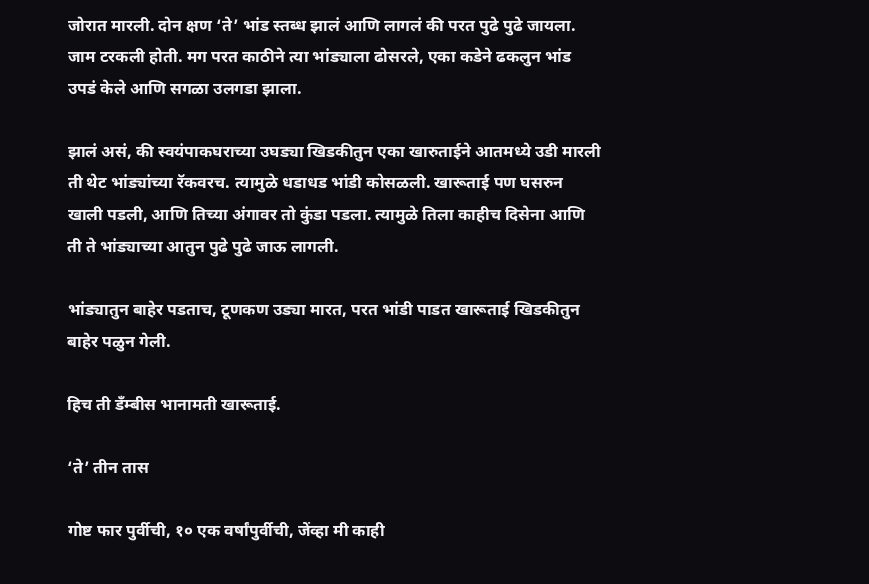जोरात मारली. दोन क्षण ‘ते’ भांड स्तब्ध झालं आणि लागलं की परत पुढे पुढे जायला. जाम टरकली होती. मग परत काठीने त्या भांड्याला ढोसरले, एका कडेने ढकलुन भांड उपडं केले आणि सगळा उलगडा झाला.

झालं असं, की स्वयंपाकघराच्या उघड्या खिडकीतुन एका खारुताईने आतमध्ये उडी मारली ती थेट भांड्यांच्या रॅकवरच. त्यामुळे धडाधड भांडी कोसळली. खारूताई पण घसरुन खाली पडली, आणि तिच्या अंगावर तो कुंडा पडला. त्यामुळे तिला काहीच दिसेना आणि ती ते भांड्याच्या आतुन पुढे पुढे जाऊ लागली.

भांड्यातुन बाहेर पडताच, टूणकण उड्या मारत, परत भांडी पाडत खारूताई खिडकीतुन बाहेर पळुन गेली.

हिच ती डॅंम्बीस भानामती खारूताई.

‘ते’ तीन तास

गोष्ट फार पुर्वीची, १० एक वर्षांपुर्वीची, जेंव्हा मी काही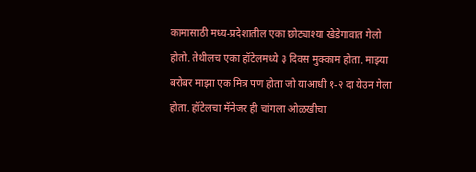कामासाठी मध्य-प्रदेशातील एका छोट्याश्या खेडेगावात गेलो होतो. तेथीलच एका हॉटेलमध्ये ३ दिवस मुक्काम होता. माझ्या बरोबर माझा एक मित्र पण होता जो याआधी १-२ दा येउन गेला होता. हॉटेलचा मॅनेजर ही चांगला ओळखीचा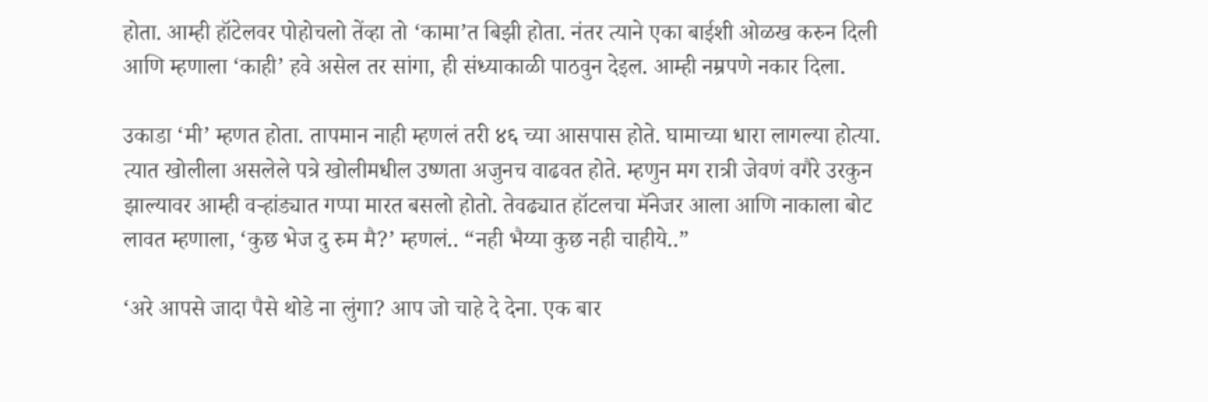होता. आम्ही हॉटेलवर पोहोचलो तेंव्हा तो ‘कामा’त बिझी होता. नंतर त्याने एका बाईशी ओळख करुन दिली आणि म्हणाला ‘काही’ हवे असेल तर सांगा, ही संध्याकाळी पाठवुन देइल. आम्ही नम्रपणे नकार दिला.

उकाडा ‘मी’ म्हणत होता. तापमान नाही म्हणलं तरी ४६ च्या आसपास होते. घामाच्या धारा लागल्या होत्या. त्यात खोलीला असलेले पत्रे खोलीमधील उष्णता अजुनच वाढवत होते. म्हणुन मग रात्री जेवणं वगैरे उरकुन झाल्यावर आम्ही वऱ्हांड्यात गप्पा मारत बसलो होतो. तेवढ्यात हॉटलचा मॅनेजर आला आणि नाकाला बोट लावत म्हणाला, ‘कुछ भेज दु रुम मै?’ म्हणलं.. “नही भैय्या कुछ नही चाहीये..”

‘अरे आपसे जादा पैसे थोडे ना लुंगा? आप जो चाहे दे देना. एक बार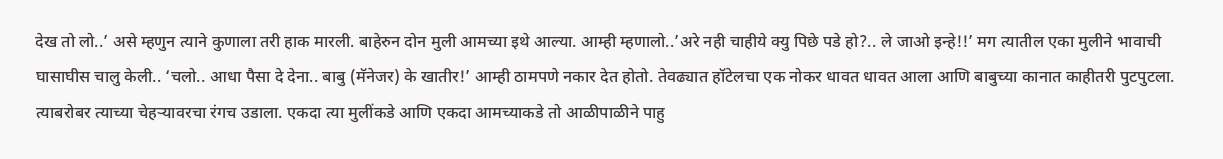देख तो लो..’ असे म्हणुन त्याने कुणाला तरी हाक मारली. बाहेरुन दोन मुली आमच्या इथे आल्या. आम्ही म्हणालो..’अरे नही चाहीये क्यु पिछे पडे हो?.. ले जाओ इन्हे!!’ मग त्यातील एका मुलीने भावाची घासाघीस चालु केली.. ‘चलो.. आधा पैसा दे देना.. बाबु (मॅनेजर) के खातीर!’ आम्ही ठामपणे नकार देत होतो. तेवढ्यात हॉटेलचा एक नोकर धावत धावत आला आणि बाबुच्या कानात काहीतरी पुटपुटला. त्याबरोबर त्याच्या चेहऱ्यावरचा रंगच उडाला. एकदा त्या मुलींकडे आणि एकदा आमच्याकडे तो आळीपाळीने पाहु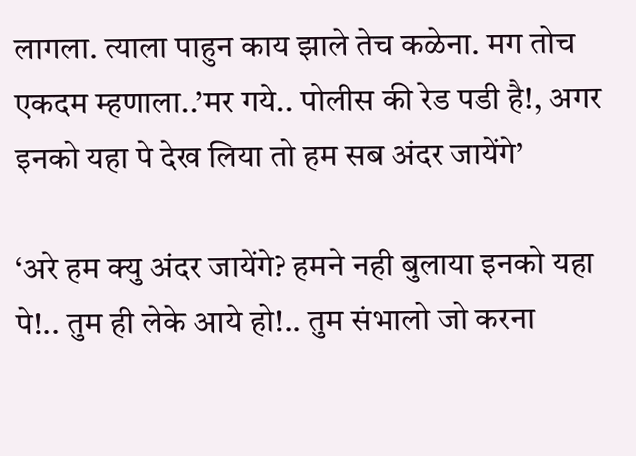लागला. त्याला पाहुन काय झाले तेच कळेना. मग तोच एकदम म्हणाला..’मर गये.. पोलीस की रेड पडी है!, अगर इनको यहा पे देख लिया तो हम सब अंदर जायेंगे’

‘अरे हम क्यु अंदर जायेंगे? हमने नही बुलाया इनको यहा पे!.. तुम ही लेके आये हो!.. तुम संभालो जो करना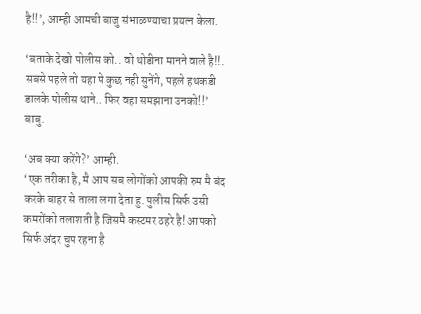है!!’, आम्ही आमची बाजु संभाळण्याचा प्रयत्न केला.

‘बताके देखो पोलीस को.. वो थोडीना मानने वाले है!!. सबसे पहले तो यहा पे कुछ नही सुनेंगे, पहले हथकडी डालके पोलीस थाने.. फिर वहा समझाना उनको!!’ बाबु.

‘अब क्या करेंगे?’ आम्ही.
‘एक तरीका है, मै आप सब लोगोंको आपकी रुम मै बंद करके बाहर से ताला लगा देता हु. पुलीस सिर्फ उसी कमरोंको तलाशती है जिसमै कस्टमर ठहरे है! आपको सिर्फ अंदर चुप रहना है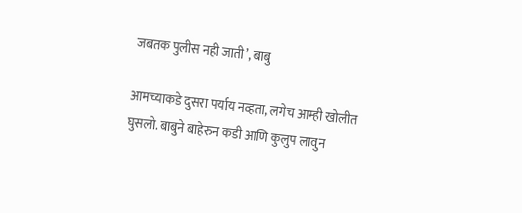जबतक पुलीस नही जाती’, बाबु

आमच्याकडे दुसरा पर्याय नव्हता, लगेच आम्ही खोलीत घुसलो. बाबुने बाहेरुन कडी आणि कुलुप लावुन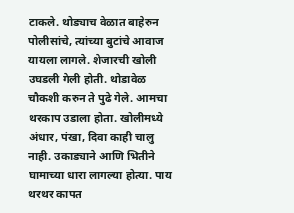टाकले. थोड्याच वेळात बाहेरुन पोलीसांचे, त्यांच्या बुटांचे आवाज यायला लागले. शेजारची खोली उघडली गेली होती. थोडावेळ चौकशी करुन ते पुढे गेले. आमचा थरकाप उडाला होता. खोलीमध्ये अंधार, पंखा, दिवा काही चालु नाही. उकाड्याने आणि भितीने घामाच्या धारा लागल्या होत्या. पाय थरथर कापत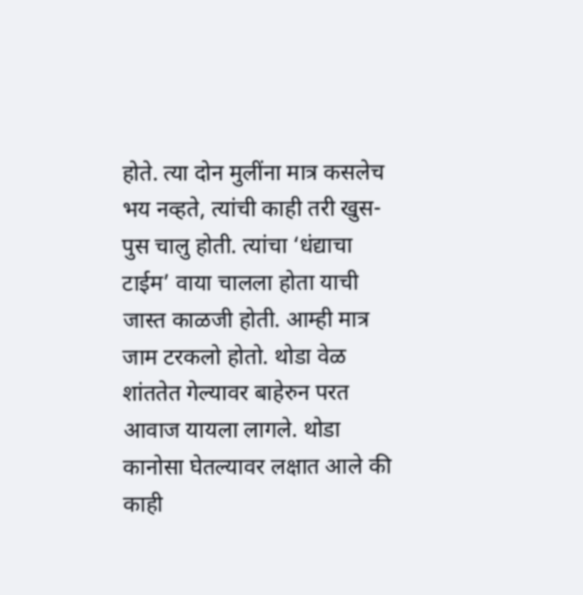होते. त्या दोन मुलींना मात्र कसलेच भय नव्हते, त्यांची काही तरी खुस-पुस चालु होती. त्यांचा ‘धंद्याचा टाईम’ वाया चालला होता याची जास्त काळजी होती. आम्ही मात्र जाम टरकलो होतो. थोडा वेळ शांततेत गेल्यावर बाहेरुन परत आवाज यायला लागले. थोडा कानोसा घेतल्यावर लक्षात आले की काही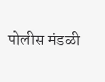पोलीस मंडळी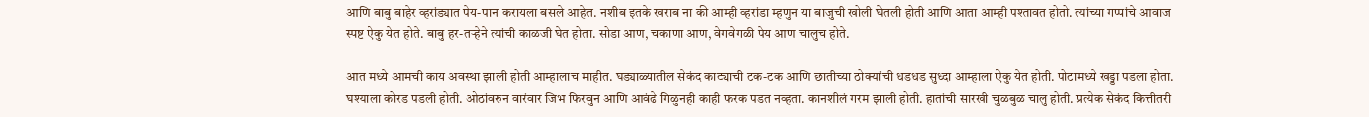आणि बाबु बाहेर व्हरांड्यात पेय-पान करायला बसले आहेत. नशीब इतके खराब ना की आम्ही व्हरांडा म्हणुन या बाजुची खोली घेतली होती आणि आता आम्ही पश्तावत होतो. त्यांच्या गप्पांचे आवाज स्पष्ट ऐकु येत होते. बाबु हर-तऱ्हेने त्यांची काळजी घेत होता. सोडा आण, चकाणा आण, वेगवेगळी पेय आण चालुच होते.

आत मध्ये आमची काय अवस्था झाली होती आम्हालाच माहीत. घड्याळ्यातील सेकंद काट्याची टक-टक आणि छातीच्या ठोक्यांची धडधड सुध्दा आम्हाला ऐकु येत होती. पोटामध्ये खड्डा पडला होता. घश्याला कोरड पडली होती. ओठांवरुन वारंवार जिभ फिरवुन आणि आवंढे गिळुनही काही फरक पडत नव्हता. कानशीलं गरम झाली होती. हातांची सारखी चुळबुळ चालु होती. प्रत्येक सेकंद कित्तीतरी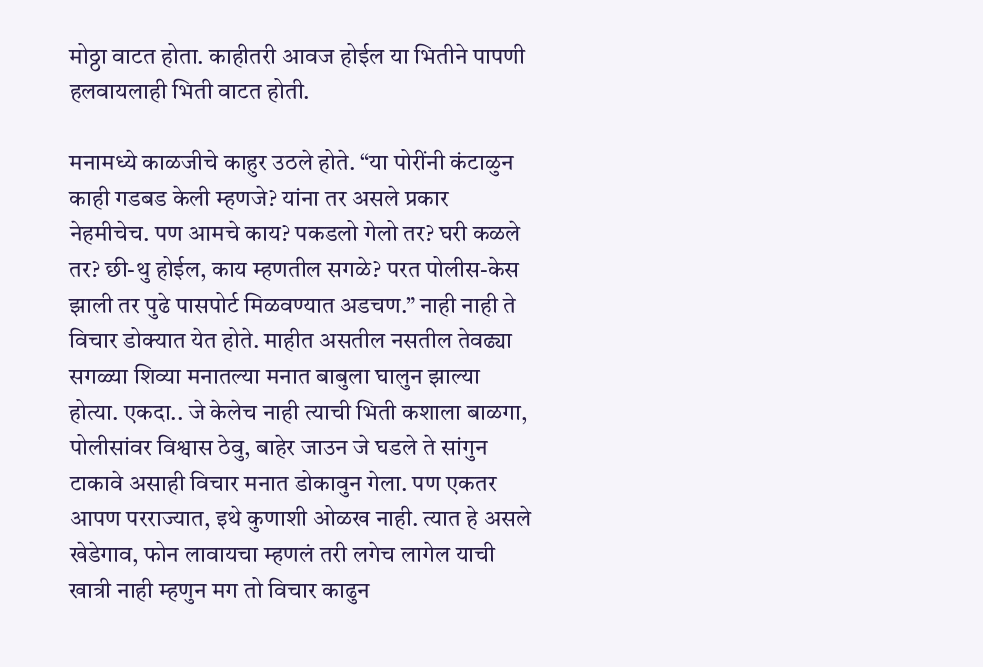मोठ्ठा वाटत होता. काहीतरी आवज होईल या भितीने पापणी हलवायलाही भिती वाटत होती.

मनामध्ये काळजीचे काहुर उठले होते. “या पोरींनी कंटाळुन काही गडबड केली म्हणजे? यांना तर असले प्रकार नेहमीचेच. पण आमचे काय? पकडलो गेलो तर? घरी कळले तर? छी-थु होईल, काय म्हणतील सगळे? परत पोलीस-केस झाली तर पुढे पासपोर्ट मिळवण्यात अडचण.” नाही नाही ते विचार डोक्यात येत होते. माहीत असतील नसतील तेवढ्या सगळ्या शिव्या मनातल्या मनात बाबुला घालुन झाल्या होत्या. एकदा.. जे केलेच नाही त्याची भिती कशाला बाळगा, पोलीसांवर विश्वास ठेवु, बाहेर जाउन जे घडले ते सांगुन टाकावे असाही विचार मनात डोकावुन गेला. पण एकतर आपण परराज्यात, इथे कुणाशी ओळख नाही. त्यात हे असले खेडेगाव, फोन लावायचा म्हणलं तरी लगेच लागेल याची खात्री नाही म्हणुन मग तो विचार काढुन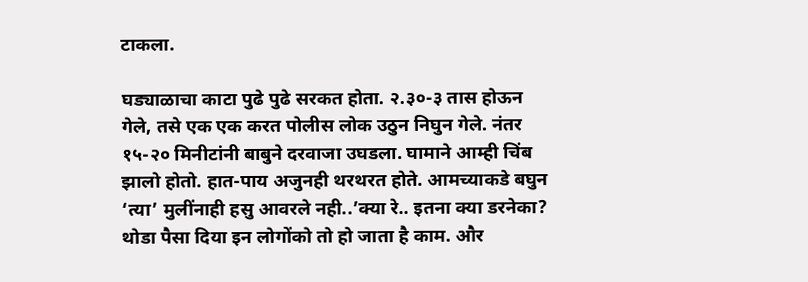टाकला.

घड्याळाचा काटा पुढे पुढे सरकत होता. २.३०-३ तास होऊन गेले, तसे एक एक करत पोलीस लोक उठुन निघुन गेले. नंतर १५-२० मिनीटांनी बाबुने दरवाजा उघडला. घामाने आम्ही चिंब झालो होतो. हात-पाय अजुनही थरथरत होते. आमच्याकडे बघुन ‘त्या’ मुलींनाही हसु आवरले नही..’क्या रे.. इतना क्या डरनेका? थोडा पैसा दिया इन लोगोंको तो हो जाता है काम. और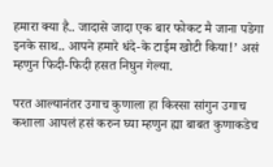हमारा क्या है.. जादासे जादा एक बार फोकट मै जाना पडेगा इनके साथ.. आपने हमारे धंदे-के टाईम खोटी किया!’ असं म्हणुन फिदी-फिदी हसत निघुन गेल्या.

परत आल्यानंतर उगाच कुणाला हा किस्सा सांगुन उगाच कशाला आपलं हसं करुन घ्या म्हणुन ह्या बाबत कुणाकडेच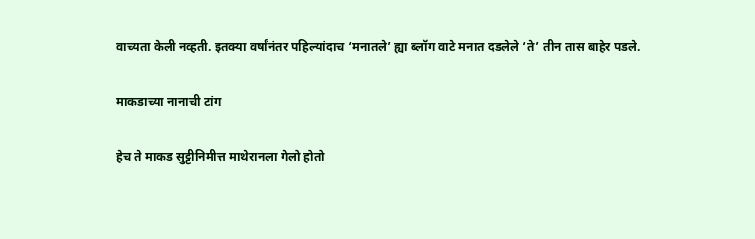वाच्यता केली नव्हती. इतक्या वर्षांनंतर पहिल्यांदाच ‘मनातले’ ह्या ब्लॉग वाटे मनात दडलेले ‘ते’ तीन तास बाहेर पडले.

माकडाच्या नानाची टांग

हेच ते माकड सुट्टीनिमीत्त माथेरानला गेलो होतो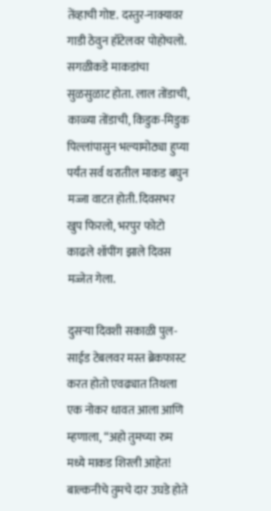तेंव्हाची गोष्ट. दस्तुर-नाक्यावर गाडी ठेवुन हॉटेलवर पोहोचलो. सगळीकडे माकडांचा सुळसुळाट होता. लाल तोंडाची, काळ्या तोंडाची, किडुक-मिडुक पिल्लांपासुन भल्यामोठ्या हुप्या पर्यंत सर्व थरातील माकड बघुन मज्जा वाटत होती. दिवसभर खुप फिरलो, भरपुर फोटो काढले शॉपींग झाले दिवस मज्जेत गेला.

दुसऱ्या दिवशी सकाळी पुल-साईड टेबलवर मस्त ब्रेकफास्ट करत होतो एवढ्यात तिथला एक नोकर धावत आला आणि म्हणाला, “अहो तुमच्या रुम मध्ये माकड शिरली आहेत! बाल्कनीचे तुमचे दार उघडे होते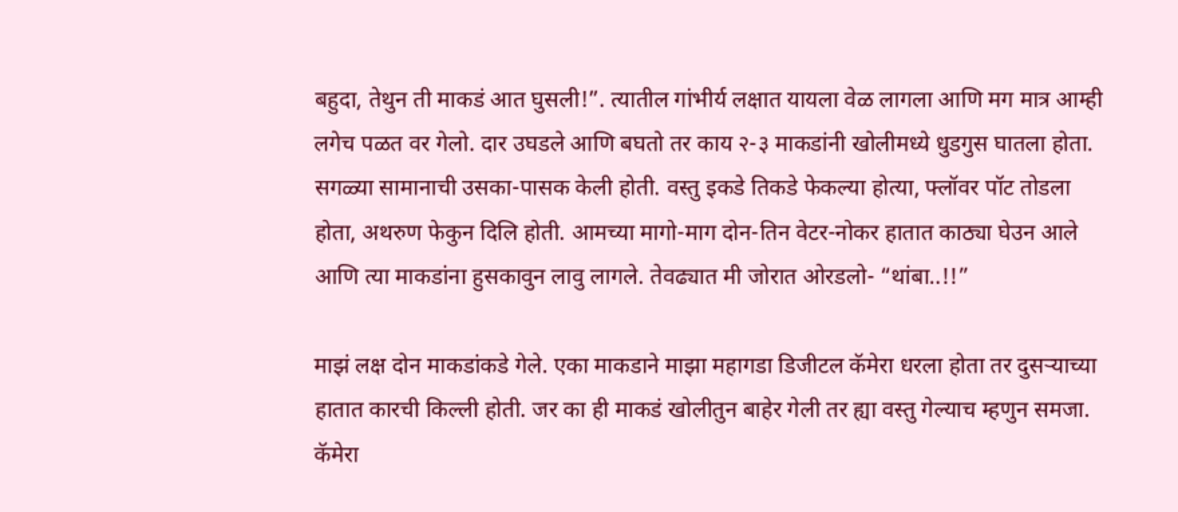बहुदा, तेथुन ती माकडं आत घुसली!”. त्यातील गांभीर्य लक्षात यायला वेळ लागला आणि मग मात्र आम्ही लगेच पळत वर गेलो. दार उघडले आणि बघतो तर काय २-३ माकडांनी खोलीमध्ये धुडगुस घातला होता. सगळ्या सामानाची उसका-पासक केली होती. वस्तु इकडे तिकडे फेकल्या होत्या, फ्लॉवर पॉट तोडला होता, अथरुण फेकुन दिलि होती. आमच्या मागो-माग दोन-तिन वेटर-नोकर हातात काठ्या घेउन आले आणि त्या माकडांना हुसकावुन लावु लागले. तेवढ्यात मी जोरात ओरडलो- “थांबा..!!”

माझं लक्ष दोन माकडांकडे गेले. एका माकडाने माझा महागडा डिजीटल कॅमेरा धरला होता तर दुसऱ्याच्या हातात कारची किल्ली होती. जर का ही माकडं खोलीतुन बाहेर गेली तर ह्या वस्तु गेल्याच म्हणुन समजा. कॅमेरा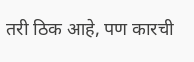तरी ठिक आहे, पण कारची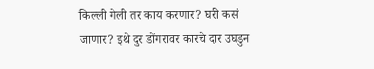किल्ली गेली तर काय करणार? घरी कसं जाणार? इथे दुर डोंगरावर कारचे दार उघडुन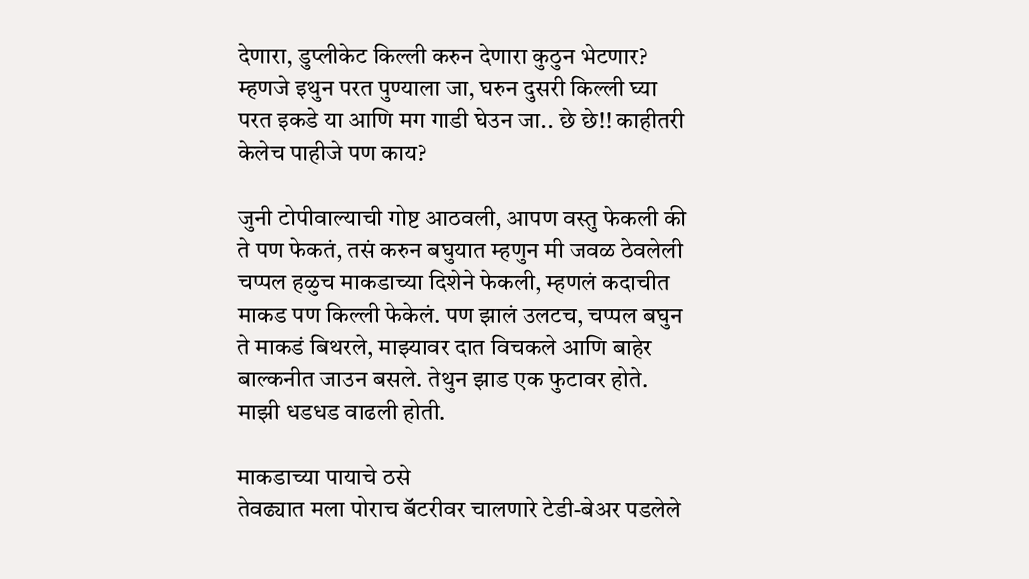देणारा, डुप्लीकेट किल्ली करुन देणारा कुठुन भेटणार? म्हणजे इथुन परत पुण्याला जा, घरुन दुसरी किल्ली घ्या परत इकडे या आणि मग गाडी घेउन जा.. छे छे!! काहीतरी केलेच पाहीजे पण काय?

जुनी टोपीवाल्याची गोष्ट आठवली, आपण वस्तु फेकली की ते पण फेकतं, तसं करुन बघुयात म्हणुन मी जवळ ठेवलेली चप्पल हळुच माकडाच्या दिशेने फेकली, म्हणलं कदाचीत माकड पण किल्ली फेकेलं. पण झालं उलटच, चप्पल बघुन ते माकडं बिथरले, माझ्यावर दात विचकले आणि बाहेर बाल्कनीत जाउन बसले. तेथुन झाड एक फुटावर होते. माझी धडधड वाढली होती.

माकडाच्या पायाचे ठसे
तेवढ्यात मला पोराच बॅटरीवर चालणारे टेडी-बेअर पडलेले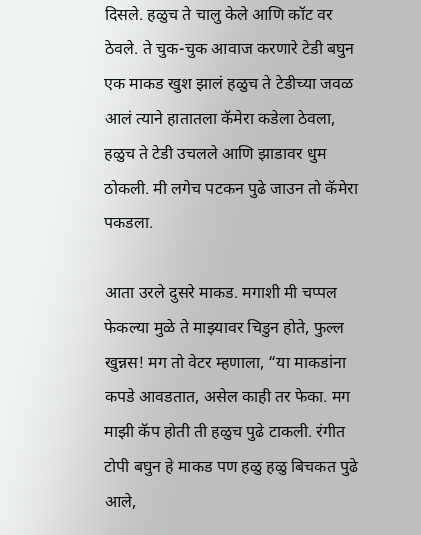दिसले. हळुच ते चालु केले आणि कॉट वर ठेवले. ते चुक-चुक आवाज करणारे टेडी बघुन एक माकड खुश झालं हळुच ते टेडीच्या जवळ आलं त्याने हातातला कॅमेरा कडेला ठेवला, हळुच ते टेडी उचलले आणि झाडावर धुम ठोकली. मी लगेच पटकन पुढे जाउन तो कॅमेरा पकडला.

आता उरले दुसरे माकड. मगाशी मी चप्पल फेकल्या मुळे ते माझ्यावर चिडुन होते, फुल्ल खुन्नस! मग तो वेटर म्हणाला, “या माकडांना कपडे आवडतात, असेल काही तर फेका. मग माझी कॅप होती ती हळुच पुढे टाकली. रंगीत टोपी बघुन हे माकड पण हळु हळु बिचकत पुढे आले,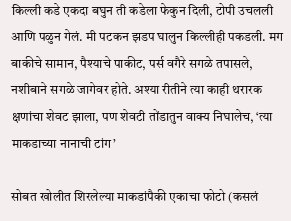किल्ली कडे एकदा बघुन ती कडेला फेकुन दिली, टोपी उचलली आणि पळुन गेलं. मी पटकन झडप घालुन किल्लीही पकडली. मग बाकीचे सामान, पैश्याचे पाकीट, पर्स वगैरे सगळे तपासले, नशीबाने सगळे जागेवर होते. अश्या रीतीने त्या काही थरारक क्षणांचा शेवट झाला, पण शेवटी तोंडातुन वाक्य निघालेच, ‘त्या माकडाच्या नानाची टांग’

सोबत खोलीत शिरलेल्या माकडांपैकी एकाचा फोटो (कसलं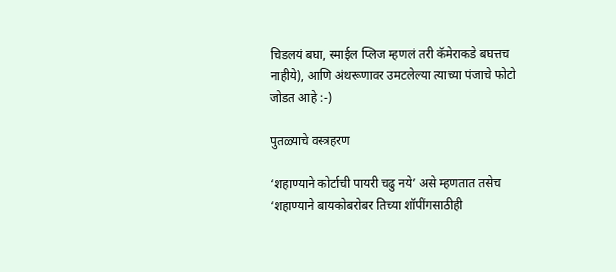चिडलयं बघा, स्माईल प्लिज म्हणलं तरी कॅमेराकडे बघत्तच नाहीये), आणि अंथरूणावर उमटलेल्या त्याच्या पंजाचे फोटो जोडत आहे :-)

पुतळ्याचे वस्त्रहरण

‘शहाण्याने कोर्टाची पायरी चढु नये’ असे म्हणतात तसेच ‘शहाण्याने बायकोबरोबर तिच्या शॉपींगसाठीही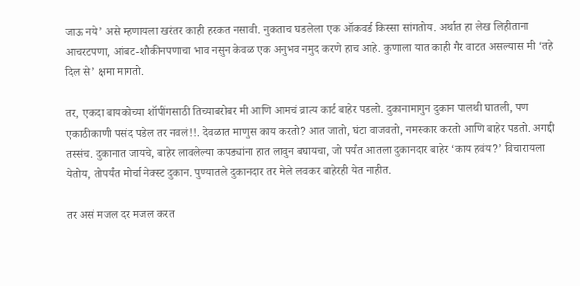जाऊ नये’ असे म्हणायला खरंतर काही हरकत नसावी. नुकताच घडलेला एक ऑकवर्ड किस्सा सांगतोय. अर्थात हा लेख लिहीताना आचरटपणा, आंबट-शौकीनपणाचा भाव नसुन केवळ एक अनुभव नमुद करणे हाच आहे. कुणाला यात काही गैर वाटत असल्यास मी ‘तहे दिल से’ क्षमा मागतो.

तर, एकदा बायकोच्या शॉपींगसाठी तिच्याबरोबर मी आणि आमचं व्रात्य कार्ट बाहेर पडलो. दुकानामागुन दुकान पालथी घातली, पण एकाठीकाणी पसंद पडेल तर नवलं!!. देवळात माणुस काय करतो? आत जातो, घंटा वाजवतो, नमस्कार करतो आणि बाहेर पडतो. अगद्दी तस्संच. दुकानात जायचे, बाहेर लावलेल्या कपड्यांना हात लावुन बघायचा, जो पर्यंत आतला दुकानदार बाहेर ‘काय हवंय?’ विचारायला येतोय, तोपर्यंत मोर्चा नेक्स्ट दुकान. पुण्यातले दुकानदार तर मेले लवकर बाहेरही येत नाहीत.

तर असं मजल दर मजल करत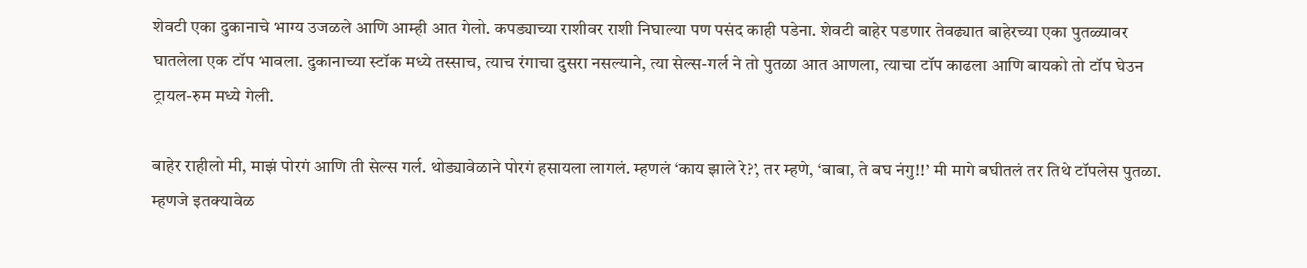शेवटी एका दुकानाचे भाग्य उजळले आणि आम्ही आत गेलो. कपड्याच्या राशीवर राशी निघाल्या पण पसंद काही पडेना. शेवटी बाहेर पडणार तेवढ्यात बाहेरच्या एका पुतळ्यावर घातलेला एक टॉप भावला. दुकानाच्या स्टॉक मध्ये तस्साच, त्याच रंगाचा दुसरा नसल्याने, त्या सेल्स-गर्ल ने तो पुतळा आत आणला, त्याचा टॉप काढला आणि बायको तो टॉप घेउन ट्रायल-रुम मध्ये गेली.

बाहेर राहीलो मी, माझं पोरगं आणि ती सेल्स गर्ल. थोड्यावेळाने पोरगं हसायला लागलं. म्हणलं ‘काय झाले रे?’, तर म्हणे, ‘बाबा, ते बघ नंगु!!’ मी मागे बघीतलं तर तिथे टॉपलेस पुतळा. म्हणजे इतक्यावेळ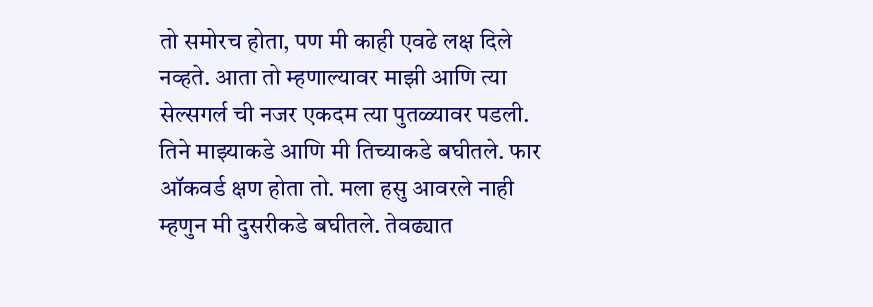तो समोरच होता, पण मी काही एवढे लक्ष दिले नव्हते. आता तो म्हणाल्यावर माझी आणि त्या सेल्सगर्ल ची नजर एकदम त्या पुतळ्यावर पडली. तिने माझ्याकडे आणि मी तिच्याकडे बघीतले. फार ऑकवर्ड क्षण होता तो. मला हसु आवरले नाही म्हणुन मी दुसरीकडे बघीतले. तेवढ्यात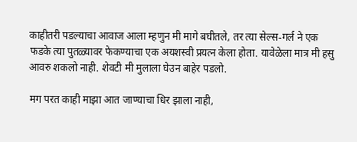काहीतरी पडल्याचा आवाज आला म्हणुन मी मागे बघीतले, तर त्या सेल्स-गर्ल ने एक फडके त्या पुतळ्यावर फेकण्याचा एक अयशस्वी प्रयत्न केला होता. यावेळेला मात्र मी हसु आवरु शकलो नाही. शेवटी मी मुलाला घेउन बाहेर पडलो.

मग परत काही माझा आत जाण्याचा धिर झाला नाही,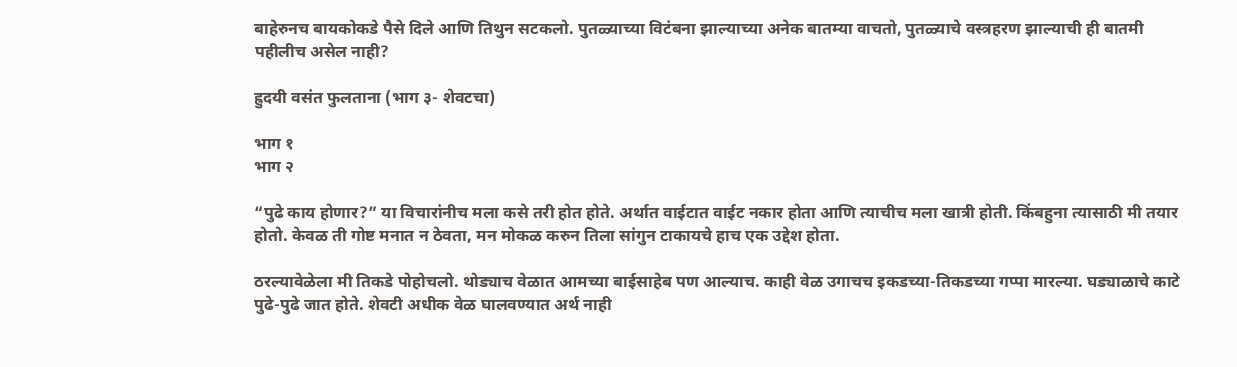बाहेरुनच बायकोकडे पैसे दिले आणि तिथुन सटकलो. पुतळ्याच्या विटंबना झाल्याच्या अनेक बातम्या वाचतो, पुतळ्याचे वस्त्रहरण झाल्याची ही बातमी पहीलीच असेल नाही?

ह्रुदयी वसंत फुलताना (भाग ३- शेवटचा)

भाग १
भाग २

“पुढे काय होणार?” या विचारांनीच मला कसे तरी होत होते. अर्थात वाईटात वाईट नकार होता आणि त्याचीच मला खात्री होती. किंबहुना त्यासाठी मी तयार होतो. केवळ ती गोष्ट मनात न ठेवता, मन मोकळ करुन तिला सांगुन टाकायचे हाच एक उद्देश होता.

ठरल्यावेळेला मी तिकडे पोहोचलो. थोड्याच वेळात आमच्या बाईसाहेब पण आल्याच. काही वेळ उगाचच इकडच्या-तिकडच्या गप्पा मारल्या. घड्याळाचे काटे पुढे-पुढे जात होते. शेवटी अधीक वेळ घालवण्यात अर्थ नाही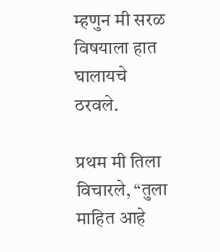म्हणुन मी सरळ विषयाला हात घालायचे ठरवले.

प्रथम मी तिला विचारले, “तुला माहित आहे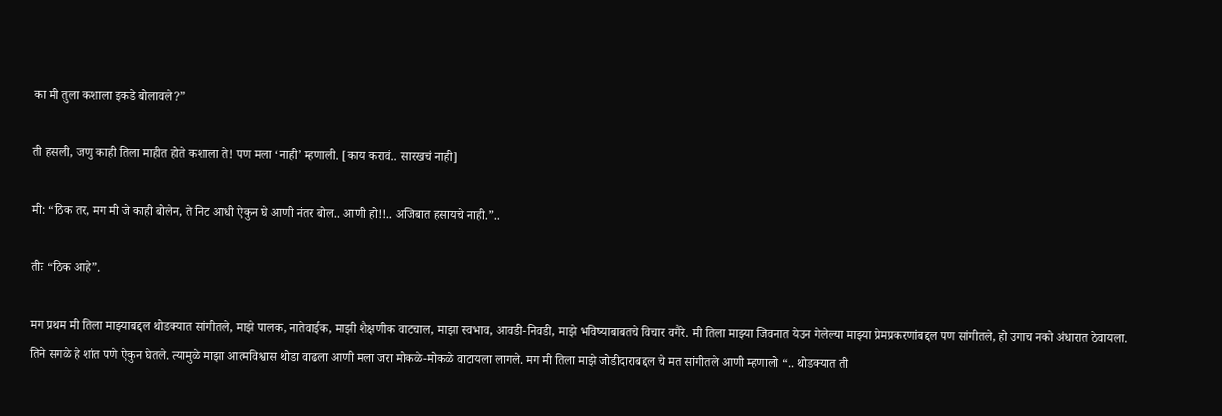का मी तुला कशाला इकडे बोलावले?”

ती हसली, जणु काही तिला माहीत होते कशाला ते! पण मला ‘नाही’ म्हणाली. [काय करावं.. सारखचं नाही]

मी: “ठिक तर, मग मी जे काही बोलेन, ते निट आधी ऐकुन घे आणी नंतर बोल.. आणी हो!!.. अजिबात हसायचे नाही.”..

तीः “ठिक आहे”.

मग प्रथम मी तिला माझ्याबद्दल थोडक्यात सांगीतले, माझे पालक, नातेवाईक, माझी शैक्षणीक वाटचाल, माझा स्वभाव, आवडी-निवडी, माझे भविष्याबाबतचे विचार वगैरे. मी तिला माझ्या जिवनात येउन गेलेल्या माझ्या प्रेमप्रकरणांबद्दल पण सांगीतले, हो उगाच नको अंधारात ठेवायला. तिने सगळे हे शांत पणे ऐकुन घेतले. त्यामुळे माझा आत्मविश्वास थोडा वाढला आणी मला जरा मोकळे-मोकळे वाटायला लागले. मग मी तिला माझे जोडीदाराबद्दल चे मत सांगीतले आणी म्हणालो “.. थोडक्यात ती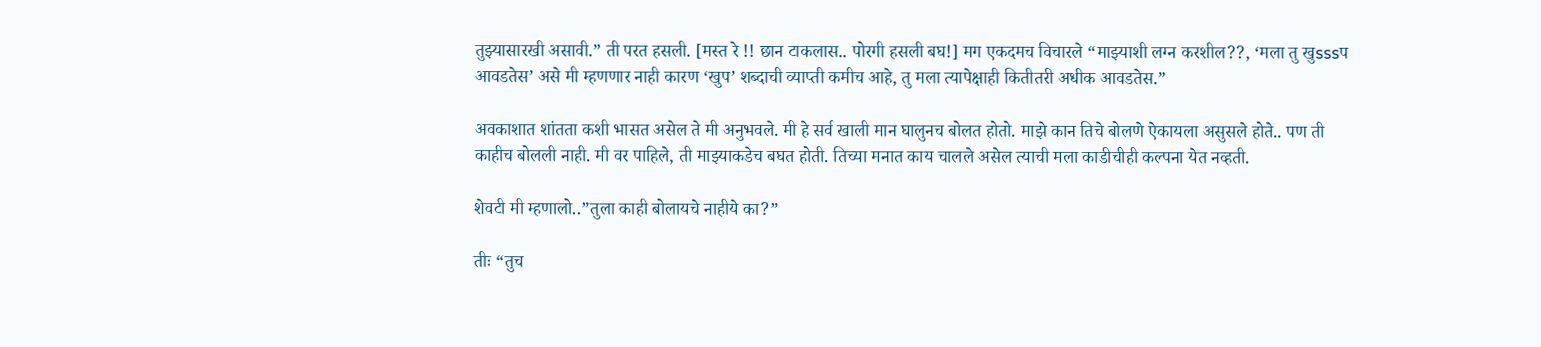तुझ्यासारखी असावी.” ती परत हसली. [मस्त रे !! छान टाकलास.. पोरगी हसली बघ!] मग एकदमच विचारले “माझ्याशी लग्न करशील??, ‘मला तु खुsssप आवडतेस’ असे मी म्हणणार नाही कारण ‘खुप’ शब्दाची व्याप्ती कमीच आहे, तु मला त्यापेक्षाही कितीतरी अधीक आवडतेस.”

अवकाशात शांतता कशी भासत असेल ते मी अनुभवले. मी हे सर्व खाली मान घालुनच बोलत होतो. माझे कान तिचे बोलणे ऐकायला असुसले होते.. पण ती काहीच बोलली नाही. मी वर पाहिले, ती माझ्याकडेच बघत होती. तिच्या मनात काय चालले असेल त्याची मला काडीचीही कल्पना येत नव्हती.

शेवटी मी म्हणालो..”तुला काही बोलायचे नाहीये का?”

तीः “तुच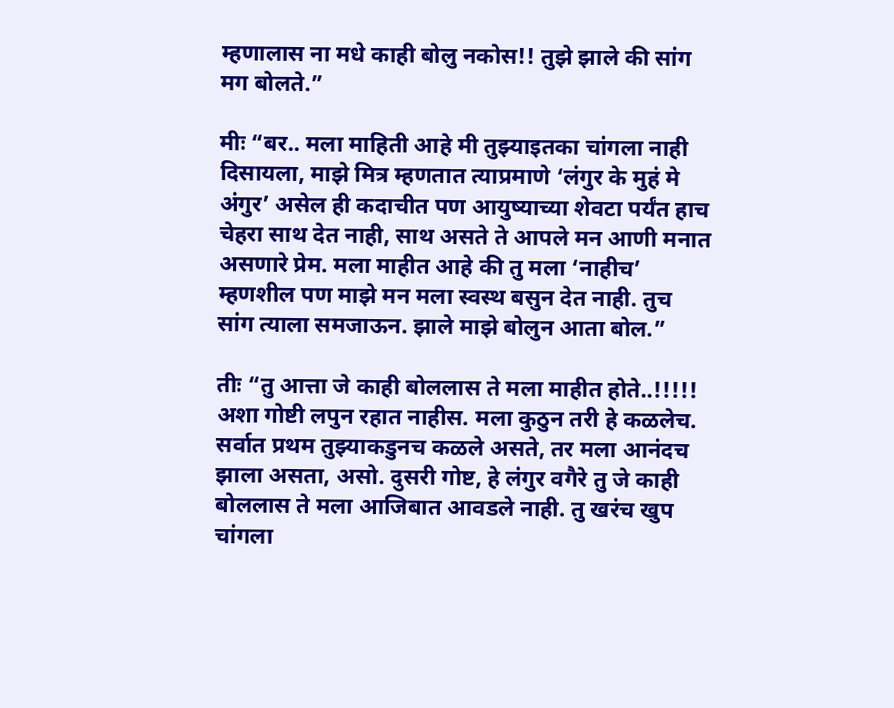म्हणालास ना मधे काही बोलु नकोस!! तुझे झाले की सांग मग बोलते.”

मीः “बर.. मला माहिती आहे मी तुझ्याइतका चांगला नाही दिसायला, माझे मित्र म्हणतात त्याप्रमाणे ‘लंगुर के मुहं मे अंगुर’ असेल ही कदाचीत पण आयुष्याच्या शेवटा पर्यंत हाच चेहरा साथ देत नाही, साथ असते ते आपले मन आणी मनात असणारे प्रेम. मला माहीत आहे की तु मला ‘नाहीच’ म्हणशील पण माझे मन मला स्वस्थ बसुन देत नाही. तुच सांग त्याला समजाऊन. झाले माझे बोलुन आता बोल.”

तीः “तु आत्ता जे काही बोललास ते मला माहीत होते..!!!!! अशा गोष्टी लपुन रहात नाहीस. मला कुठुन तरी हे कळलेच. सर्वात प्रथम तुझ्याकडुनच कळले असते, तर मला आनंदच झाला असता, असो. दुसरी गोष्ट, हे लंगुर वगैरे तु जे काही बोललास ते मला आजिबात आवडले नाही. तु खरंच खुप चांगला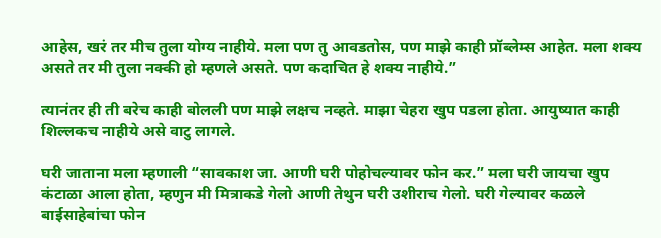आहेस, खरं तर मीच तुला योग्य नाहीये. मला पण तु आवडतोस, पण माझे काही प्रॉब्लेम्स आहेत. मला शक्य असते तर मी तुला नक्की हो म्हणले असते. पण कदाचित हे शक्य नाहीये.”

त्यानंतर ही ती बरेच काही बोलली पण माझे लक्षच नव्हते. माझा चेहरा खुप पडला होता. आयुष्यात काही शिल्लकच नाहीये असे वाटु लागले.

घरी जाताना मला म्हणाली “सावकाश जा. आणी घरी पोहोचल्यावर फोन कर.” मला घरी जायचा खुप कंटाळा आला होता, म्हणुन मी मित्राकडे गेलो आणी तेथुन घरी उशीराच गेलो. घरी गेल्यावर कळले बाईसाहेबांचा फोन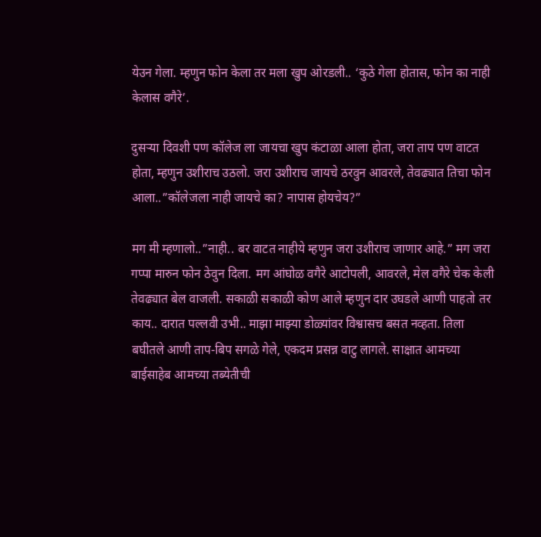येउन गेला. म्हणुन फोन केला तर मला खुप ओरडली.. ‘कुठे गेला होतास, फोन का नाही केलास वगैरे’.

दुसऱ्या दिवशी पण कॉलेज ला जायचा खुप कंटाळा आला होता, जरा ताप पण वाटत होता, म्हणुन उशीराच उठलो. जरा उशीराच जायचे ठरवुन आवरले, तेवढ्यात तिचा फोन आला..”कॉलेजला नाही जायचे का? नापास होयचेय?”

मग मी म्हणालो..”नाही.. बर वाटत नाहीये म्हणुन जरा उशीराच जाणार आहे.” मग जरा गप्पा मारुन फोन ठेवुन दिला. मग आंघोळ वगैरे आटोपली, आवरले, मेल वगैरे चेक केली तेवढ्यात बेल वाजली. सकाळी सकाळी कोण आले म्हणुन दार उघडले आणी पाहतो तर काय.. दारात पल्लवी उभी.. माझा माझ्या डोळ्यांवर विश्वासच बसत नव्हता. तिला बघीतले आणी ताप-बिप सगळे गेले, एकदम प्रसन्न वाटु लागले. साक्षात आमच्या बाईसाहेब आमच्या तब्येतीची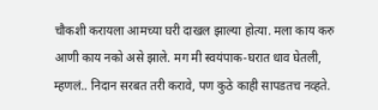चौकशी करायला आमच्या घरी दाखल झाल्या होत्या. मला काय करु आणी काय नको असे झाले. मग मी स्वयंपाक-घरात धाव घेतली, म्हणलं.. निदान सरबत तरी करावे, पण कुठे काही सापडतच नव्हते.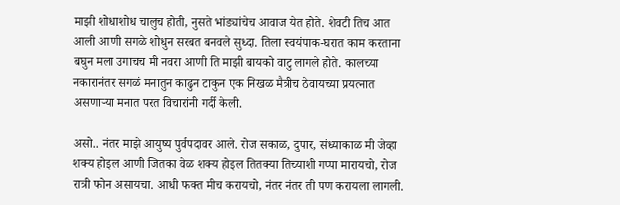माझी शोधाशोध चालुच होती, नुसते भांड्यांचेच आवाज येत होते. शेवटी तिच आत आली आणी सगळे शोधुन सरबत बनवले सुध्दा. तिला स्वयंपाक-घरात काम करताना बघुन मला उगाचच मी नवरा आणी ति माझी बायको वाटु लागले होते. कालच्या नकारानंतर सगळं मनातुन काढुन टाकुन एक निखळ मैत्रीच ठेवायच्या प्रयत्नात असणाऱ्या मनात परत विचारांनी गर्दी केली.

असो.. नंतर माझे आयुष्य पुर्वपदावर आले. रोज सकाळ, दुपार, संध्याकाळ मी जेव्हा शक्य होइल आणी जितका वेळ शक्य होइल तितक्या तिच्याशी गप्पा मारायचो, रोज रात्री फोन असायचा. आधी फक्त मीच करायचो, नंतर नंतर ती पण करायला लागली.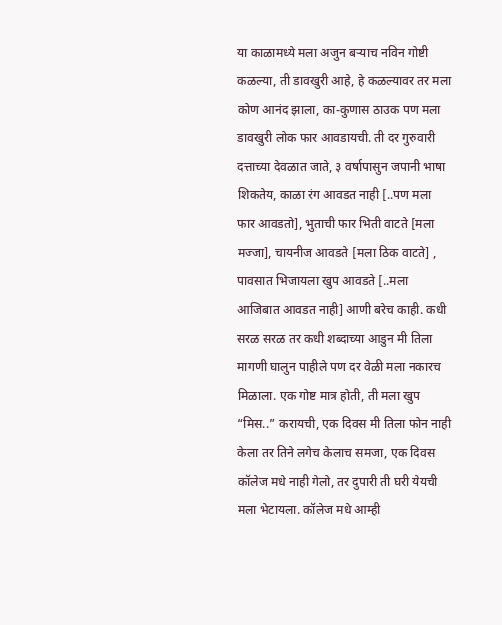या काळामध्ये मला अजुन बऱ्याच नविन गोष्टी कळल्या, ती डावखुरी आहे, हे कळल्यावर तर मला कोण आनंद झाला, का-कुणास ठाउक पण मला डावखुरी लोक फार आवडायची. ती दर गुरुवारी दत्ताच्या देवळात जाते, ३ वर्षापासुन जपानी भाषा शिकतेय, काळा रंग आवडत नाही [..पण मला फार आवडतो], भुताची फार भिती वाटते [मला मज्जा], चायनीज आवडते [मला ठिक वाटते] , पावसात भिजायला खुप आवडते [..मला आजिबात आवडत नाही] आणी बरेच काही. कधी सरळ सरळ तर कधी शब्दाच्या आडुन मी तिला मागणी घालुन पाहीले पण दर वेळी मला नकारच मिळाला. एक गोष्ट मात्र होती, ती मला खुप “मिस..” करायची, एक दिवस मी तिला फोन नाही केला तर तिने लगेच केलाच समजा, एक दिवस कॉलेज मधे नाही गेलो, तर दुपारी ती घरी येयची मला भेटायला. कॉलेज मधे आम्ही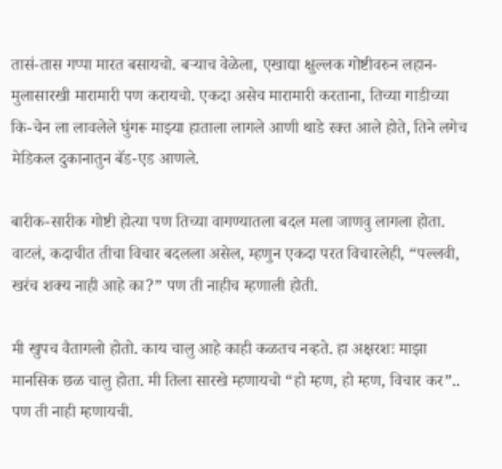तासं-तास गप्पा मारत बसायचो. बऱ्याच वेळेला, एखाद्या क्षुल्लक गोष्टीवरुन लहान-मुलासारखी मारामारी पण करायचो. एकदा असेच मारामारी करताना, तिच्या गाडीच्या कि-चेन ला लावलेले घुंगरू माझ्या हाताला लागले आणी थाडे रक्त आले होते, तिने लगेच मेडिकल दुकानातुन बॅड-एड आणले.

बारीक-सारीक गोष्टी होत्या पण तिच्या वागण्यातला बदल मला जाणवु लागला होता. वाटलं, कदाचीत तीचा विचार बदलला असेल, म्हणुन एकदा परत विचारलेही, “पल्लवी, खरंच शक्य नाही आहे का?” पण ती नाहीच म्हणाली होती.

मी खुपच वैतागलो होतो. काय चालु आहे काही कळतच नव्हते. हा अक्षरशः माझा मानसिक छळ चालु होता. मी तिला सारखे म्हणायचो “हो म्हण, हो म्हण, विचार कर”.. पण ती नाही म्हणायची.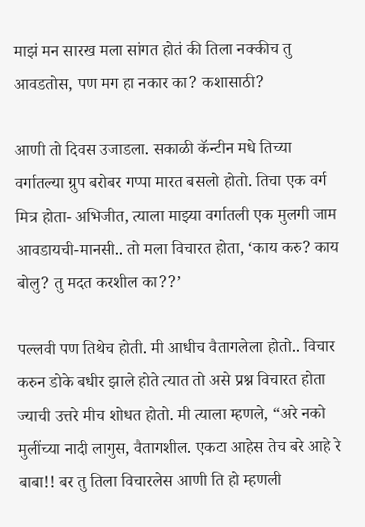माझं मन सारख मला सांगत होतं की तिला नक्कीच तु आवडतोस, पण मग हा नकार का? कशासाठी?

आणी तो दिवस उजाडला. सकाळी कॅन्टीन मधे तिच्या वर्गातल्या ग्रुप बरोबर गप्पा मारत बसलो होतो. तिचा एक वर्ग मित्र होता- अभिजीत, त्याला माझ्या वर्गातली एक मुलगी जाम आवडायची-मानसी.. तो मला विचारत होता, ‘काय करु? काय बोलु? तु मदत करशील का??’

पल्लवी पण तिथेच होती. मी आधीच वैतागलेला होतो.. विचार करुन डोके बधीर झाले होते त्यात तो असे प्रश्न विचारत होता ज्याची उत्तरे मीच शोधत होतो. मी त्याला म्हणले, “अरे नको मुलींच्या नादी लागुस, वैतागशील. एकटा आहेस तेच बरे आहे रे बाबा!! बर तु तिला विचारलेस आणी ति हो म्हणली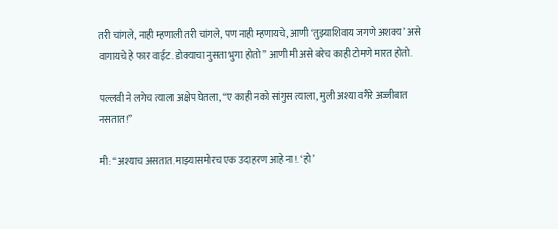तरी चांगले, नाही म्हणाली तरी चांगले, पण नाही म्हणायचे, आणी ‘तुझ्याशिवाय जगणे अशक्य’ असे वागायचे हे फार वाईट. डोक्याचा नुसता भुगा होतो” आणी मी असे बरेच काही टोमणे मारत होतो.

पल्लवी ने लगेच त्याला अक्षेप घेतला, “ए काही नको सांगुस त्याला, मुली अश्या वगैरे अज्जीबात नसतात!”

मी: “अश्याच असतात. माझ्यासमोरच एक उदाहरण आहे ना!. ‘हो’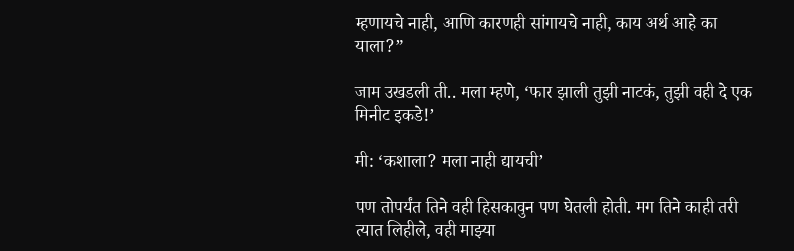म्हणायचे नाही, आणि कारणही सांगायचे नाही, काय अर्थ आहे का याला?”

जाम उखडली ती.. मला म्हणे, ‘फार झाली तुझी नाटकं, तुझी वही दे एक मिनीट इकडे!’

मी: ‘कशाला? मला नाही द्यायची’

पण तोपर्यंत तिने वही हिसकावुन पण घेतली होती. मग तिने काही तरी त्यात लिहीले, वही माझ्या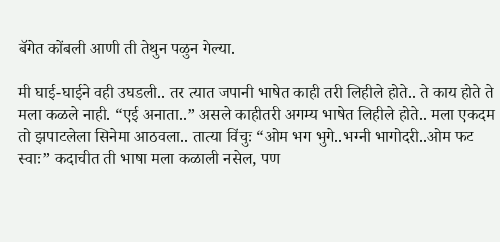बॅगेत कोंबली आणी ती तेथुन पळुन गेल्या.

मी घाई-घाईने वही उघडली.. तर त्यात जपानी भाषेत काही तरी लिहीले होते.. ते काय होते ते मला कळले नाही. “एई अनाता..” असले काहीतरी अगम्य भाषेत लिहीले होते.. मला एकदम तो झपाटलेला सिनेमा आठवला.. तात्या विंचुः “ओम भग भुगे..भग्नी भागोदरी..ओम फट स्वाः” कदाचीत ती भाषा मला कळाली नसेल, पण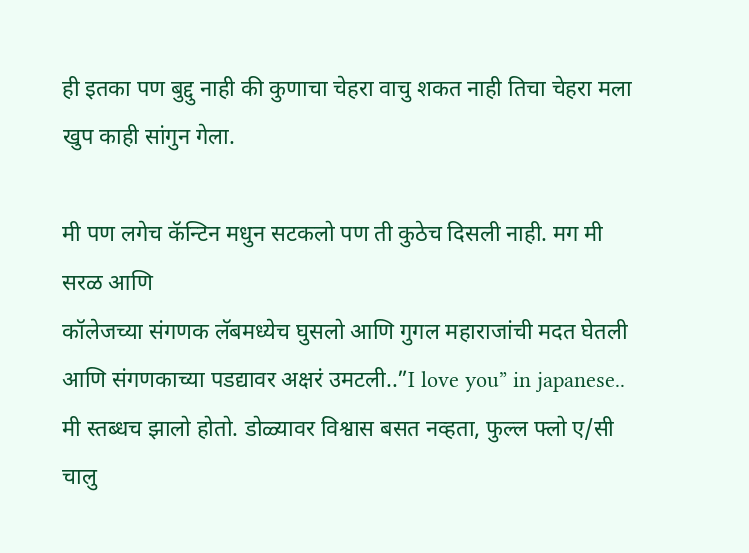ही इतका पण बुद्दु नाही की कुणाचा चेहरा वाचु शकत नाही तिचा चेहरा मला खुप काही सांगुन गेला.

मी पण लगेच कॅन्टिन मधुन सटकलो पण ती कुठेच दिसली नाही. मग मी सरळ आणि
कॉलेजच्या संगणक लॅबमध्येच घुसलो आणि गुगल महाराजांची मदत घेतली आणि संगणकाच्या पडद्यावर अक्षरं उमटली..”I love you” in japanese.. मी स्तब्धच झालो होतो. डोळ्यावर विश्वास बसत नव्हता, फुल्ल फ्लो ए/सी चालु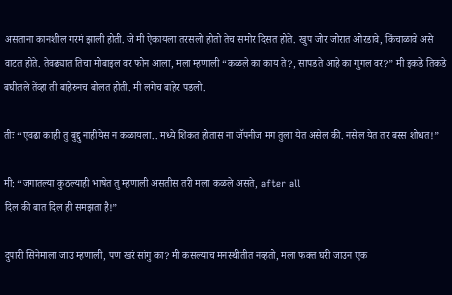असताना कानशील गरमं झाली होती. जे मी ऐकायला तरसलो होतो तेच समोर दिसत होते. खुप जोर जोरात ओरडावे, किंचाळावे असे वाटत होते. तेवढ्यात तिचा मोबाइल वर फोन आला, मला म्हणाली “कळले का काय ते?, सापडते आहे का गुगल वर?” मी इकडे तिकडे बघीतले तेंव्हा ती बाहेरुनच बोलत होती. मी लगेच बाहेर पडलो.

तीः “एवढा काही तु बुद्दु नाहीयेस न कळायला.. मध्ये शिकत होतास ना जॅपनीज मग तुला येत असेल की. नसेल येत तर बस्स शोधत!”

मी: “जगातल्या कुठल्याही भाषेत तु म्हणाली असतीस तरी मला कळले असते, after all
दिल की बात दिल ही समझता है!”

दुपारी सिनेमाला जाउ म्हणाली, पण खरं सांगु का? मी कसल्याच मनस्थीतीत नव्हतो, मला फक्त घरी जाउन एक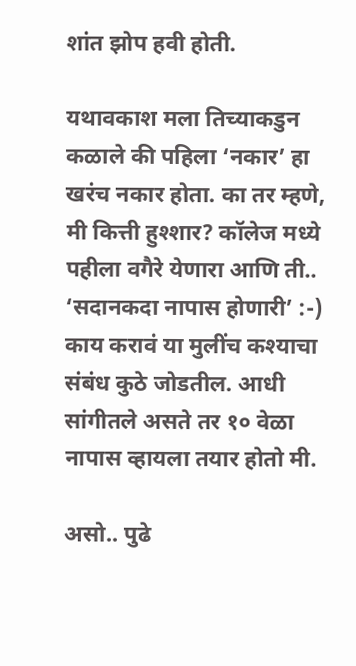शांत झोप हवी होती.

यथावकाश मला तिच्याकडुन कळाले की पहिला ‘नकार’ हा खरंच नकार होता. का तर म्हणे, मी कित्ती हुश्शार? कॉलेज मध्ये पहीला वगैरे येणारा आणि ती.. ‘सदानकदा नापास होणारी’ :-) काय करावं या मुलींच कश्याचा संबंध कुठे जोडतील. आधी सांगीतले असते तर १० वेळा नापास व्हायला तयार होतो मी.

असो.. पुढे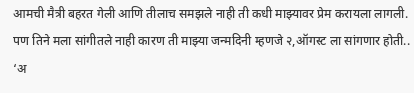आमची मैत्री बहरत गेली आणि तीलाच समझले नाही ती कधी माझ्यावर प्रेम करायला लागली. पण तिने मला सांगीतले नाही कारण ती माझ्या जन्मदिनी म्हणजे २,ऑगस्ट ला सांगणार होती.. ‘अ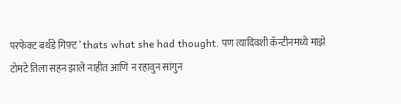परफेक्ट बर्थडे गिफ़्ट’ thats what she had thought. पण त्यादिवशी कॅन्टीनमध्ये माझे टोमटे तिला सहन झाले नाहीत आणि न रहावुन सांगुन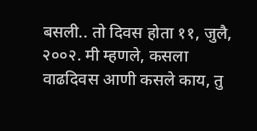बसली.. तो दिवस होता ११, जुलै, २००२. मी म्हणले, कसला वाढदिवस आणी कसले काय, तु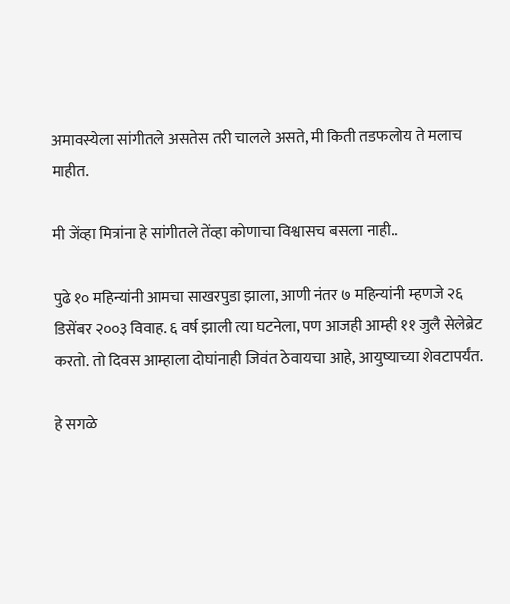अमावस्येला सांगीतले असतेस तरी चालले असते, मी किती तडफलोय ते मलाच माहीत.

मी जेंव्हा मित्रांना हे सांगीतले तेंव्हा कोणाचा विश्वासच बसला नाही..

पुढे १० महिन्यांनी आमचा साखरपुडा झाला, आणी नंतर ७ महिन्यांनी म्हणजे २६ डिसेंबर २००३ विवाह. ६ वर्ष झाली त्या घटनेला, पण आजही आम्ही ११ जुलै सेलेब्रेट करतो. तो दिवस आम्हाला दोघांनाही जिवंत ठेवायचा आहे, आयुष्याच्या शेवटापर्यंत.

हे सगळे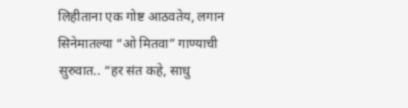लिहीताना एक गोष्ट आठवतेय, लगान सिनेमातल्या “ओ मितवा” गाण्याची सुरुवात.. “हर संत कहे, साधु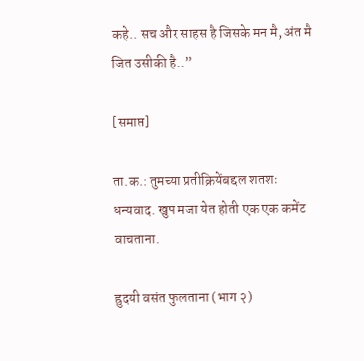कहे.. सच और साहस है जिसके मन मै, अंत मै जित उसीकी है..”

[समाप्त]

ता.क.: तुमच्या प्रतीक्रियेंबद्दल शतशः धन्यवाद. खुप मजा येत होती एक एक कमेंट वाचताना.

ह्रुदयी वसंत फुलताना (भाग २)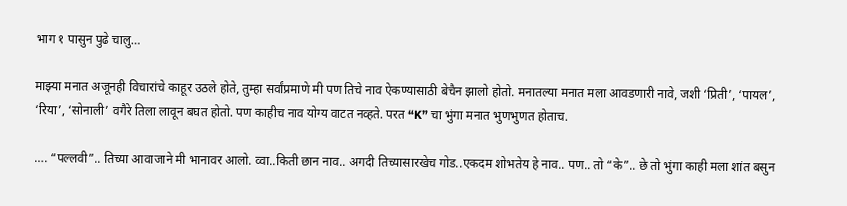भाग १ पासुन पुढे चालु…

माझ्या मनात अजूनही विचारांचे काहूर उठले होते, तुम्हा सर्वांप्रमाणे मी पण तिचे नाव ऐकण्यासाठी बेचैन झालो होतो. मनातल्या मनात मला आवडणारी नावे, जशी ‘प्रिती’, ‘पायल’, ‘रिया’, ‘सोनाली’ वगैरे तिला लावून बघत होतो. पण काहीच नाव योग्य वाटत नव्हते. परत “K” चा भुंगा मनात भुणभुणत होताच.

…. “पल्लवी”.. तिच्या आवाजाने मी भानावर आलो. व्वा..किती छान नाव.. अगदी तिच्यासारखेच गोड..एकदम शोभतेय हे नाव.. पण.. तो “के”.. छे तो भुंगा काही मला शांत बसुन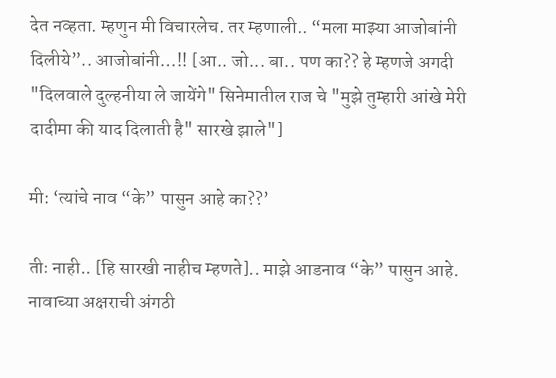देत नव्हता. म्हणुन मी विचारलेच. तर म्हणाली.. “मला माझ्या आजोबांनी दिलीये”.. आजोबांनी…!! [आ.. जो... बा.. पण का?? हे म्हणजे अगदी "दिलवाले दुल्हनीया ले जायेंगे" सिनेमातील राज चे "मुझे तुम्हारी आंखे मेरी दादीमा की याद दिलाती है" सारखे झाले"]

मी: ‘त्यांचे नाव “के” पासुन आहे का??’

तीः नाही.. [हि सारखी नाहीच म्हणते].. माझे आडनाव “के” पासुन आहे. नावाच्या अक्षराची अंगठी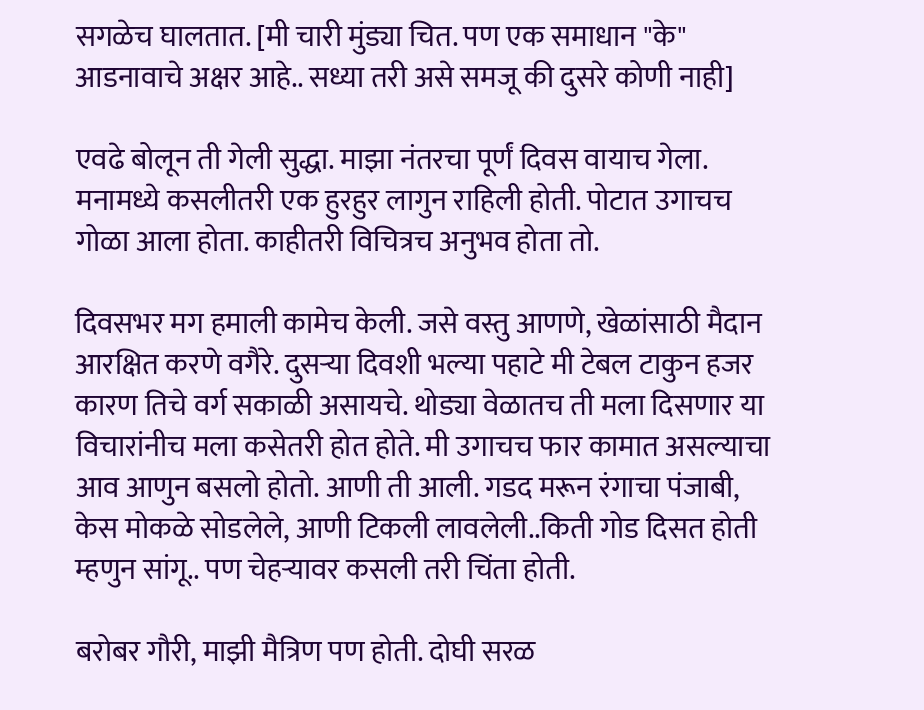सगळेच घालतात. [मी चारी मुंड्या चित. पण एक समाधान "के" आडनावाचे अक्षर आहे.. सध्या तरी असे समजू की दुसरे कोणी नाही]

एवढे बोलून ती गेली सुद्धा. माझा नंतरचा पूर्णं दिवस वायाच गेला. मनामध्ये कसलीतरी एक हुरहुर लागुन राहिली होती. पोटात उगाचच गोळा आला होता. काहीतरी विचित्रच अनुभव होता तो.

दिवसभर मग हमाली कामेच केली. जसे वस्तु आणणे, खेळांसाठी मैदान आरक्षित करणे वगैरे. दुसऱ्या दिवशी भल्या पहाटे मी टेबल टाकुन हजर कारण तिचे वर्ग सकाळी असायचे. थोड्या वेळातच ती मला दिसणार या विचारांनीच मला कसेतरी होत होते. मी उगाचच फार कामात असल्याचा आव आणुन बसलो होतो. आणी ती आली. गडद मरून रंगाचा पंजाबी, केस मोकळे सोडलेले, आणी टिकली लावलेली..किती गोड दिसत होती म्हणुन सांगू.. पण चेहऱ्यावर कसली तरी चिंता होती.

बरोबर गौरी, माझी मैत्रिण पण होती. दोघी सरळ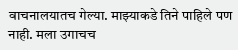वाचनालयातच गेल्या. माझ्याकडे तिने पाहिले पण नाही. मला उगाचच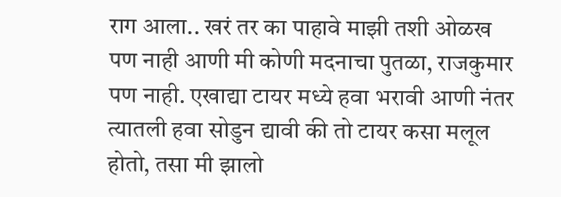राग आला.. खरं तर का पाहावे माझी तशी ओळख पण नाही आणी मी कोणी मदनाचा पुतळा, राजकुमार पण नाही. एखाद्या टायर मध्ये हवा भरावी आणी नंतर त्यातली हवा सोडुन द्यावी की तो टायर कसा मलूल होतो, तसा मी झालो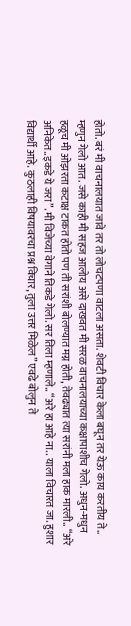होतो. बरं मी वाचनालयात जावे तर तो लोचटपणा वाटला असता. शेवटी विचार केला बघून तर येऊ काय करतीय ते.. म्हणुन गेलो आत. जसे काही मी सहज आलोय असे दाखवत मी सरळ वाचनालयाच्या कक्षापाशीच गेलो. अधुन-मधुन हळूच मी ओझरता कटाक्ष टाकत होतो पण ती सरांशी बोलण्यात मग्न होती, तेवढ्यात त्या सरांनी मला हाक मारली.. “अरे अनिकेत..इकडे ये जरा”. मी विजेच्या वेगाने तिकडे गेलो. सर तिला म्हणाले.. “अरे हा आहे ना.. याला विचारत जा. हुशार विद्यार्थी आहे. कुठलाही विषयावरचा प्रश्न विचार, तुला उत्तर मिळेल” एवढे बोलुन ते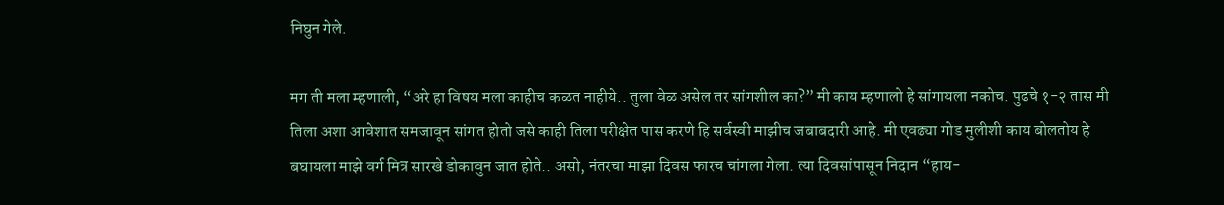निघुन गेले.

मग ती मला म्हणाली, “अरे हा विषय मला काहीच कळत नाहीये.. तुला वेळ असेल तर सांगशील का?” मी काय म्हणालो हे सांगायला नकोच. पुढचे १-२ तास मी तिला अशा आवेशात समजावून सांगत होतो जसे काही तिला परीक्षेत पास करणे हि सर्वस्वी माझीच जबाबदारी आहे. मी एवढ्या गोड मुलीशी काय बोलतोय हे बघायला माझे वर्ग मित्र सारखे डोकावुन जात होते.. असो, नंतरचा माझा दिवस फारच चांगला गेला. त्या दिवसांपासून निदान “हाय-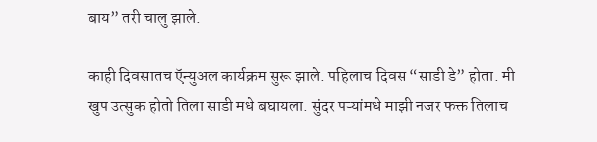बाय” तरी चालु झाले.

काही दिवसातच ऍन्युअल कार्यक्रम सुरू झाले. पहिलाच दिवस “साडी डे” होता. मी खुप उत्सुक होतो तिला साडी मधे बघायला. सुंदर पऱ्यांमधे माझी नजर फक्त तिलाच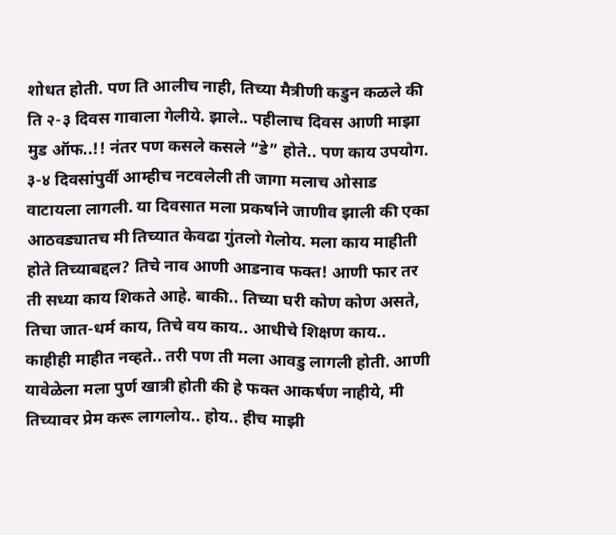शोधत होती. पण ति आलीच नाही, तिच्या मैत्रीणी कडुन कळले की ति २-३ दिवस गावाला गेलीये. झाले.. पहीलाच दिवस आणी माझा मुड ऑफ..!! नंतर पण कसले कसले “डे” होते.. पण काय उपयोग. ३-४ दिवसांपुर्वी आम्हीच नटवलेली ती जागा मलाच ओसाड वाटायला लागली. या दिवसात मला प्रकर्षाने जाणीव झाली की एका आठवड्यातच मी तिच्यात केवढा गुंतलो गेलोय. मला काय माहीती होते तिच्याबद्दल? तिचे नाव आणी आडनाव फक्त! आणी फार तर ती सध्या काय शिकते आहे. बाकी.. तिच्या घरी कोण कोण असते, तिचा जात-धर्म काय, तिचे वय काय.. आधीचे शिक्षण काय.. काहीही माहीत नव्हते.. तरी पण ती मला आवडु लागली होती. आणी यावेळेला मला पुर्ण खात्री होती की हे फक्त आकर्षण नाहीये, मी तिच्यावर प्रेम करू लागलोय.. होय.. हीच माझी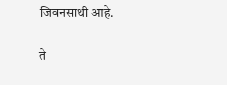जिवनसाथी आहे.

ते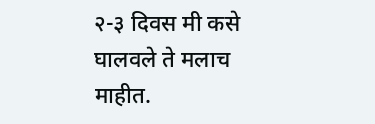२-३ दिवस मी कसे घालवले ते मलाच माहीत.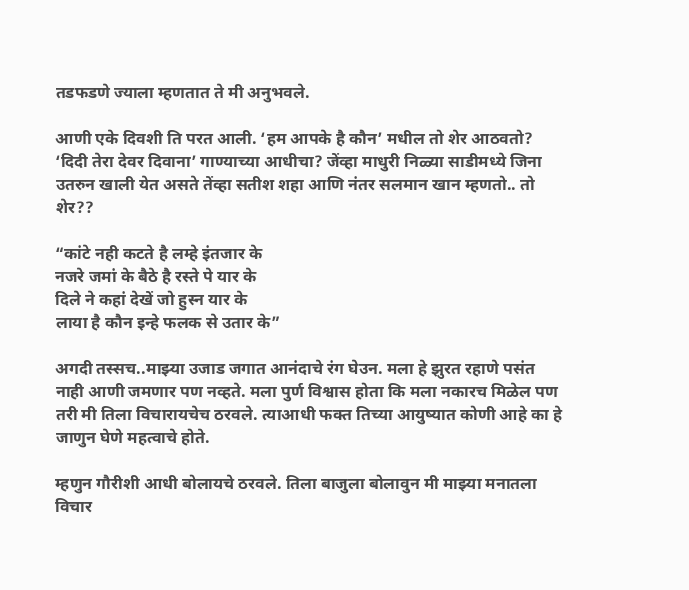तडफडणे ज्याला म्हणतात ते मी अनुभवले.

आणी एके दिवशी ति परत आली. ‘हम आपके है कौन’ मधील तो शेर आठवतो? ‘दिदी तेरा देवर दिवाना’ गाण्याच्या आधीचा? जेंव्हा माधुरी निळ्या साडीमध्ये जिना उतरुन खाली येत असते तेंव्हा सतीश शहा आणि नंतर सलमान खान म्हणतो.. तो शेर??

“कांटे नही कटते है लम्हे इंतजार के
नजरे जमां के बैठे है रस्ते पे यार के
दिले ने कहां देखें जो हुस्न यार के
लाया है कौन इन्हे फलक से उतार के”

अगदी तस्सच..माझ्या उजाड जगात आनंदाचे रंग घेउन. मला हे झुरत रहाणे पसंत नाही आणी जमणार पण नव्हते. मला पुर्ण विश्वास होता कि मला नकारच मिळेल पण तरी मी तिला विचारायचेच ठरवले. त्याआधी फक्त तिच्या आयुष्यात कोणी आहे का हे जाणुन घेणे महत्वाचे होते.

म्हणुन गौरीशी आधी बोलायचे ठरवले. तिला बाजुला बोलावुन मी माझ्या मनातला विचार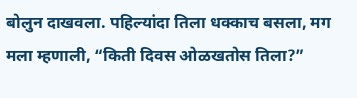बोलुन दाखवला. पहिल्यांदा तिला धक्काच बसला, मग मला म्हणाली, “किती दिवस ओळखतोस तिला?”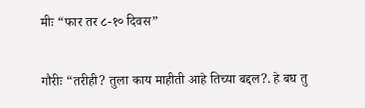मीः “फार तर ८-१० दिवस”

गौरीः “तरीही? तुला काय माहीती आहे तिच्या बद्दल?. हे बघ तु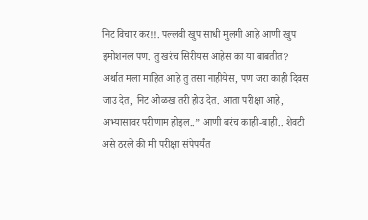निट विचार कर!!. पल्लवी खुप साधी मुलगी आहे आणी खुप इमोशनल पण. तु खरंच सिरीयस आहेस का या बाबतीत? अर्थात मला माहित आहे तु तसा नाहीयेस, पण जरा काही दिवस जाउ देत, निट ओळख तरी होउ देत. आता परीक्षा आहे, अभ्यासावर परीणाम होइल..” आणी बरंच काही-बाही.. शेवटी असे ठरले की मी परीक्षा संपेपर्यंत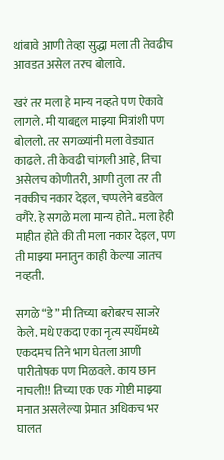थांबावे आणी तेव्हा सुद्धा मला ती तेवढीच आवडत असेल तरच बोलावे.

खरं तर मला हे मान्य नव्हते पण ऐकावे लागले. मी याबद्दल माझ्या मित्रांशी पण बोललो. तर सगळ्यांनी मला वेड्यात काढले. ती केवढी चांगली आहे, तिचा असेलच कोणीतरी, आणी तुला तर ती नक्कीच नकार देइल, चप्पलेने बडवेल वगैरे. हे सगळे मला मान्य होते.. मला हेही माहीत होते की ती मला नकार देइल, पण ती माझ्या मनातुन काही केल्या जातच नव्हती.

सगळे “डे” मी तिच्या बरोबरच साजरे केले. मधे एकदा एका नृत्य स्पर्धेमध्ये एकदमच तिने भाग घेतला आणी पारीतोषक पण मिळवले. काय छान नाचली!! तिच्या एक एक गोष्टी माझ्या मनात असलेल्या प्रेमात अधिकच भर घालत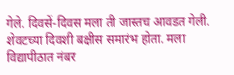गेले. दिवसें-दिवस मला ती जास्तच आवडत गेली. शेवटच्या दिवशी बक्षीस समारंभ होता. मला विद्यापीठात नंबर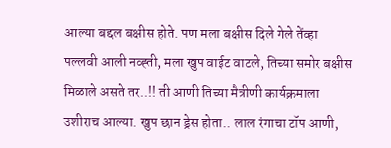आल्या बद्दल बक्षीस होते. पण मला बक्षीस दिले गेले तेंव्हा पल्लवी आली नव्ह्ती, मला खुप वाईट वाटले, तिच्या समोर बक्षीस मिळाले असते तर..!! ती आणी तिच्या मैत्रीणी कार्यक्रमाला उशीराच आल्या. खुप छान ड्रेस होता.. लाल रंगाचा टॉप आणी,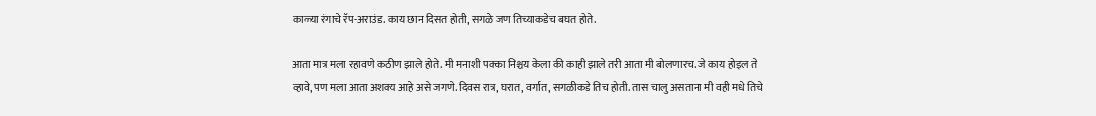काळ्या रंगाचे रॅप-अराउंड. काय छान दिसत होती, सगळे जण तिच्याकडेच बघत होते.

आता मात्र मला रहावणे कठीण झाले होते. मी मनाशी पक्का निश्चय केला की काही झाले तरी आता मी बोलणारच. जे काय होइल ते व्हावे, पण मला आता अशक्य आहे असे जगणे. दिवस रात्र, घरात, वर्गात, सगळीकडे तिच होती. तास चालु असताना मी वही मधे तिचे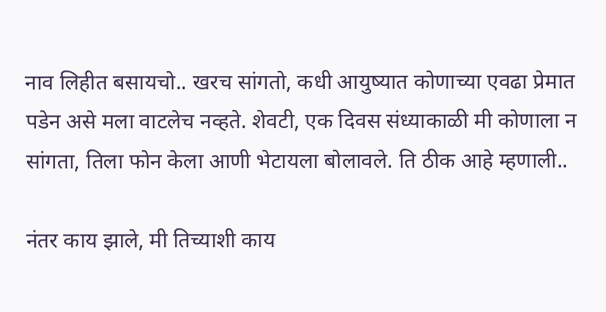नाव लिहीत बसायचो.. खरच सांगतो, कधी आयुष्यात कोणाच्या एवढा प्रेमात पडेन असे मला वाटलेच नव्हते. शेवटी, एक दिवस संध्याकाळी मी कोणाला न सांगता, तिला फोन केला आणी भेटायला बोलावले. ति ठीक आहे म्हणाली..

नंतर काय झाले, मी तिच्याशी काय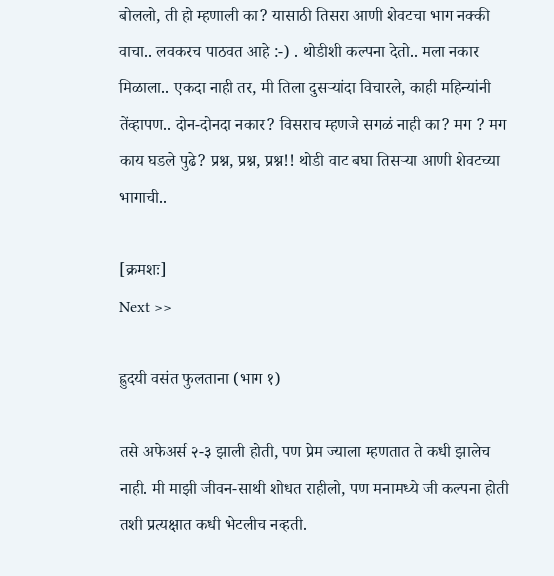बोललो, ती हो म्हणाली का? यासाठी तिसरा आणी शेवटचा भाग नक्की वाचा.. लवकरच पाठवत आहे :-) . थोडीशी कल्पना देतो.. मला नकार मिळाला.. एकदा नाही तर, मी तिला दुसऱ्यांदा विचारले, काही महिन्यांनी तेंव्हापण.. दोन-दोनदा नकार? विसराच म्हणजे सगळं नाही का? मग ? मग काय घडले पुढे? प्रश्न, प्रश्न, प्रश्न!! थोडी वाट बघा तिसऱ्या आणी शेवटच्या भागाची..

[क्रमशः]
Next >>

ह्रुदयी वसंत फुलताना (भाग १)

तसे अफेअर्स २-३ झाली होती, पण प्रेम ज्याला म्हणतात ते कधी झालेच नाही. मी माझी जीवन-साथी शोधत राहीलो, पण मनामध्ये जी कल्पना होती तशी प्रत्यक्षात कधी भेटलीच नव्हती.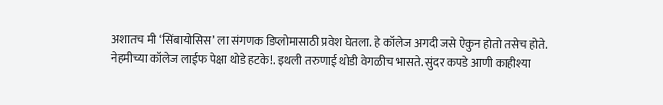अशातच मी ‘सिंबायोसिस’ ला संगणक डिप्लोमासाठी प्रवेश घेतला. हे कॉलेज अगदी जसे ऐकुन होतो तसेच होते. नेहमीच्या कॉलेज लाईफ पेक्षा थोडे हटके!. इथली तरुणाई थोडी वेगळीच भासते. सुंदर कपडे आणी काहीश्या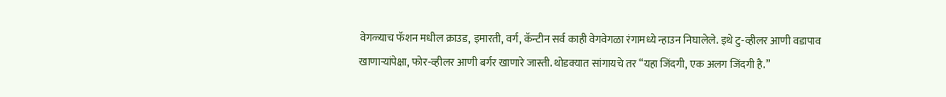वेगळ्याच फॅशन मधील क्राउड, इमारती, वर्ग, कॅन्टीन सर्व काही वेगवेगळा रंगामध्ये न्हाउन निघालेले. इथे टु-व्हीलर आणी वडापाव खाणाऱ्यांपेक्षा, फोर-व्हीलर आणी बर्गर खाणारे जास्ती. थोडक्यात सांगायचे तर “यहा जिंदगी, एक अलग जिंदगी है.”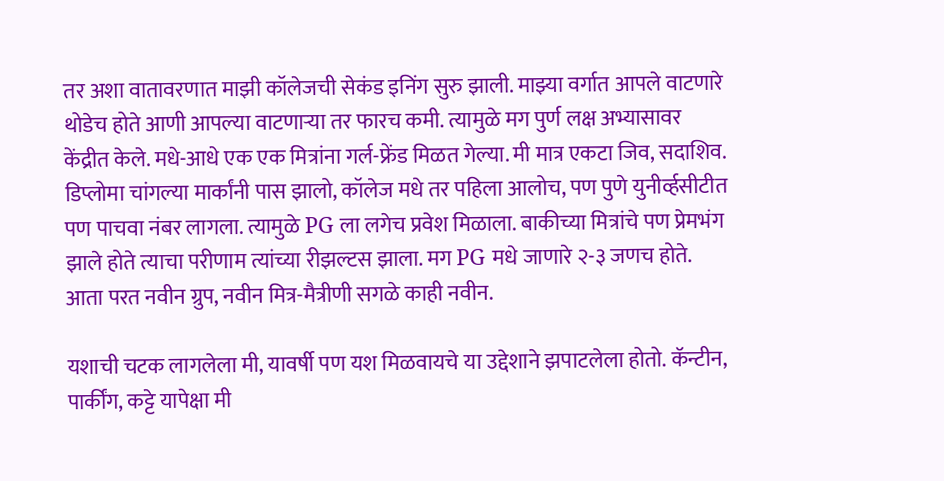तर अशा वातावरणात माझी कॉलेजची सेकंड इनिंग सुरु झाली. माझ्या वर्गात आपले वाटणारे थोडेच होते आणी आपल्या वाटणाऱ्या तर फारच कमी. त्यामुळे मग पुर्ण लक्ष अभ्यासावर केंद्रीत केले. मधे-आधे एक एक मित्रांना गर्ल-फ्रेंड मिळत गेल्या. मी मात्र एकटा जिव, सदाशिव. डिप्लोमा चांगल्या मार्कांनी पास झालो, कॉलेज मधे तर पहिला आलोच, पण पुणे युनीर्व्हसीटीत पण पाचवा नंबर लागला. त्यामुळे PG ला लगेच प्रवेश मिळाला. बाकीच्या मित्रांचे पण प्रेमभंग झाले होते त्याचा परीणाम त्यांच्या रीझल्टस झाला. मग PG मधे जाणारे २-३ जणच होते. आता परत नवीन ग्रुप, नवीन मित्र-मैत्रीणी सगळे काही नवीन.

यशाची चटक लागलेला मी, यावर्षी पण यश मिळवायचे या उद्देशाने झपाटलेला होतो. कॅन्टीन,
पार्कींग, कट्टे यापेक्षा मी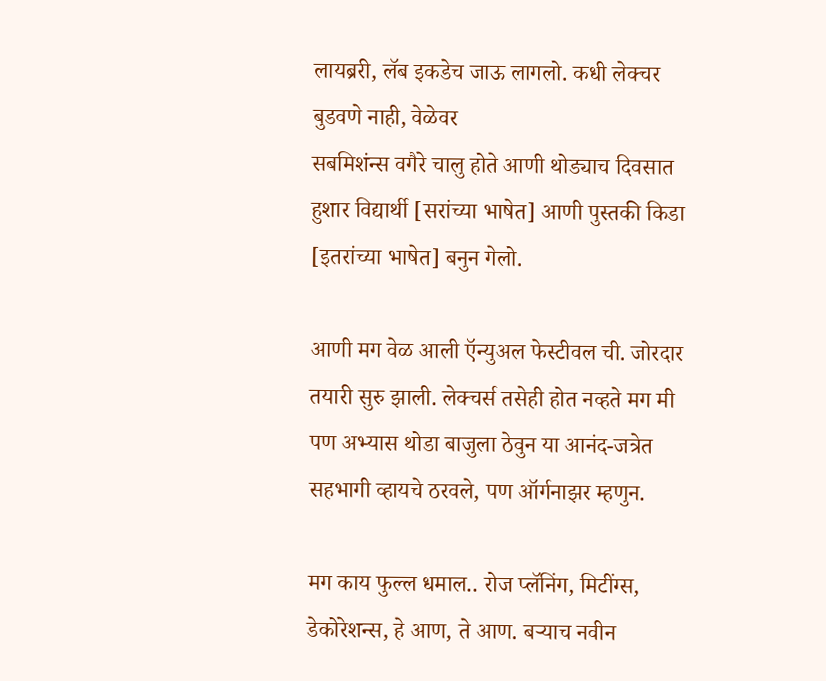लायब्ररी, लॅब इकडेच जाऊ लागलो. कधी लेक्चर बुडवणे नाही, वेळेवर
सबमिशंन्स वगैरे चालु होते आणी थोड्याच दिवसात हुशार विद्यार्थी [सरांच्या भाषेत] आणी पुस्तकी किडा [इतरांच्या भाषेत] बनुन गेलो.

आणी मग वेळ आली ऍन्युअल फेस्टीवल ची. जोरदार तयारी सुरु झाली. लेक्चर्स तसेही होत नव्हते मग मी पण अभ्यास थोडा बाजुला ठेवुन या आनंद-जत्रेत सहभागी व्हायचे ठरवले, पण ऑर्गनाझर म्हणुन.

मग काय फुल्ल धमाल.. रोज प्लॅनिंग, मिटींग्स, डेकोरेशन्स, हे आण, ते आण. बऱ्याच नवीन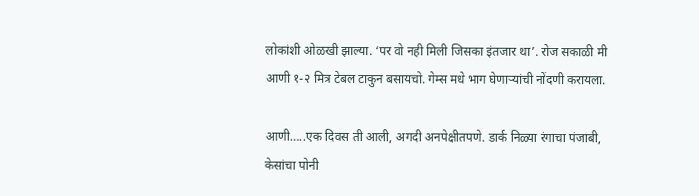लोकांशी ओळखी झाल्या. ‘पर वो नही मिली जिसका इंतजार था’. रोज सकाळी मी आणी १-२ मित्र टेबल टाकुन बसायचो. गेम्स मधे भाग घेणाऱ्यांची नोंदणी करायला.

आणी…..एक दिवस ती आली, अगदी अनपेक्षीतपणे. डार्क निळ्या रंगाचा पंजाबी, केसांचा पोनी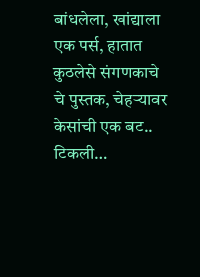बांधलेला, खांद्याला एक पर्स, हातात कुठलेसे संगणकाचे चे पुस्तक, चेहऱ्यावर केसांची एक बट.. टिकली…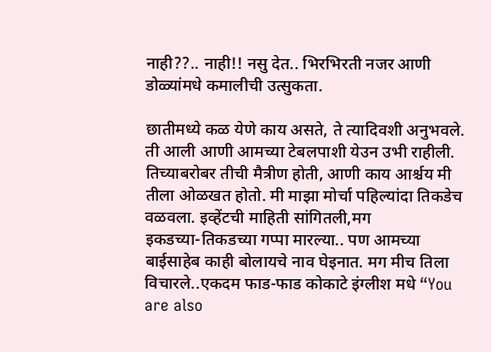नाही??.. नाही!! नसु देत.. भिरभिरती नजर आणी डोळ्यांमधे कमालीची उत्सुकता.

छातीमध्ये कळ येणे काय असते, ते त्यादिवशी अनुभवले. ती आली आणी आमच्या टेबलपाशी येउन उभी राहीली. तिच्याबरोबर तीची मैत्रीण होती, आणी काय आर्श्चय मी तीला ओळखत होतो. मी माझा मोर्चा पहिल्यांदा तिकडेच वळवला. इव्हेंटची माहिती सांगितली,मग
इकडच्या-तिकडच्या गप्पा मारल्या.. पण आमच्या बाईसाहेब काही बोलायचे नाव घेइनात. मग मीच तिला विचारले..एकदम फाड-फाड कोकाटे इंग्लीश मधे “You are also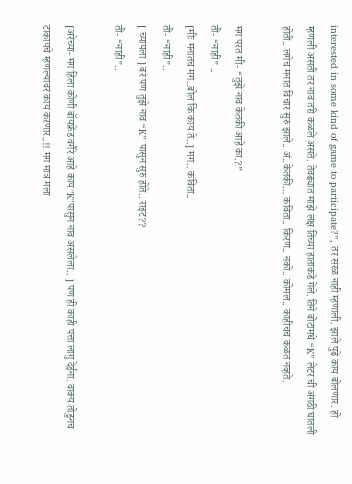interested in some kind of game to participate?”, तर सरळ नाही म्हणाली. झाले पुढे काय बोलणार. हो म्हणली असती तर नाव तरी कळले असते. तेवढ्यात माझे लक्ष तिच्या हाताकडे गेले. तिने बोटामधे “K” लेटर ची अंगठी घातली होती.. लगेच मनात विचार सुरु झाले.. अं..केतकी… कविता.. किरण.. नको.. कोमल.. काहीचच कळत नव्हते.

मग परत मी- “तुझे नाव केतकी आहे का.?”
ती- “नाही” ..
[मीः मनातच मग..बोल कि काय ते..] मग.. कविता..
ती- “नाही”..
[ च्यायला ] बरं पण तुझे नाव “K” पासुन सुरु होते.. राइट??
ती- “नाही”..

[अरेच्या- मग हिला कोणी बॉयफ्रेंड वगैरे आहे काय "K"पासुन नाव असलेला.. ] पण ही काही पत्ता लागु देईना. वाक्य तोडुनच टाकायचे म्हणल्यावर काय करणार..!! मग मात्र मला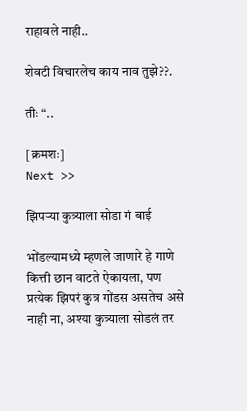राहावले नाही..

शेवटी विचारलेच काय नाव तुझे??.

तीः “..

[क्रमशः]
Next >>

झिपऱ्या कुत्र्याला सोडा गं बाई

भोंडल्यामध्ये म्हणले जाणारे हे गाणे कित्ती छान वाटते ऐकायला, पण प्रत्येक झिपरं कुत्र गोंडस असतेच असे नाही ना, अश्या कुत्र्याला सोडलं तर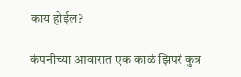काय होईल?

कंपनीच्या आवारात एक काळं झिपरं कुत्र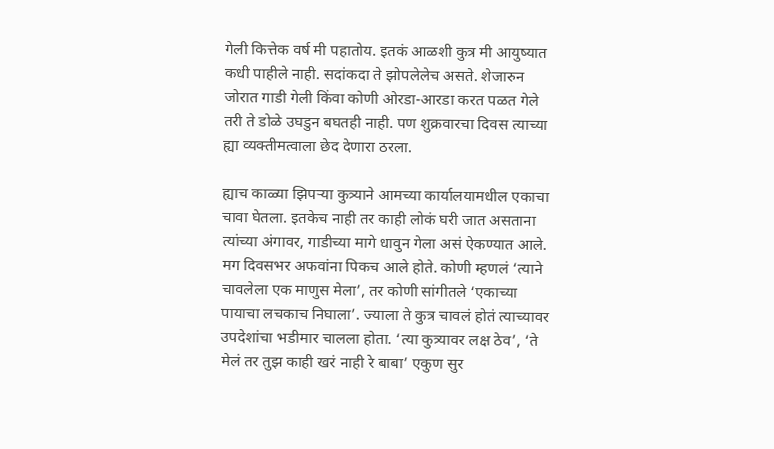गेली कित्तेक वर्ष मी पहातोय. इतकं आळशी कुत्र मी आयुष्यात कधी पाहीले नाही. सदांकदा ते झोपलेलेच असते. शेजारुन जोरात गाडी गेली किंवा कोणी ओरडा-आरडा करत पळत गेले तरी ते डोळे उघडुन बघतही नाही. पण शुक्रवारचा दिवस त्याच्या ह्या व्यक्तीमत्वाला छेद देणारा ठरला.

ह्याच काळ्या झिपऱ्या कुत्र्याने आमच्या कार्यालयामधील एकाचा चावा घेतला. इतकेच नाही तर काही लोकं घरी जात असताना त्यांच्या अंगावर, गाडीच्या मागे धावुन गेला असं ऐकण्यात आले. मग दिवसभर अफवांना पिकच आले होते. कोणी म्हणलं ‘त्याने चावलेला एक माणुस मेला’, तर कोणी सांगीतले ‘एकाच्या पायाचा लचकाच निघाला’. ज्याला ते कुत्र चावलं होतं त्याच्यावर उपदेशांचा भडीमार चालला होता. ‘त्या कुत्र्यावर लक्ष ठेव’, ‘ते मेलं तर तुझ काही खरं नाही रे बाबा’ एकुण सुर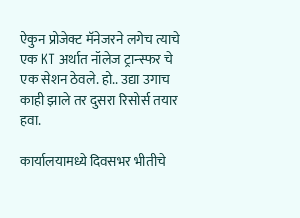ऐकुन प्रोजेक्ट मॅनेजरने लगेच त्याचे एक KT अर्थात नॉलेज ट्रान्स्फर चे एक सेशन ठेवले. हो.. उद्या उगाच काही झाले तर दुसरा रिसोर्स तयार हवा.

कार्यालयामध्ये दिवसभर भीतीचे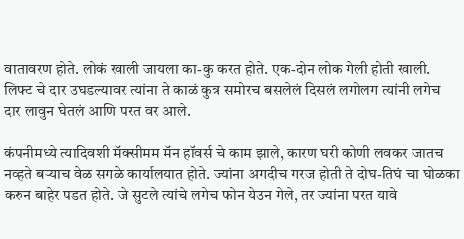वातावरण होते. लोकं खाली जायला का-कु करत होते. एक-दोन लोक गेली होती खाली. लिफ्ट चे दार उघडल्यावर त्यांना ते काळं कुत्र समोरच बसलेलं दिसलं लगोलग त्यांनी लगेच दार लावुन घेतलं आणि परत वर आले.

कंपनीमध्ये त्यादिवशी मॅक्सीमम मॅन हॉवर्स चे काम झाले, कारण घरी कोणी लवकर जातच नव्हते बऱ्याच वेळ सगळे कार्यालयात होते. ज्यांना अगदीच गरज होती ते दोघ-तिघं चा घोळका करुन बाहेर पडत होते. जे सुटले त्यांचे लगेच फोन येउन गेले, तर ज्यांना परत यावे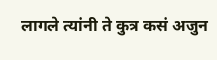लागले त्यांनी ते कुत्र कसं अजुन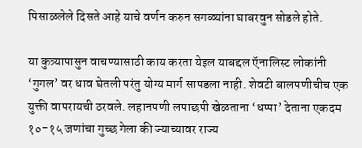पिसाळलेले दिसते आहे याचे वर्णन करुन सगळ्यांना घाबरवुन सोडले होते.

या कुत्र्यापासुन वाचण्यासाठी काय करता येइल याबद्दल ऍनालिस्ट लोकांनी ‘गुगल’ वर धाव घेतली परंतु योग्य मार्ग सापडला नाही. शेवटी बालपणीचीच एक युक्ती वापरायची ठरवले. लहानपणी लपाछपी खेळताना ‘धप्पा’ देताना एकदम १०-१५ जणांचा गुच्छ गेला की ज्याच्यावर राज्य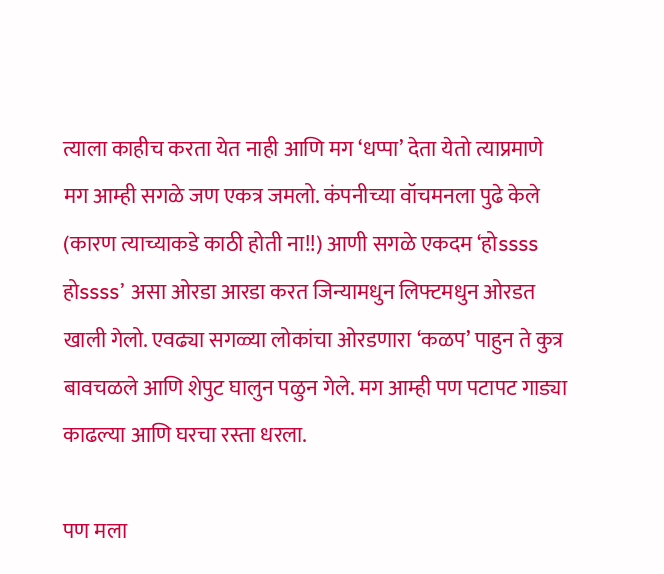त्याला काहीच करता येत नाही आणि मग ‘धप्पा’ देता येतो त्याप्रमाणे मग आम्ही सगळे जण एकत्र जमलो. कंपनीच्या वॉचमनला पुढे केले (कारण त्याच्याकडे काठी होती ना!!) आणी सगळे एकदम ‘होssss होssss’ असा ओरडा आरडा करत जिन्यामधुन लिफ्टमधुन ओरडत खाली गेलो. एवढ्या सगळ्या लोकांचा ओरडणारा ‘कळप’ पाहुन ते कुत्र बावचळले आणि शेपुट घालुन पळुन गेले. मग आम्ही पण पटापट गाड्या काढल्या आणि घरचा रस्ता धरला.

पण मला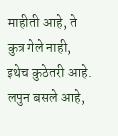माहीती आहे, ते कुत्र गेले नाही, इथेच कुठेतरी आहे. लपुन बसले आहे,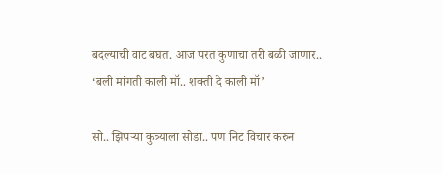बदल्याची वाट बघत. आज परत कुणाचा तरी बळी जाणार.. ‘बली मांगती काली मॉ.. शक्ती दे काली मॉ’

सो.. झिपऱ्या कुत्र्याला सोडा.. पण निट विचार करुन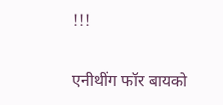!!!

एनीथींग फॉर बायको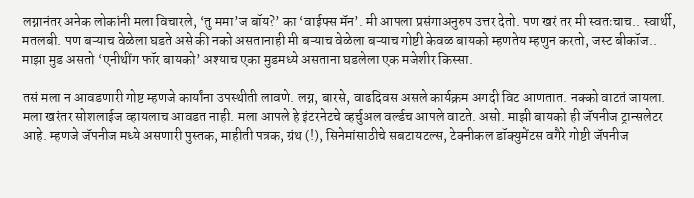लग्नानंतर अनेक लोकांनी मला विचारले, ‘तु ममा’ज बॉय?’ का ‘वाईफ्स मॅन’. मी आपला प्रसंगाअनुरुप उत्तर देतो. पण खरं तर मी स्वतःचाच.. स्वार्थी, मतलबी. पण बऱ्याच वेळेला घडते असे की नको असतानाही मी बऱ्याच वेळेला बऱ्याच गोष्टी केवळ बायको म्हणतेय म्हणुन करतो, जस्ट बीकॉज.. माझा मुड असतो ‘एनीथींग फॉर बायको’ अश्याच एका मुडमध्ये असताना घडलेला एक मजेशीर किस्सा.

तसं मला न आवडणारी गोष्ट म्हणजे कार्यांना उपस्थीती लावणे. लग्न, बारसे, वाढदिवस असले कार्यक्रम अगदी विट आणतात. नक्को वाटतं जायला. मला खरंतर सोशलाईज व्हायलाच आवडत नाही. मला आपले हे इंटरनेटचे व्हर्चुअल वर्ल्डच आपले वाटते. असो. माझी बायको ही जॅपनीज ट्रान्सलेटर आहे. म्हणजे जॅपनीज मध्ये असणारी पुस्तक, माहीती पत्रक, ग्रंथ (!), सिनेमांसाठीचे सबटायटल्स, टेक्नीकल डॉक्युमेंटस वगैरे गोष्टी जॅपनीज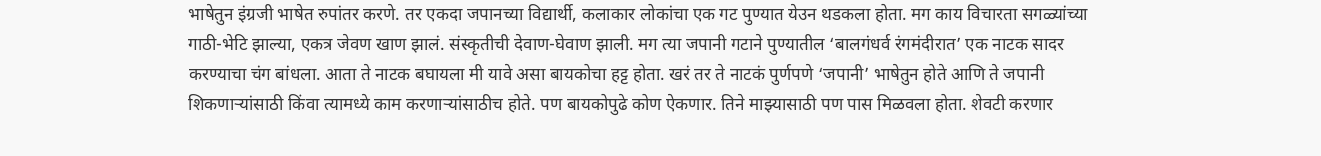भाषेतुन इंग्रजी भाषेत रुपांतर करणे. तर एकदा जपानच्या विद्यार्थी, कलाकार लोकांचा एक गट पुण्यात येउन थडकला होता. मग काय विचारता सगळ्यांच्या गाठी-भेटि झाल्या, एकत्र जेवण खाण झालं. संस्कृतीची देवाण-घेवाण झाली. मग त्या जपानी गटाने पुण्यातील ‘बालगंधर्व रंगमंदीरात’ एक नाटक सादर करण्याचा चंग बांधला. आता ते नाटक बघायला मी यावे असा बायकोचा हट्ट होता. खरं तर ते नाटकं पुर्णपणे ‘जपानी’ भाषेतुन होते आणि ते जपानी शिकणाऱ्यांसाठी किंवा त्यामध्ये काम करणाऱ्यांसाठीच होते. पण बायकोपुढे कोण ऐकणार. तिने माझ्यासाठी पण पास मिळवला होता. शेवटी करणार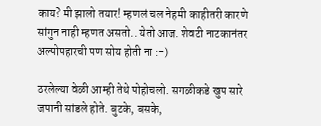काय? मी झालो तयार! म्हणलं चल नेहमी काहीतरी कारणे सांगुन नाही म्हणत असतो.. येतो आज. शेवटी नाटकानंतर अल्पोपहारची पण सोय होती ना :-)

ठरलेल्या वेळी आम्ही तेथे पोहोचलो. सगळीकडे खुप सारे जपानी सांडले होते. बुटके, बसके,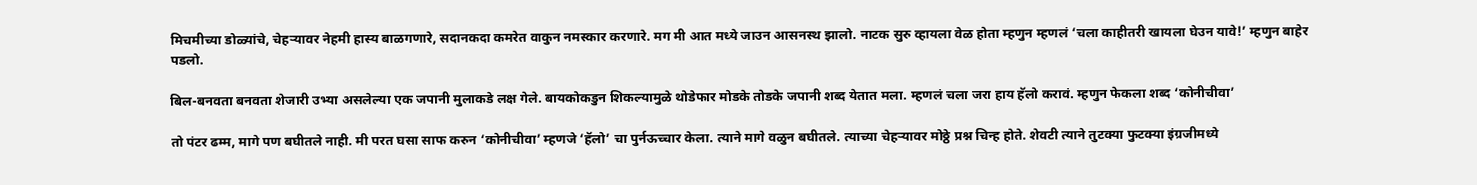मिचमीच्या डोळ्यांचे, चेहऱ्यावर नेहमी हास्य बाळगणारे, सदानकदा कमरेत वाकुन नमस्कार करणारे. मग मी आत मध्ये जाउन आसनस्थ झालो. नाटक सुरु व्हायला वेळ होता म्हणुन म्हणलं ‘चला काहीतरी खायला घेउन यावे!’ म्हणुन बाहेर पडलो.

बिल-बनवता बनवता शेजारी उभ्या असलेल्या एक जपानी मुलाकडे लक्ष गेले. बायकोकडुन शिकल्यामुळे थोडेफार मोडके तोडके जपानी शब्द येतात मला. म्हणलं चला जरा हाय हॅलो करावं. म्हणुन फेकला शब्द ‘कोनीचीवा’

तो पंटर ढम्म, मागे पण बघीतले नाही. मी परत घसा साफ करुन ‘कोनीचीवा’ म्हणजे ‘हॅलो’ चा पुर्नऊच्चार केला. त्याने मागे वळुन बघीतले. त्याच्या चेहऱ्यावर मोठ्ठे प्रश्न चिन्ह होते. शेवटी त्याने तुटक्या फुटक्या इंग्रजीमध्ये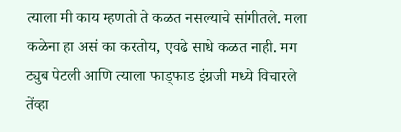त्याला मी काय म्हणतो ते कळत नसल्याचे सांगीतले. मला कळेना हा असं का करतोय, एवढे साधे कळत नाही. मग ट्युब पेटली आणि त्याला फाड्फाड इंग्रजी मध्ये विचारले तेंव्हा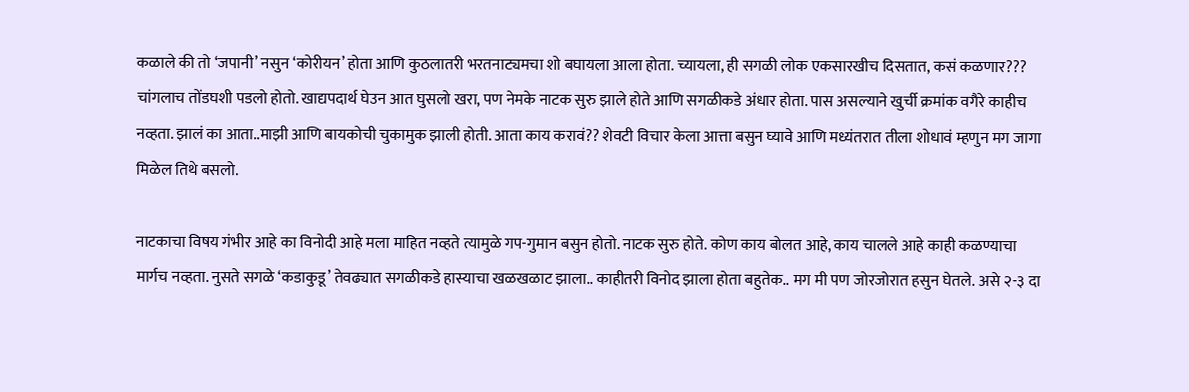कळाले की तो ‘जपानी’ नसुन ‘कोरीयन’ होता आणि कुठलातरी भरतनाट्यमचा शो बघायला आला होता. च्यायला, ही सगळी लोक एकसारखीच दिसतात, कसं कळणार??? चांगलाच तोंडघशी पडलो होतो. खाद्यपदार्थ घेउन आत घुसलो खरा, पण नेमके नाटक सुरु झाले होते आणि सगळीकडे अंधार होता. पास असल्याने खुर्ची क्रमांक वगैरे काहीच नव्हता. झालं का आता..माझी आणि बायकोची चुकामुक झाली होती. आता काय करावं?? शेवटी विचार केला आत्ता बसुन घ्यावे आणि मध्यंतरात तीला शोधावं म्हणुन मग जागा मिळेल तिथे बसलो.

नाटकाचा विषय गंभीर आहे का विनोदी आहे मला माहित नव्हते त्यामुळे गप-गुमान बसुन होतो. नाटक सुरु होते. कोण काय बोलत आहे, काय चालले आहे काही कळण्याचा मार्गच नव्हता. नुसते सगळे ‘कडाकुडू’ तेवढ्यात सगळीकडे हास्याचा खळखळाट झाला.. काहीतरी विनोद झाला होता बहुतेक.. मग मी पण जोरजोरात हसुन घेतले. असे २-३ दा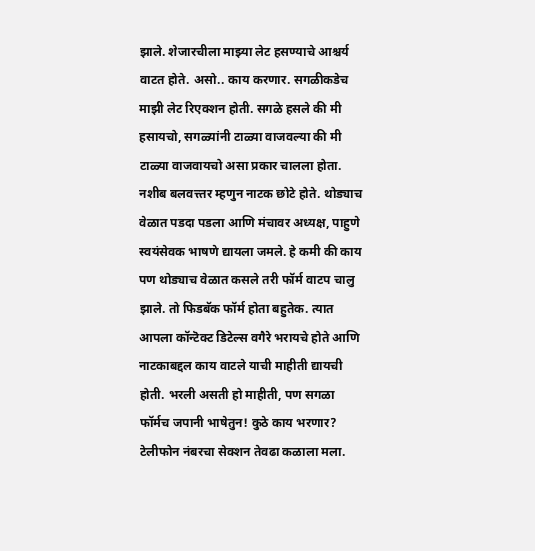झाले. शेजारचीला माझ्या लेट हसण्याचे आश्चर्य वाटत होते. असो.. काय करणार. सगळीकडेच माझी लेट रिएक्शन होती. सगळे हसले की मी हसायचो, सगळ्यांनी टाळ्या वाजवल्या की मी टाळ्या वाजवायचो असा प्रकार चालला होता. नशीब बलवत्त्तर म्हणुन नाटक छोटे होते. थोड्याच वेळात पडदा पडला आणि मंचावर अध्यक्ष, पाहुणे स्वयंसेवक भाषणे द्यायला जमले. हे कमी की काय पण थोड्याच वेळात कसले तरी फॉर्म वाटप चालु झाले. तो फिडबॅक फॉर्म होता बहुतेक. त्यात आपला कॉन्टॆक्ट डिटेल्स वगैरे भरायचे होते आणि नाटकाबद्दल काय वाटले याची माहीती द्यायची होती. भरली असती हो माहीती, पण सगळा फॉर्मच जपानी भाषेतुन! कुठे काय भरणार? टेलीफोन नंबरचा सेक्शन तेवढा कळाला मला.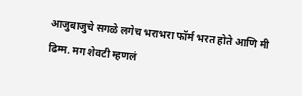आजुबाजुचे सगळे लगेच भराभरा फॉर्म भरत होते आणि मी ढिम्म. मग शेवटी म्हणलं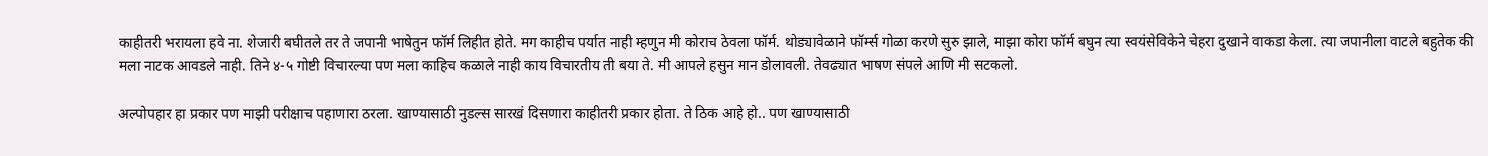काहीतरी भरायला हवे ना. शेजारी बघीतले तर ते जपानी भाषेतुन फॉर्म लिहीत होते. मग काहीच पर्यात नाही म्हणुन मी कोराच ठेवला फॉर्म. थोड्यावेळाने फॉर्म्स गोळा करणे सुरु झाले, माझा कोरा फॉर्म बघुन त्या स्वयंसेविकेने चेहरा दुखाने वाकडा केला. त्या जपानीला वाटले बहुतेक की मला नाटक आवडले नाही. तिने ४-५ गोष्टी विचारल्या पण मला काहिच कळाले नाही काय विचारतीय ती बया ते. मी आपले हसुन मान डोलावली. तेवढ्यात भाषण संपले आणि मी सटकलो.

अल्पोपहार हा प्रकार पण माझी परीक्षाच पहाणारा ठरला. खाण्यासाठी नुडल्स सारखं दिसणारा काहीतरी प्रकार होता. ते ठिक आहे हो.. पण खाण्यासाठी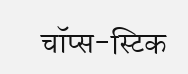चॉप्स-स्टिक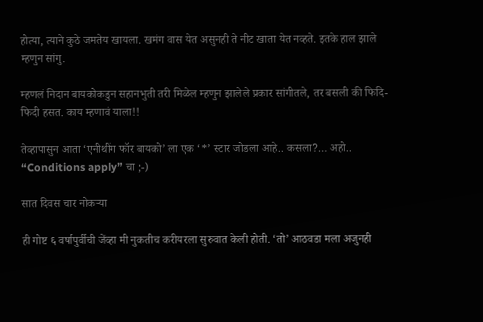होत्या, त्याने कुठे जमतेय खायला. खमंग वास येत असुनही ते नीट खाता येत नव्हते. इतके हाल झाले म्हणुन सांगु.

म्हणलं निदान बायकोकडुन सहानभुती तरी मिळेल म्हणुन झालेले प्रकार सांगीतले, तर बसली की फिदि-फिदी हसत. काय म्हणावं याला!!

तेव्हापासुन आता ‘एनीथींग फॉर बायको’ ला एक ‘*’ स्टार जोडला आहे.. कसला?… अहो.. “Conditions apply” चा ;-)

सात दिवस चार नोकऱ्या

ही गोष्ट ६ वर्षापुर्वीची जेंव्हा मी नुकतीच करीयरला सुरुवात केली होती. ‘तो’ आठवडा मला अजुनही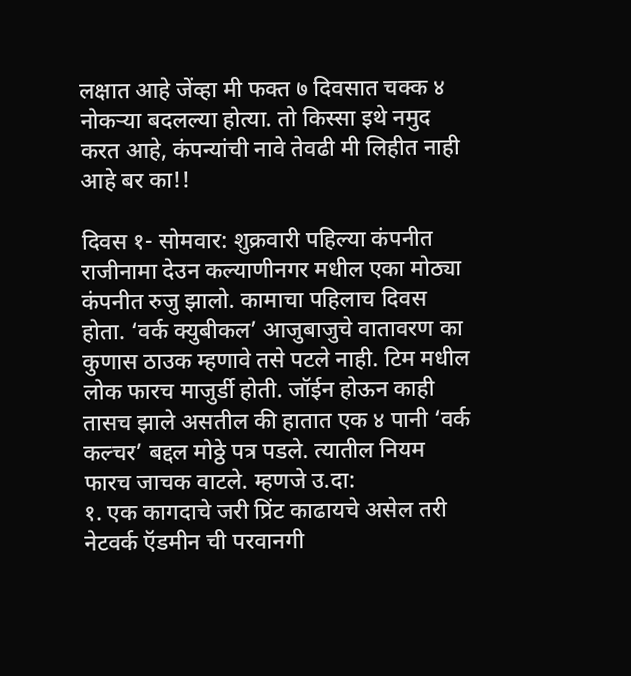लक्षात आहे जेंव्हा मी फक्त ७ दिवसात चक्क ४ नोकऱ्या बदलल्या होत्या. तो किस्सा इथे नमुद करत आहे, कंपन्यांची नावे तेवढी मी लिहीत नाही आहे बर का!!

दिवस १- सोमवार: शुक्रवारी पहिल्या कंपनीत राजीनामा देउन कल्याणीनगर मधील एका मोठ्या कंपनीत रुजु झालो. कामाचा पहिलाच दिवस होता. ‘वर्क क्युबीकल’ आजुबाजुचे वातावरण का कुणास ठाउक म्हणावे तसे पटले नाही. टिम मधील लोक फारच माजुर्डी होती. जॉईन होऊन काही तासच झाले असतील की हातात एक ४ पानी ‘वर्क कल्चर’ बद्दल मोठ्ठे पत्र पडले. त्यातील नियम फारच जाचक वाटले. म्हणजे उ.दा:
१. एक कागदाचे जरी प्रिंट काढायचे असेल तरी नेटवर्क ऍडमीन ची परवानगी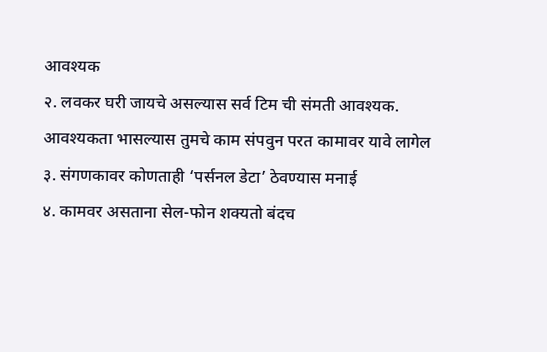आवश्यक
२. लवकर घरी जायचे असल्यास सर्व टिम ची संमती आवश्यक. आवश्यकता भासल्यास तुमचे काम संपवुन परत कामावर यावे लागेल
३. संगणकावर कोणताही ‘पर्सनल डेटा’ ठेवण्यास मनाई
४. कामवर असताना सेल-फोन शक्यतो बंदच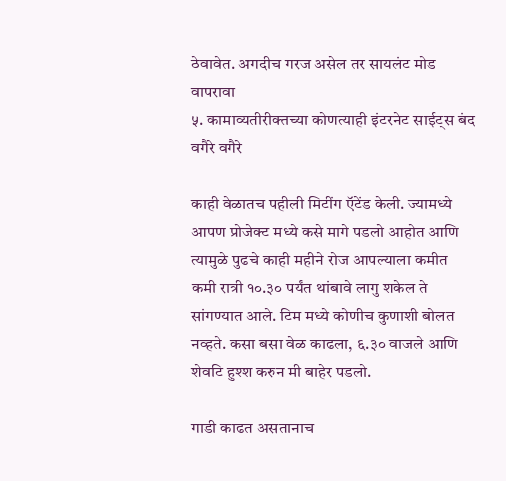ठेवावेत. अगदीच गरज असेल तर सायलंट मोड वापरावा
५. कामाव्यतीरीक्तच्या कोणत्याही इंटरनेट साईट्स बंद वगैरे वगैरे

काही वेळातच पहीली मिटींग ऍटेंड केली. ज्यामध्ये आपण प्रोजेक्ट मध्ये कसे मागे पडलो आहोत आणि त्यामुळे पुढचे काही महीने रोज आपल्याला कमीत कमी रात्री १०.३० पर्यंत थांबावे लागु शकेल ते सांगण्यात आले. टिम मध्ये कोणीच कुणाशी बोलत नव्हते. कसा बसा वेळ काढला, ६.३० वाजले आणि शेवटि हुश्श करुन मी बाहेर पडलो.

गाडी काढत असतानाच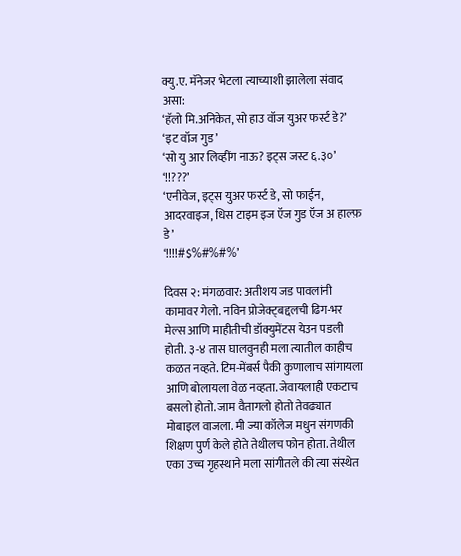क्यु.ए. मॅनेजर भेटला त्याच्याशी झालेला संवाद असा:
‘हॅलो मि.अनिकेत, सो हाउ वॉज युअर फर्स्ट डे?’
‘इट वॉज गुड’
‘सो यु आर लिव्हींग नाऊ? इट्स जस्ट ६.३०’
‘!!???’
‘एनीवेज, इट्स युअर फर्स्ट डे, सो फाईन, आदरवाइज, धिस टाइम इज ऍज गुड ऍज अ हाल्फ़ डे’
‘!!!!#$%#%#%’

दिवस २: मंगळवार: अतीशय जड पावलांनी कामावर गेलो. नविन प्रोजेक्ट्बद्दलची ढिग-भर मेल्स आणि माहीतीची डॉक्युमेंटस येउन पडली होती. ३-४ तास घालवुनही मला त्यातील काहीच कळत नव्हते. टिम-मेंबर्स पैकी कुणालाच सांगायला आणि बोलायला वेळ नव्हता. जेवायलाही एकटाच बसलो होतो. जाम वैतागलो होतो तेवढ्यात मोबाइल वाजला. मी ज्या कॉलेज मधुन संगणकी शिक्षण पुर्ण केले होते तेथीलच फोन होता. तेथील एका उच्च गृहस्थाने मला सांगीतले की त्या संस्थेत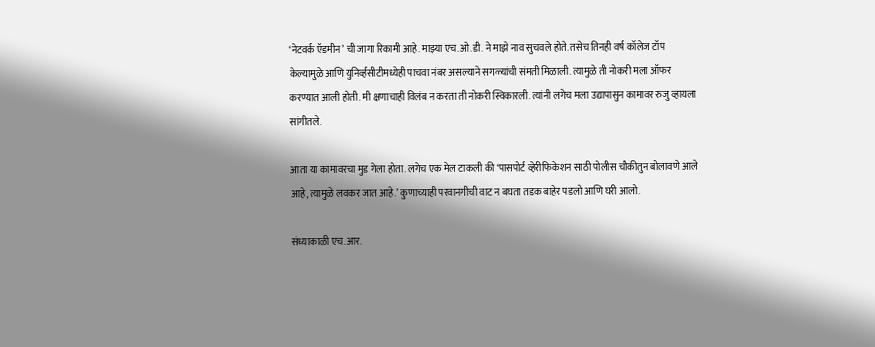‘नेटवर्क ऍडमीन’ ची जागा रिकामी आहे. माझ्या एच.ओ.डी. ने माझे नाव सुचवले होते. तसेच तिनही वर्ष कॉलेज टॉप केल्यामुळे आणि युनिर्व्हसीटीमध्येही पाचवा नंबर असल्याने सगळ्यांची संमती मिळाली. त्यामुळे ती नोकरी मला ऑफर करण्यात आली होती. मी क्षणाचाही विलंब न करता ती नोकरी स्विकारली. त्यांनी लगेच मला उद्यापासुन कामावर रुजु व्हायला सांगीतले.

आता या कामावरचा मुड गेला होता. लगेच एक मेल टाकली की ‘पासपोर्ट व्हेरीफिकेशन साठी पोलीस चौकीतुन बोलावणे आले आहे, त्यामुळे लवकर जात आहे.’ कुणाच्याही परवानगीची वाट न बघता तडक बाहेर पडलो आणि घरी आलो.

संध्याकाळी एच.आर.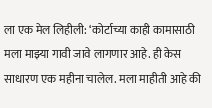ला एक मेल लिहीली: ‘कोर्टाच्या काही कामासाठी मला माझ्या गावी जावे लागणार आहे. ही केस साधारण एक महीना चालेल. मला माहीती आहे की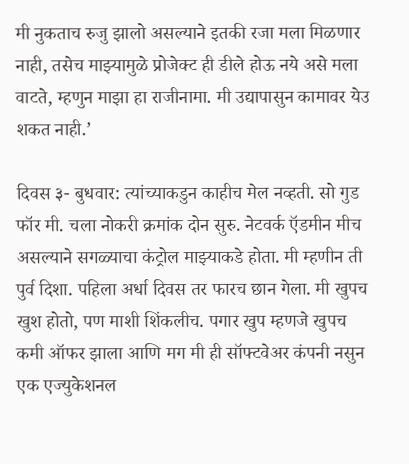मी नुकताच रुजु झालो असल्याने इतकी रजा मला मिळणार नाही, तसेच माझ्यामुळे प्रोजेक्ट ही डीले होऊ नये असे मला वाटते, म्हणुन माझा हा राजीनामा. मी उद्यापासुन कामावर येउ शकत नाही.’

दिवस ३- बुधवार: त्यांच्याकडुन काहीच मेल नव्हती. सो गुड फॉर मी. चला नोकरी क्रमांक दोन सुरु. नेटवर्क ऍडमीन मीच असल्याने सगळ्याचा कंट्रोल माझ्याकडे होता. मी म्हणीन ती पुर्व दिशा. पहिला अर्धा दिवस तर फारच छान गेला. मी खुपच खुश होतो, पण माशी शिंकलीच. पगार खुप म्हणजे खुपच कमी ऑफर झाला आणि मग मी ही सॉफ्टवेअर कंपनी नसुन एक एज्युकेशनल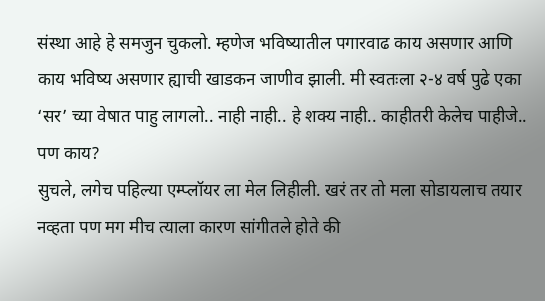संस्था आहे हे समजुन चुकलो. म्हणेज भविष्यातील पगारवाढ काय असणार आणि काय भविष्य असणार ह्याची खाडकन जाणीव झाली. मी स्वतःला २-४ वर्ष पुढे एका ‘सर’ च्या वेषात पाहु लागलो.. नाही नाही.. हे शक्य नाही.. काहीतरी केलेच पाहीजे.. पण काय?
सुचले, लगेच पहिल्या एम्प्लॉयर ला मेल लिहीली. खरं तर तो मला सोडायलाच तयार नव्हता पण मग मीच त्याला कारण सांगीतले होते की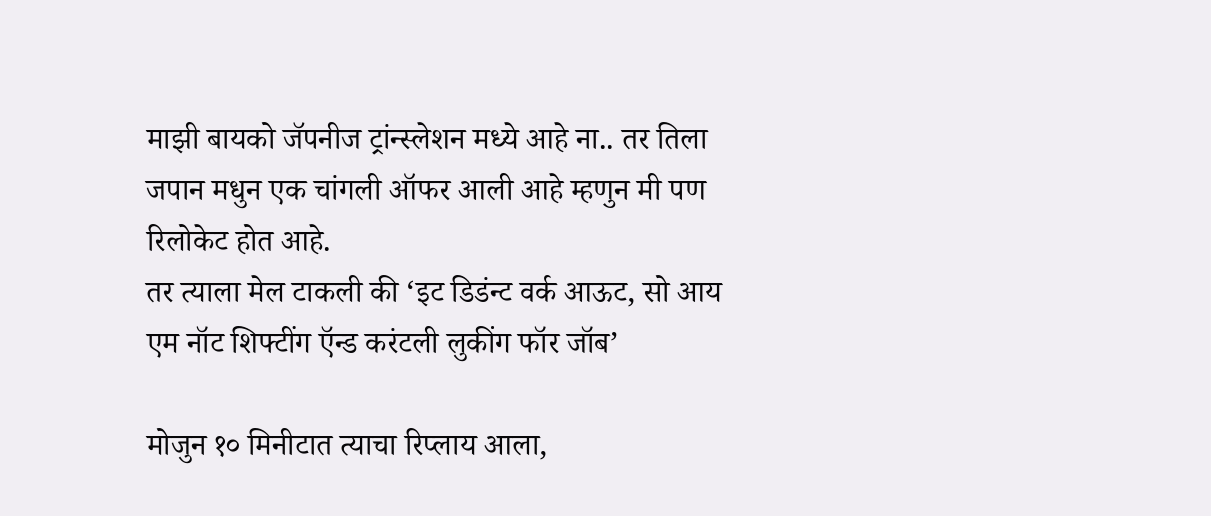माझी बायको जॅपनीज ट्रांन्स्लेशन मध्ये आहे ना.. तर तिला जपान मधुन एक चांगली ऑफर आली आहे म्हणुन मी पण रिलोकेट होत आहे.
तर त्याला मेल टाकली की ‘इट डिडंन्ट वर्क आऊट, सो आय एम नॉट शिफ्टींग ऍन्ड करंटली लुकींग फॉर जॉब’

मोजुन १० मिनीटात त्याचा रिप्लाय आला,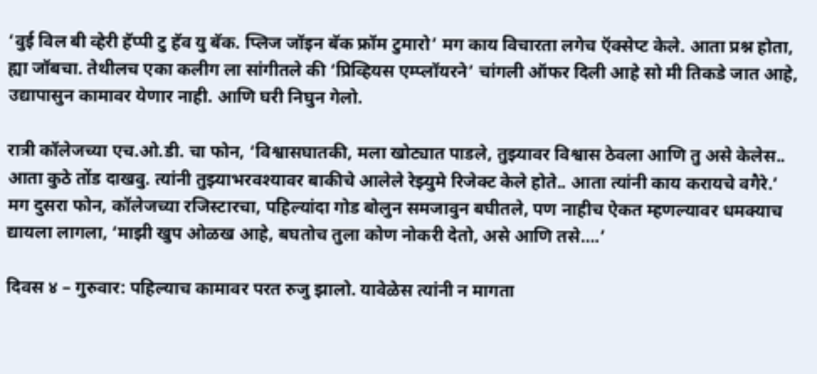‘वुई विल बी व्हेरी हॅप्पी टु हॅव यु बॅक. प्लिज जॉइन बॅक फ्रॉम टुमारो’ मग काय विचारता लगेच ऍक्सेप्ट केले. आता प्रश्न होता, ह्या जॉबचा. तेथीलच एका कलीग ला सांगीतले की ‘प्रिव्हियस एम्प्लॉयरने’ चांगली ऑफर दिली आहे सो मी तिकडे जात आहे, उद्यापासुन कामावर येणार नाही. आणि घरी निघुन गेलो.

रात्री कॉलेजच्या एच.ओ.डी. चा फोन, ‘विश्वासघातकी, मला खोट्यात पाडले, तुझ्यावर विश्वास ठेवला आणि तु असे केलेस.. आता कुठे तोंड दाखवु. त्यांनी तुझ्याभरवश्यावर बाकीचे आलेले रेझ्युमे रिजेक्ट केले होते.. आता त्यांनी काय करायचे वगैरे.’
मग दुसरा फोन, कॉलेजच्या रजिस्टारचा, पहिल्यांदा गोड बोलुन समजावुन बघीतले, पण नाहीच ऐकत म्हणल्यावर धमक्याच द्यायला लागला, ‘माझी खुप ओळख आहे, बघतोच तुला कोण नोकरी देतो, असे आणि तसे….’

दिवस ४ – गुरुवार: पहिल्याच कामावर परत रुजु झालो. यावेळेस त्यांनी न मागता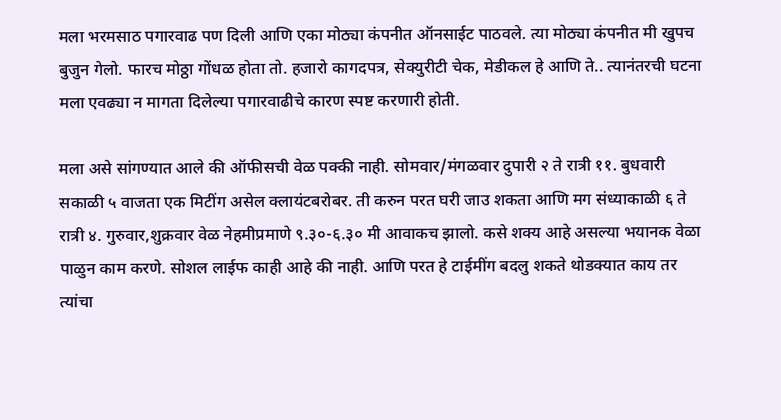मला भरमसाठ पगारवाढ पण दिली आणि एका मोठ्या कंपनीत ऑनसाईट पाठवले. त्या मोठ्या कंपनीत मी खुपच बुजुन गेलो. फारच मोठ्ठा गोंधळ होता तो. हजारो कागदपत्र, सेक्युरीटी चेक, मेडीकल हे आणि ते.. त्यानंतरची घटना मला एवढ्या न मागता दिलेल्या पगारवाढीचे कारण स्पष्ट करणारी होती.

मला असे सांगण्यात आले की ऑफीसची वेळ पक्की नाही. सोमवार/मंगळवार दुपारी २ ते रात्री ११. बुधवारी सकाळी ५ वाजता एक मिटींग असेल क्लायंटबरोबर. ती करुन परत घरी जाउ शकता आणि मग संध्याकाळी ६ ते रात्री ४. गुरुवार,शुक्रवार वेळ नेहमीप्रमाणे ९.३०-६.३० मी आवाकच झालो. कसे शक्य आहे असल्या भयानक वेळा पाळुन काम करणे. सोशल लाईफ काही आहे की नाही. आणि परत हे टाईमींग बदलु शकते थोडक्यात काय तर त्यांचा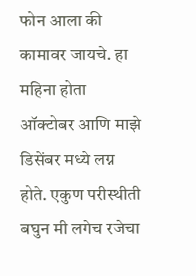फोन आला की कामावर जायचे. हा महिना होता ऑक्टोबर आणि माझे डिसेंबर मध्ये लग्न होते. एकुण परीस्थीती बघुन मी लगेच रजेचा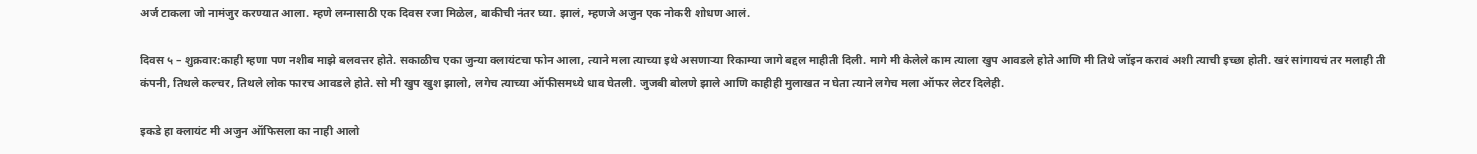अर्ज टाकला जो नामंजुर करण्यात आला. म्हणे लग्नासाठी एक दिवस रजा मिळेल, बाकीची नंतर घ्या. झालं, म्हणजे अजुन एक नोकरी शोधण आलं.

दिवस ५ – शुक्रवार:काही म्हणा पण नशीब माझे बलवत्तर होते. सकाळीच एका जुन्या क्लायंटचा फोन आला, त्याने मला त्याच्या इथे असणाऱ्या रिकाम्या जागे बद्दल माहीती दिली. मागे मी केलेले काम त्याला खुप आवडले होते आणि मी तिथे जॉइन करावं अशी त्याची इच्छा होती. खरं सांगायचं तर मलाही ती कंपनी, तिथले कल्चर, तिथले लोक फारच आवडले होते. सो मी खुप खुश झालो, लगेच त्याच्या ऑफीसमध्ये धाव घेतली. जुजबी बोलणे झाले आणि काहीही मुलाखत न घेता त्याने लगेच मला ऑफर लेटर दिलेही.

इकडे हा क्लायंट मी अजुन ऑफिसला का नाही आलो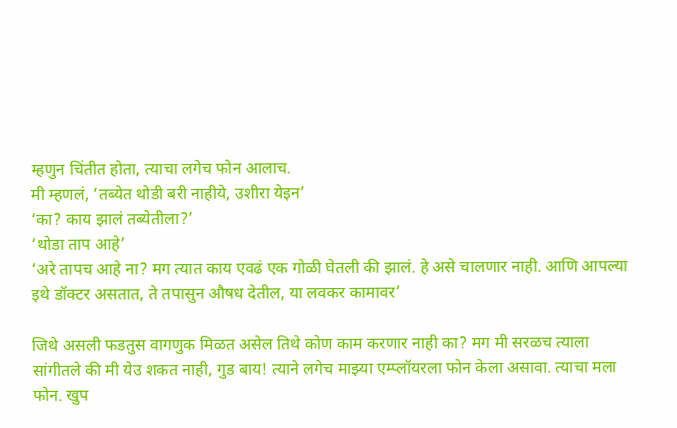म्हणुन चिंतीत होता, त्याचा लगेच फोन आलाच.
मी म्हणलं, ‘तब्येत थोडी बरी नाहीये, उशीरा येइन’
‘का? काय झालं तब्येतीला?’
‘थोडा ताप आहे’
‘अरे तापच आहे ना? मग त्यात काय एवढं एक गोळी घेतली की झालं. हे असे चालणार नाही. आणि आपल्या इथे डॉक्टर असतात, ते तपासुन औषध देतील, या लवकर कामावर’

जिथे असली फडतुस वागणुक मिळत असेल तिथे कोण काम करणार नाही का? मग मी सरळच त्याला सांगीतले की मी येउ शकत नाही, गुड बाय! त्याने लगेच माझ्या एम्प्लॉयरला फोन केला असावा. त्याचा मला फोन. खुप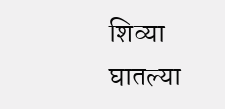शिव्या घातल्या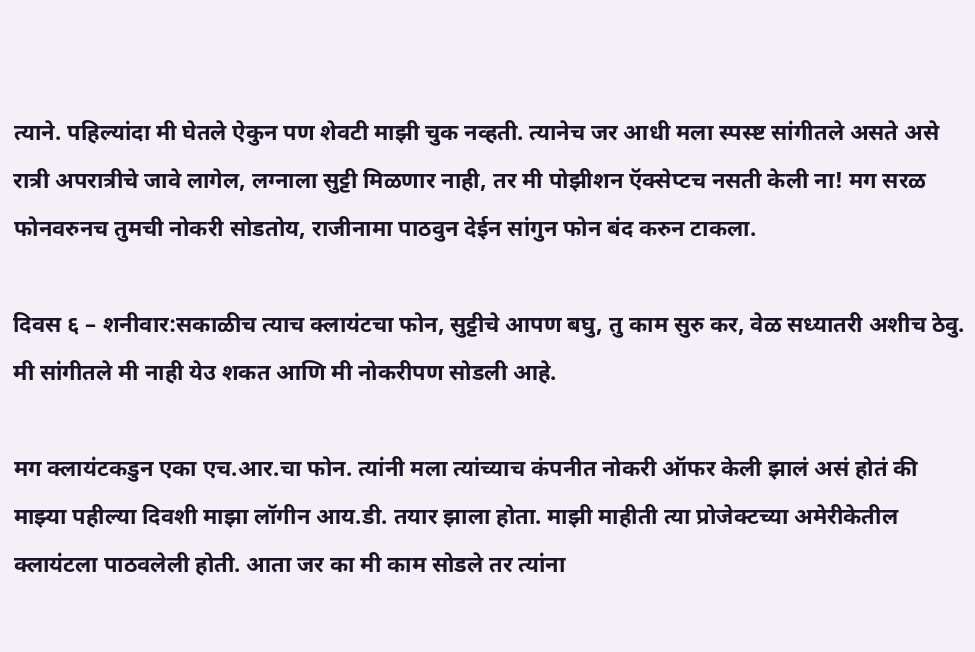त्याने. पहिल्यांदा मी घेतले ऐकुन पण शेवटी माझी चुक नव्हती. त्यानेच जर आधी मला स्पस्ष्ट सांगीतले असते असे रात्री अपरात्रीचे जावे लागेल, लग्नाला सुट्टी मिळणार नाही, तर मी पोझीशन ऍक्सेप्टच नसती केली ना! मग सरळ फोनवरुनच तुमची नोकरी सोडतोय, राजीनामा पाठवुन देईन सांगुन फोन बंद करुन टाकला.

दिवस ६ – शनीवार:सकाळीच त्याच क्लायंटचा फोन, सुट्टीचे आपण बघु, तु काम सुरु कर, वेळ सध्यातरी अशीच ठेवु. मी सांगीतले मी नाही येउ शकत आणि मी नोकरीपण सोडली आहे.

मग क्लायंटकडुन एका एच.आर.चा फोन. त्यांनी मला त्यांच्याच कंपनीत नोकरी ऑफर केली झालं असं होतं की माझ्या पहील्या दिवशी माझा लॉगीन आय.डी. तयार झाला होता. माझी माहीती त्या प्रोजेक्टच्या अमेरीकेतील क्लायंटला पाठवलेली होती. आता जर का मी काम सोडले तर त्यांना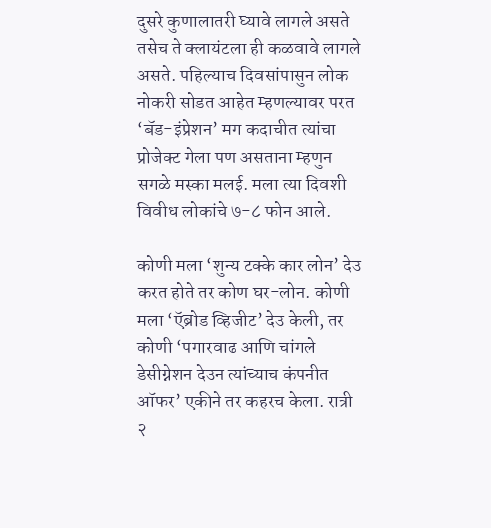दुसरे कुणालातरी घ्यावे लागले असते तसेच ते क्लायंटला ही कळवावे लागले असते. पहिल्याच दिवसांपासुन लोक नोकरी सोडत आहेत म्हणल्यावर परत ‘बॅड-इंप्रेशन’ मग कदाचीत त्यांचा प्रोजेक्ट गेला पण असताना म्हणुन सगळे मस्का मलई. मला त्या दिवशी विवीध लोकांचे ७-८ फोन आले.

कोणी मला ‘शुन्य टक्के कार लोन’ देउ करत होते तर कोण घर-लोन. कोणी मला ‘ऍब्रोड व्हिजीट’ देउ केली, तर कोणी ‘पगारवाढ आणि चांगले डेसीग्नेशन देउन त्यांच्याच कंपनीत ऑफर’ एकीने तर कहरच केला. रात्री २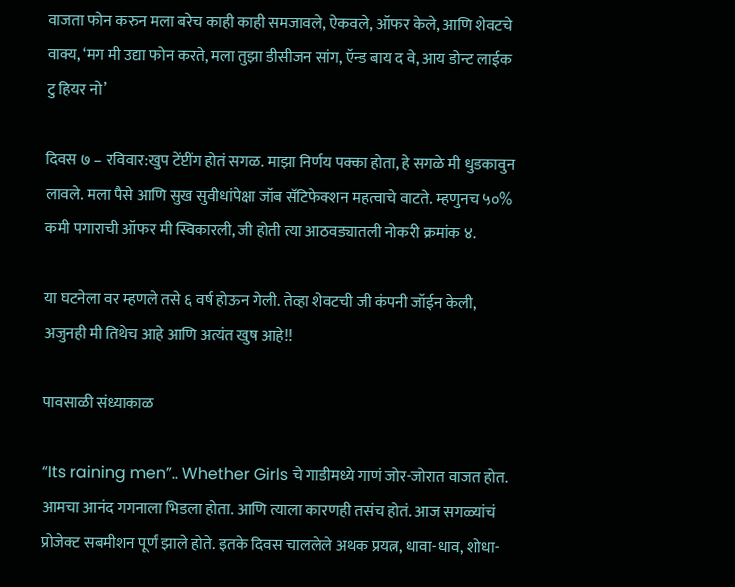वाजता फोन करुन मला बरेच काही काही समजावले, ऐकवले, ऑफर केले, आणि शेवटचे वाक्य, ‘मग मी उद्या फोन करते, मला तुझा डीसीजन सांग, ऍन्ड बाय द वे, आय डोन्ट लाईक टु हियर नो’

दिवस ७ – रविवार:खुप टेंप्टींग होतं सगळ. माझा निर्णय पक्का होता, हे सगळे मी धुडकावुन लावले. मला पैसे आणि सुख सुवीधांपेक्षा जॉब सॅटिफेक्शन महत्वाचे वाटते. म्हणुनच ५०% कमी पगाराची ऑफर मी स्विकारली, जी होती त्या आठवड्यातली नोकरी क्रमांक ४.

या घटनेला वर म्हणले तसे ६ वर्ष होऊन गेली. तेव्हा शेवटची जी कंपनी जॉईन केली, अजुनही मी तिथेच आहे आणि अत्यंत खुष आहे!!

पावसाळी संध्याकाळ

“Its raining men”.. Whether Girls चे गाडीमध्ये गाणं जोर-जोरात वाजत होत. आमचा आनंद गगनाला भिडला होता. आणि त्याला कारणही तसंच होतं. आज सगळ्यांचं प्रोजेक्ट सबमीशन पूर्णं झाले होते. इतके दिवस चाललेले अथक प्रयत्न, धावा-धाव, शोधा-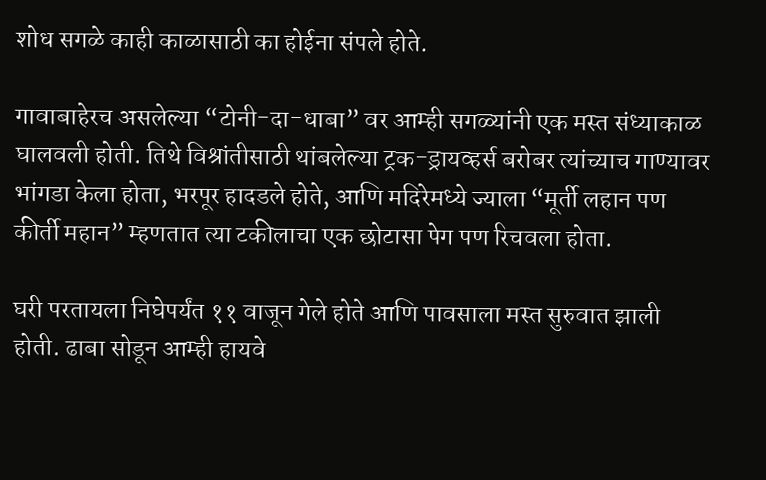शोध सगळे काही काळासाठी का होईना संपले होते.

गावाबाहेरच असलेल्या “टोनी-दा-धाबा” वर आम्ही सगळ्यांनी एक मस्त संध्याकाळ घालवली होती. तिथे विश्रांतीसाठी थांबलेल्या ट्रक-ड्रायव्हर्स बरोबर त्यांच्याच गाण्यावर भांगडा केला होता, भरपूर हादडले होते, आणि मदिरेमध्ये ज्याला “मूर्ती लहान पण कीर्ती महान” म्हणतात त्या टकीलाचा एक छोटासा पेग पण रिचवला होता.

घरी परतायला निघेपर्यंत ११ वाजून गेले होते आणि पावसाला मस्त सुरुवात झाली होती. ढाबा सोडून आम्ही हायवे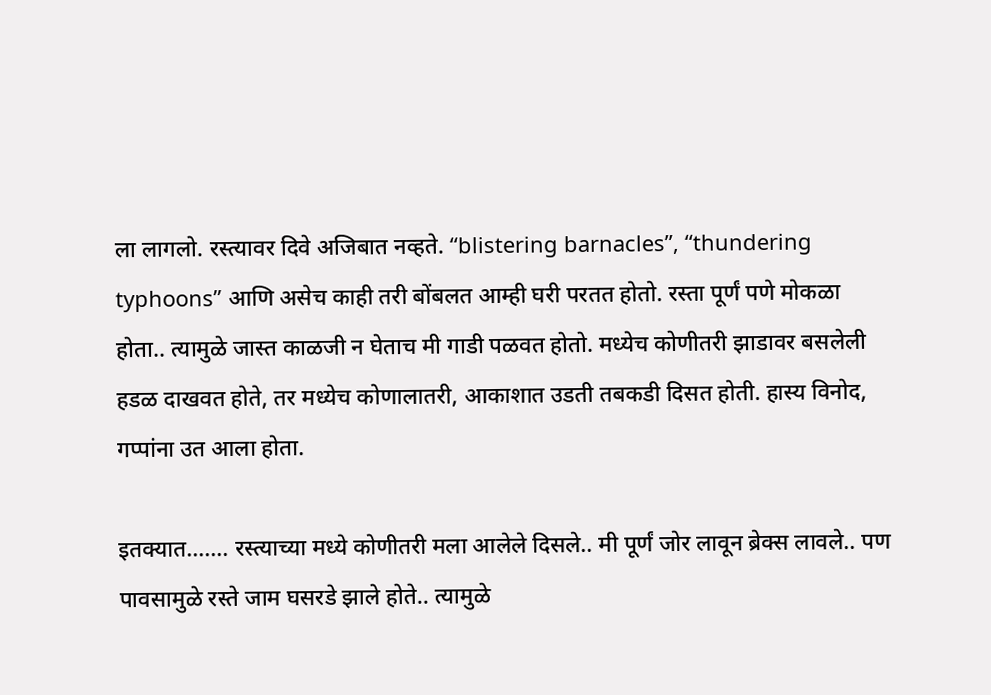ला लागलो. रस्त्यावर दिवे अजिबात नव्हते. “blistering barnacles”, “thundering typhoons” आणि असेच काही तरी बोंबलत आम्ही घरी परतत होतो. रस्ता पूर्णं पणे मोकळा होता.. त्यामुळे जास्त काळजी न घेताच मी गाडी पळवत होतो. मध्येच कोणीतरी झाडावर बसलेली हडळ दाखवत होते, तर मध्येच कोणालातरी, आकाशात उडती तबकडी दिसत होती. हास्य विनोद, गप्पांना उत आला होता.

इतक्यात……. रस्त्याच्या मध्ये कोणीतरी मला आलेले दिसले.. मी पूर्णं जोर लावून ब्रेक्स लावले.. पण पावसामुळे रस्ते जाम घसरडे झाले होते.. त्यामुळे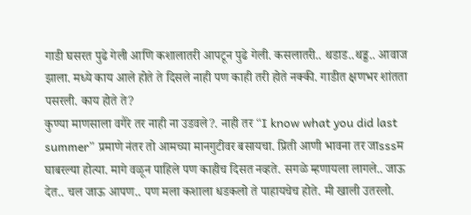गाडी घसरत पुढे गेली आणि कशालातरी आपटून पुढे गेली. कसलातरी.. थडाड..थड्ड.. आवाज झाला. मध्ये काय आले होते ते दिसले नाही पण काही तरी होते नक्की. गाडीत क्षणभर शांतता पसरली. काय होते ते?
कुण्या माणसाला वगैरे तर नाही ना उडवले?. नाही तर “I know what you did last summer” प्रमाणे नंतर तो आमच्या मानगुटीवर बसायचा. प्रिती आणी भावना तर जाsssम घाबरल्या होत्या. मागे वळून पाहिले पण काहीच दिसत नव्हते. सगळे म्हणायला लागले.. जाऊ देत.. चल जाऊ आपण.. पण मला कशाला धडकलो ते पाहायचेच होते. मी खाली उतरलो.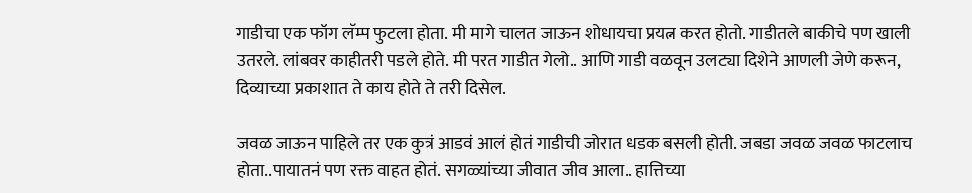गाडीचा एक फॉग लॅम्प फुटला होता. मी मागे चालत जाऊन शोधायचा प्रयत्न करत होतो. गाडीतले बाकीचे पण खाली उतरले. लांबवर काहीतरी पडले होते. मी परत गाडीत गेलो.. आणि गाडी वळवून उलट्या दिशेने आणली जेणे करून, दिव्याच्या प्रकाशात ते काय होते ते तरी दिसेल.

जवळ जाऊन पाहिले तर एक कुत्रं आडवं आलं होतं गाडीची जोरात धडक बसली होती. जबडा जवळ जवळ फाटलाच होता..पायातनं पण रक्त वाहत होतं. सगळ्यांच्या जीवात जीव आला.. हात्तिच्या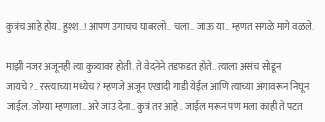कुत्रंच आहे होय.. हुश्श..! आपण उगाचच घाबरलो.. चला.. जाऊ या.. म्हणत सगळे मागे वळले.

माझी नजर अजूनही त्या कुत्र्यावर होती. ते वेदनेने तडफडत होते.. त्याला असंच सोडून जायचे?.. रस्त्याच्या मध्येच? म्हणजे अजून एखादी गाडी येईल आणि त्याच्या अंगावरून निघून जाईल. जोग्या म्हणाला.. अरे जाउ देना.. कुत्रं तर आहे.. जाईल मरून पण मला काही ते पटत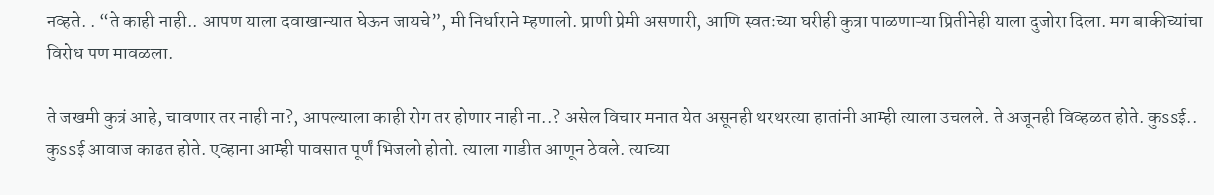नव्हते. . “ते काही नाही.. आपण याला दवाखान्यात घेऊन जायचे”, मी निर्धाराने म्हणालो. प्राणी प्रेमी असणारी, आणि स्वतःच्या घरीही कुत्रा पाळणाऱ्या प्रितीनेही याला दुजोरा दिला. मग बाकीच्यांचा विरोध पण मावळला.

ते जखमी कुत्रं आहे, चावणार तर नाही ना?, आपल्याला काही रोग तर होणार नाही ना..? असेल विचार मनात येत असूनही थरथरत्या हातांनी आम्ही त्याला उचलले. ते अजूनही विव्हळत होते. कुssई.. कुssई आवाज काढत होते. एव्हाना आम्ही पावसात पूर्णं भिजलो होतो. त्याला गाडीत आणून ठेवले. त्याच्या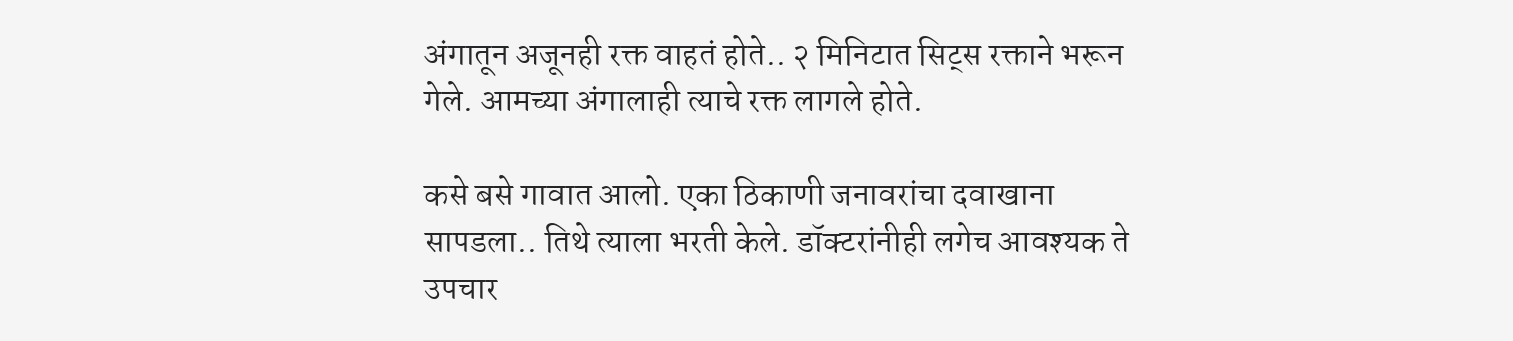अंगातून अजूनही रक्त वाहतं होते.. २ मिनिटात सिट्स रक्ताने भरून गेले. आमच्या अंगालाही त्याचे रक्त लागले होते.

कसे बसे गावात आलो. एका ठिकाणी जनावरांचा दवाखाना सापडला.. तिथे त्याला भरती केले. डॉक्टरांनीही लगेच आवश्यक ते उपचार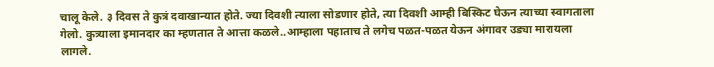चालू केले. ३ दिवस ते कुत्रं दवाखान्यात होते. ज्या दिवशी त्याला सोडणार होते, त्या दिवशी आम्ही बिस्किट घेऊन त्याच्या स्वागताला गेलो. कुत्र्याला इमानदार का म्हणतात ते आत्ता कळले..आम्हाला पहाताच ते लगेच पळत-पळत येऊन अंगावर उड्या मारायला लागले.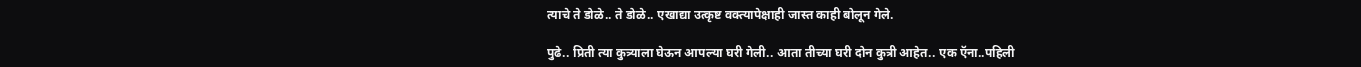त्याचे ते डोळे.. ते डोळे.. एखाद्या उत्कृष्ट वक्त्यापेक्षाही जास्त काही बोलून गेले.

पुढे.. प्रिती त्या कुत्र्याला घेऊन आपल्या घरी गेली.. आता तीच्या घरी दोन कुत्री आहेत.. एक ऍना..पहिली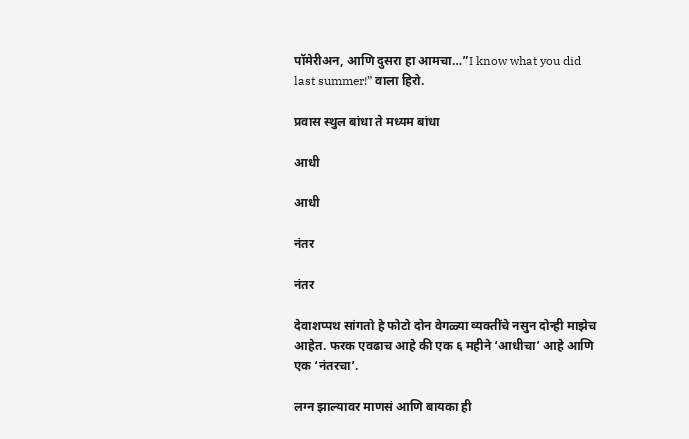पॉमेरीअन, आणि दुसरा हा आमचा…”I know what you did last summer!” वाला हिरो.

प्रवास स्थुल बांधा ते मध्यम बांधा

आधी

आधी

नंतर

नंतर

देवाशप्पथ सांगतो हे फोटो दोन वेगळ्या व्यक्तींचे नसुन दोन्ही माझेच आहेत. फरक एवढाच आहे की एक ६ महीने ‘आधीचा’ आहे आणि एक ‘नंतरचा’.

लग्न झाल्यावर माणसं आणि बायका ही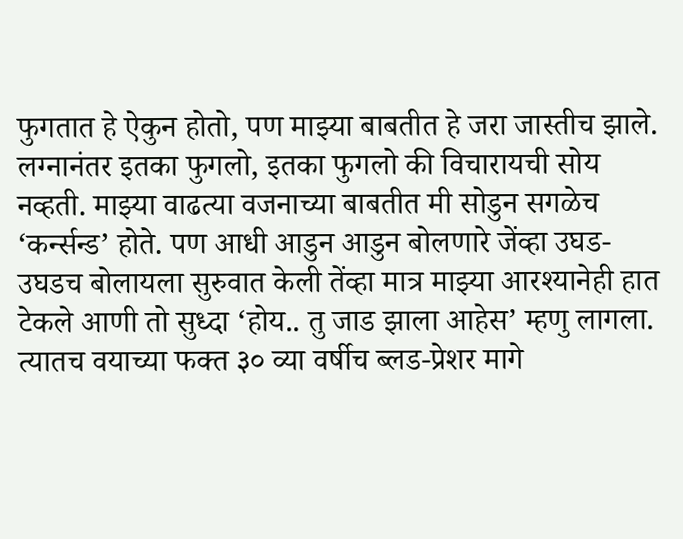फुगतात हे ऐकुन होतो, पण माझ्या बाबतीत हे जरा जास्तीच झाले. लग्नानंतर इतका फुगलो, इतका फुगलो की विचारायची सोय नव्हती. माझ्या वाढत्या वजनाच्या बाबतीत मी सोडुन सगळेच ‘कर्न्सन्ड’ होते. पण आधी आडुन आडुन बोलणारे जेंव्हा उघड-उघडच बोलायला सुरुवात केली तेंव्हा मात्र माझ्या आरश्यानेही हात टेकले आणी तो सुध्दा ‘होय.. तु जाड झाला आहेस’ म्हणु लागला. त्यातच वयाच्या फक्त ३० व्या वर्षीच ब्लड-प्रेशर मागे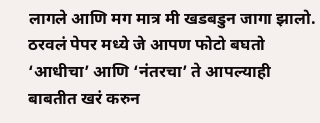लागले आणि मग मात्र मी खडबडुन जागा झालो. ठरवलं पेपर मध्ये जे आपण फोटो बघतो ‘आधीचा’ आणि ‘नंतरचा’ ते आपल्याही बाबतीत खरं करुन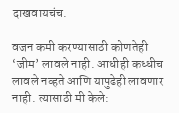दाखवायचंच.

वजन कमी करण्यासाठी कोणतेही ‘जीम’ लावले नाही. आधीही कध्धीच लावले नव्हते आणि यापुढेही लावणार नाही. त्यासाठी मी केले: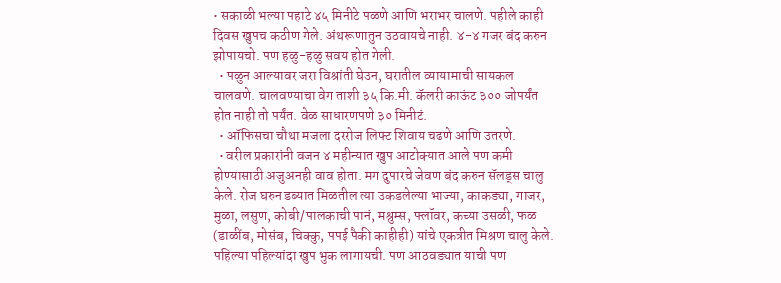• सकाळी भल्या पहाटे ४५ मिनीटे पळणे आणि भराभर चालणे. पहीले काही दिवस खुपच कठीण गेले. अंथरूणातुन उठवायचे नाही. ४-४ गजर बंद करुन झोपायचो. पण हळु-हळु सवय होत गेली.
  • पळुन आल्यावर जरा विश्रांती घेउन, घरातील व्यायामाची सायकल चालवणे. चालवण्याचा वेग ताशी ३५ कि.मी. कॅलरी काऊंट ३०० जोपर्यंत होत नाही तो पर्यंत. वेळ साधारणपणे ३० मिनीटं.
  • ऑफिसचा चौथा मजला दररोज लिफ्ट शिवाय चढणे आणि उतरणे.
  • वरील प्रकारांनी वजन ४ महीन्यात खुप आटोक्यात आले पण कमी होण्यासाठी अजुअनही वाव होता. मग दुपारचे जेवण बंद करुन सॅलड्स चालु केले. रोज घरुन डब्यात मिळतील त्या उकडलेल्या भाज्या, काकड्या, गाजर, मुळा, लसुण, कोबी/पालकाची पानं, मश्रुम्स, फ्लॉवर, कच्या उसळी, फळ (डाळींब, मोसंब, चिक्कु, पपई पैकी काहीही) यांचे एकत्रीत मिश्रण चालु केले. पहिल्या पहिल्यांदा खुप भुक लागायची. पण आठवड्यात याची पण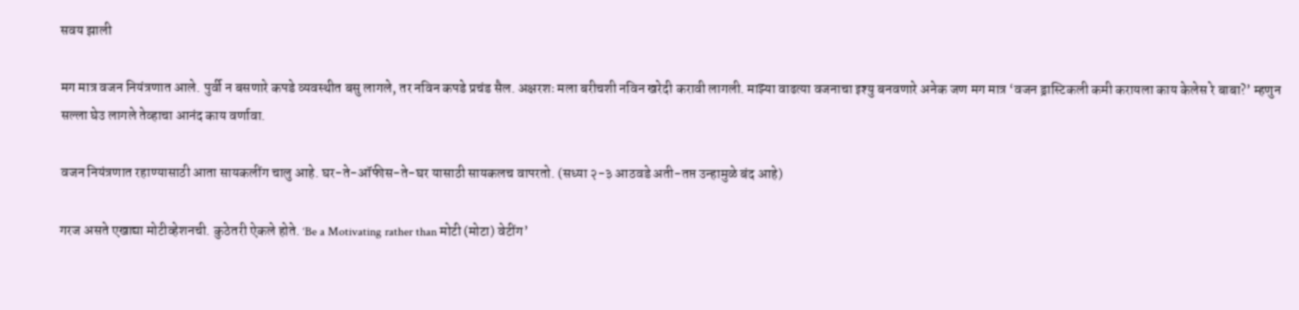सवय झाली

मग मात्र वजन नियंत्रणात आले. पुर्वी न बसणारे कपडे व्यवस्थीत बसु लागले, तर नविन कपडे प्रचंड सैल. अक्षरशः मला बरीचशी नविन खरेदी करावी लागली. माझ्या वाढत्या वजनाचा इश्यु बनवणारे अनेक जण मग मात्र ‘वजन ड्रास्टिकली कमी करायला काय केलेस रे बाबा?’ म्हणुन सल्ला घेउ लागले तेव्हाचा आनंद काय वर्णावा.

वजन नियंत्रणात रहाण्यासाठी आता सायकलींग चालु आहे. घर-ते-ऑफीस-ते-घर यासाठी सायकलच वापरतो. (सध्या २-३ आठवडे अती-तप्त उन्हामुळे बंद आहे)

गरज असते एखाद्या मोटीव्हेशनची. कुठेतरी ऐकले होते. ‘Be a Motivating rather than मोटी (मोटा) वेटींग’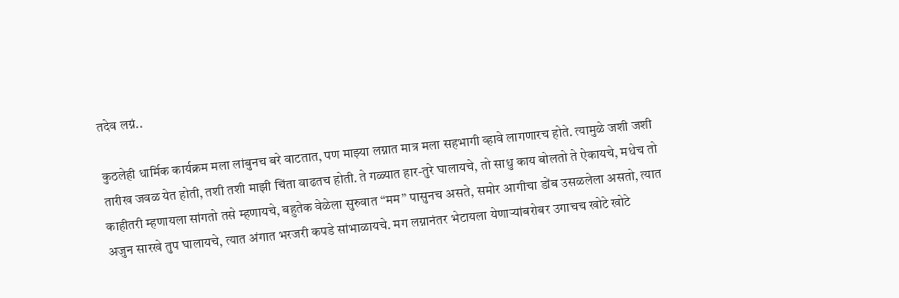तदेव लग्नं..

कुठलेही धार्मिक कार्यक्रम मला लांबुनच बरे वाटतात, पण माझ्या लग्नात मात्र मला सहभागी व्हावे लागणारच होते. त्यामुळे जशी जशी तारीख जवळ येत होती, तशी तशी माझी चिंता वाढतच होती. ते गळ्यात हार-तुरे घालायचे, तो साधु काय बोलतो ते ऐकायचे, मधेच तो काहीतरी म्हणायला सांगतो तसे म्हणायचे, बहुतेक वेळेला सुरुवात “मम” पासुनच असते, समोर आगीचा डोंब उसळलेला असतो, त्यात अजुन सारखे तुप घालायचे, त्यात अंगात भरजरी कपडे सांभाळायचे. मग लग्नानंतर भेटायला येणाऱ्यांबरोबर उगाचच खोटे खोटे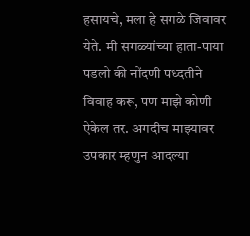हसायचे, मला हे सगळे जिवावर येते. मी सगळ्यांच्या हाता-पाया पडलो की नोंदणी पध्दतीने विवाह करू, पण माझे कोणी ऐकेल तर. अगदीच माझ्यावर उपकार म्हणुन आदल्या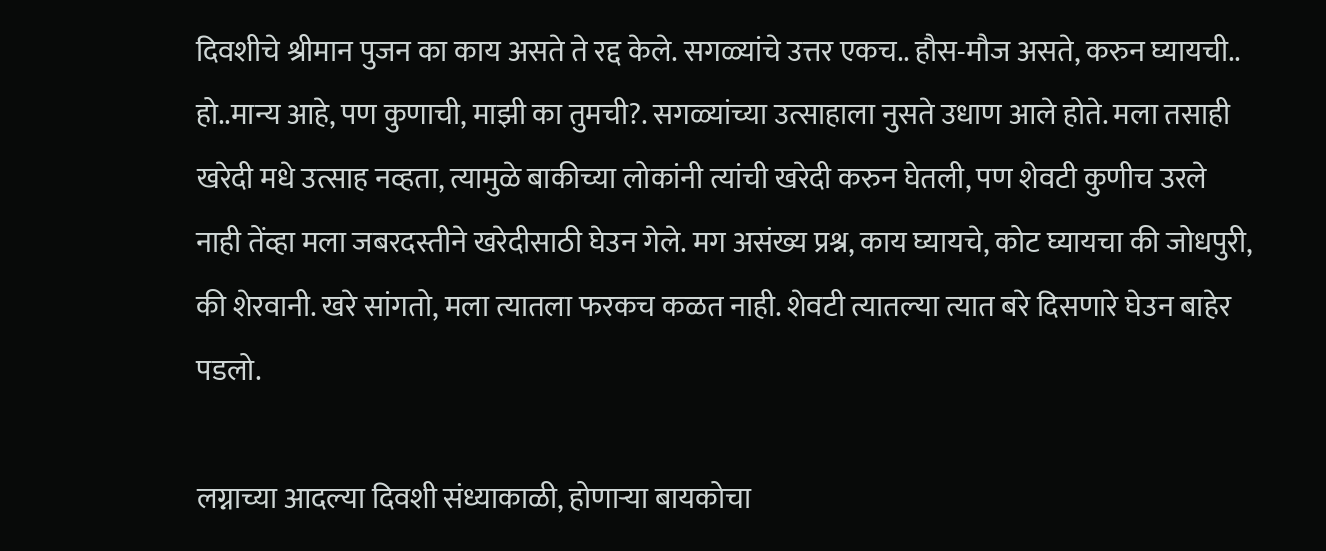दिवशीचे श्रीमान पुजन का काय असते ते रद्द केले. सगळ्यांचे उत्तर एकच.. हौस-मौज असते, करुन घ्यायची.. हो..मान्य आहे, पण कुणाची, माझी का तुमची?. सगळ्यांच्या उत्साहाला नुसते उधाण आले होते. मला तसाही खरेदी मधे उत्साह नव्हता, त्यामुळे बाकीच्या लोकांनी त्यांची खरेदी करुन घेतली, पण शेवटी कुणीच उरले नाही तेंव्हा मला जबरदस्तीने खरेदीसाठी घेउन गेले. मग असंख्य प्रश्न, काय घ्यायचे, कोट घ्यायचा की जोधपुरी, की शेरवानी. खरे सांगतो, मला त्यातला फरकच कळत नाही. शेवटी त्यातल्या त्यात बरे दिसणारे घेउन बाहेर पडलो.

लग्नाच्या आदल्या दिवशी संध्याकाळी, होणाऱ्या बायकोचा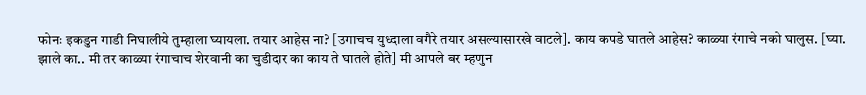फोनः इकडुन गाडी निघालीये तुम्हाला घ्यायला. तयार आहेस ना? [उगाचच युध्दाला वगैरे तयार असल्यासारखे वाटले]. काय कपडे घातले आहेस? काळ्या रंगाचे नको घालुस. [घ्या. झाले का.. मी तर काळ्या रंगाचाच शेरवानी का चुडीदार का काय ते घातले होते] मी आपले बर म्हणुन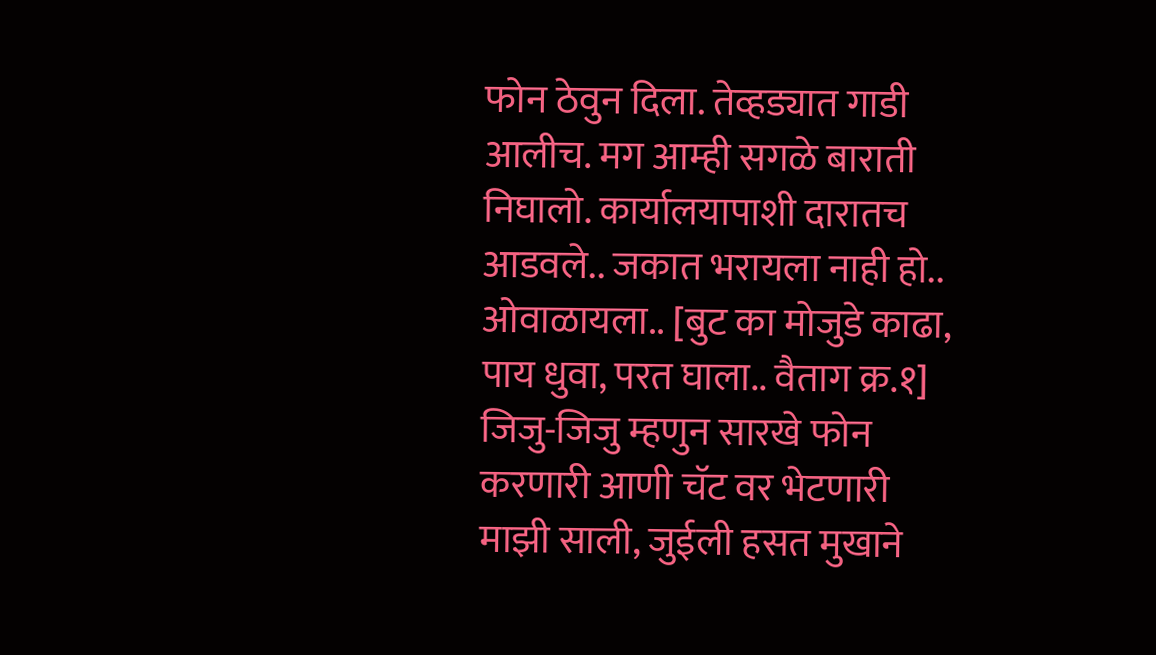फोन ठेवुन दिला. तेव्हड्यात गाडी आलीच. मग आम्ही सगळे बाराती निघालो. कार्यालयापाशी दारातच आडवले.. जकात भरायला नाही हो.. ओवाळायला.. [बुट का मोजुडे काढा, पाय धुवा, परत घाला.. वैताग क्र.१] जिजु-जिजु म्हणुन सारखे फोन करणारी आणी चॅट वर भेटणारी माझी साली, जुईली हसत मुखाने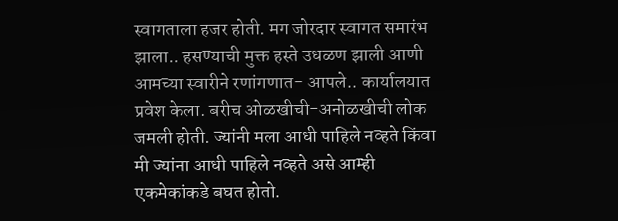स्वागताला हजर होती. मग जोरदार स्वागत समारंभ झाला.. हसण्याची मुक्त हस्ते उधळण झाली आणी आमच्या स्वारीने रणांगणात- आपले.. कार्यालयात प्रवेश केला. बरीच ओळखीची-अनोळखीची लोक जमली होती. ज्यांनी मला आधी पाहिले नव्हते किंवा मी ज्यांना आधी पाहिले नव्हते असे आम्ही एकमेकांकडे बघत होतो.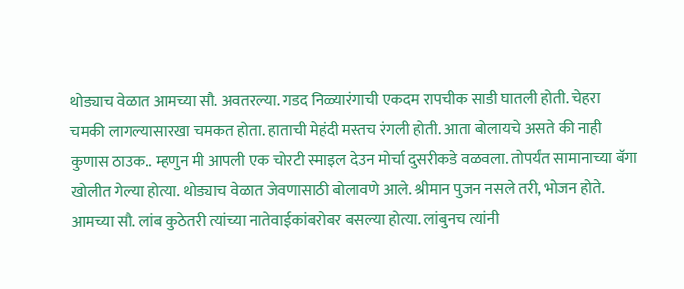थोड्याच वेळात आमच्या सौ. अवतरल्या. गडद निळ्यारंगाची एकदम रापचीक साडी घातली होती. चेहरा चमकी लागल्यासारखा चमकत होता. हाताची मेहंदी मस्तच रंगली होती. आता बोलायचे असते की नाही कुणास ठाउक.. म्हणुन मी आपली एक चोरटी स्माइल देउन मोर्चा दुसरीकडे वळवला. तोपर्यंत सामानाच्या बॅगा खोलीत गेल्या होत्या. थोड्याच वेळात जेवणासाठी बोलावणे आले. श्रीमान पुजन नसले तरी, भोजन होते. आमच्या सौ. लांब कुठेतरी त्यांच्या नातेवाईकांबरोबर बसल्या होत्या. लांबुनच त्यांनी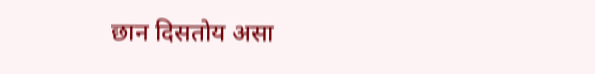छान दिसतोय असा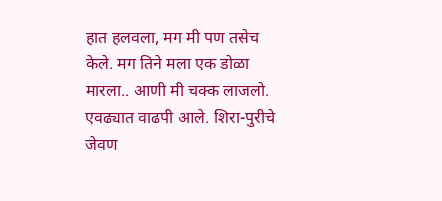हात हलवला, मग मी पण तसेच केले. मग तिने मला एक डोळा मारला.. आणी मी चक्क लाजलो. एवढ्यात वाढपी आले. शिरा-पुरीचे जेवण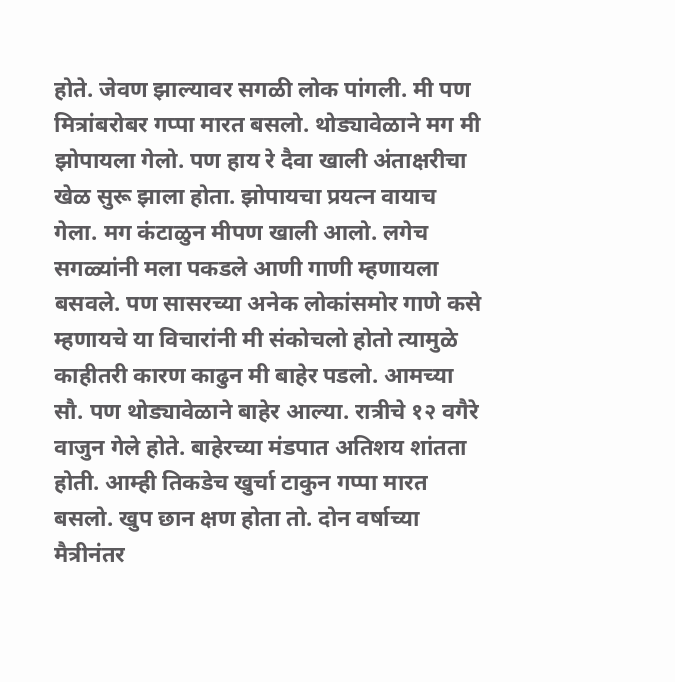होते. जेवण झाल्यावर सगळी लोक पांगली. मी पण मित्रांबरोबर गप्पा मारत बसलो. थोड्यावेळाने मग मी झोपायला गेलो. पण हाय रे दैवा खाली अंताक्षरीचा खेळ सुरू झाला होता. झोपायचा प्रयत्न वायाच गेला. मग कंटाळुन मीपण खाली आलो. लगेच सगळ्यांनी मला पकडले आणी गाणी म्हणायला बसवले. पण सासरच्या अनेक लोकांसमोर गाणे कसे म्हणायचे या विचारांनी मी संकोचलो होतो त्यामुळे काहीतरी कारण काढुन मी बाहेर पडलो. आमच्या सौ. पण थोड्यावेळाने बाहेर आल्या. रात्रीचे १२ वगैरे वाजुन गेले होते. बाहेरच्या मंडपात अतिशय शांतता होती. आम्ही तिकडेच खुर्चा टाकुन गप्पा मारत बसलो. खुप छान क्षण होता तो. दोन वर्षाच्या मैत्रीनंतर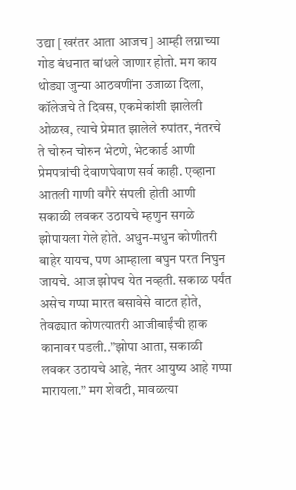उद्या [खरंतर आता आजच] आम्ही लग्नाच्या गोड बंधनात बांधले जाणार होतो. मग काय थोड्या जुन्या आठवणींना उजाळा दिला, कॉलेजचे ते दिवस, एकमेकांशी झालेली ओळख, त्याचे प्रेमात झालेले रुपांतर, नंतरचे ते चोरुन चोरुन भेटणे, भेटकार्ड आणी प्रेमपत्रांची देवाणघेवाण सर्व काही. एव्हाना आतली गाणी वगैरे संपली होती आणी सकाळी लवकर उठायचे म्हणुन सगळे झोपायला गेले होते. अधुन-मधुन कोणीतरी बाहेर यायच, पण आम्हाला बघुन परत निघुन जायचे. आज झोपच येत नव्हती. सकाळ पर्यंत असेच गप्पा मारत बसावेसे वाटत होते, तेवढ्यात कोणत्यातरी आजीबाईंची हाक कानावर पडली..”झोपा आता, सकाळी लवकर उठायचे आहे, नंतर आयुष्य आहे गप्पा मारायला.” मग शेवटी, मावळत्या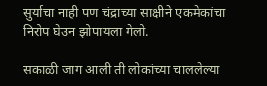सुर्याचा नाही पण चंद्राच्या साक्षीने एकमेकांचा निरोप घेउन झोपायला गेलो.

सकाळी जाग आली ती लोकांच्या चाललेल्या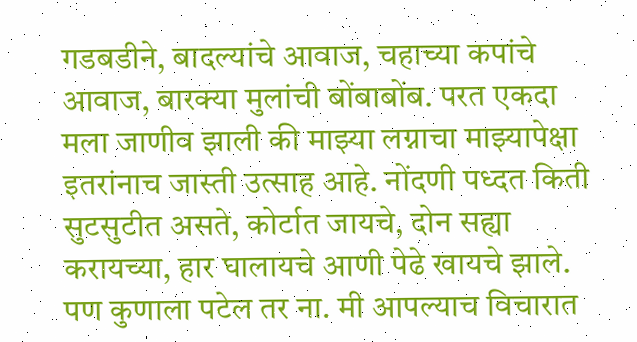गडबडीने, बादल्यांचे आवाज, चहाच्या कपांचे आवाज, बारक्या मुलांची बोंबाबोंब. परत एकदा मला जाणीव झाली की माझ्या लग्नाचा माझ्यापेक्षा इतरांनाच जास्ती उत्साह आहे. नोंदणी पध्दत किती सुटसुटीत असते, कोर्टात जायचे, दोन सह्या करायच्या, हार घालायचे आणी पेढे खायचे झाले. पण कुणाला पटेल तर ना. मी आपल्याच विचारात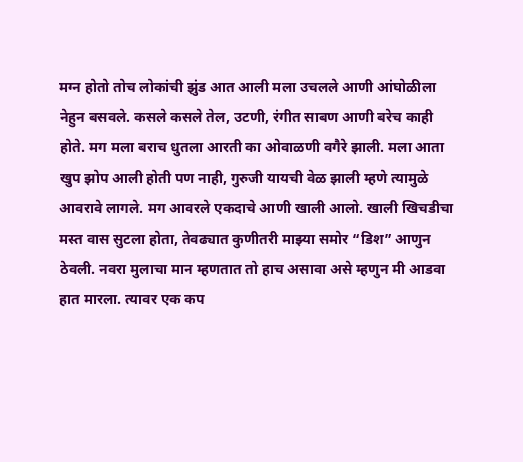मग्न होतो तोच लोकांची झुंड आत आली मला उचलले आणी आंघोळीला नेहुन बसवले. कसले कसले तेल, उटणी, रंगीत साबण आणी बरेच काही होते. मग मला बराच धुतला आरती का ओवाळणी वगैरे झाली. मला आता खुप झोप आली होती पण नाही, गुरुजी यायची वेळ झाली म्हणे त्यामुळे आवरावे लागले. मग आवरले एकदाचे आणी खाली आलो. खाली खिचडीचा मस्त वास सुटला होता, तेवढ्यात कुणीतरी माझ्या समोर “डिश” आणुन ठेवली. नवरा मुलाचा मान म्हणतात तो हाच असावा असे म्हणुन मी आडवा हात मारला. त्यावर एक कप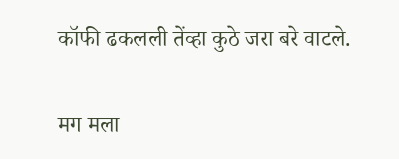कॉफी ढकलली तेंव्हा कुठे जरा बरे वाटले.

मग मला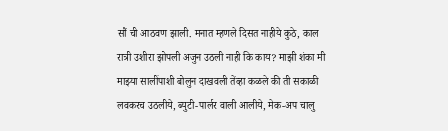सौं ची आठवण झाली. मनात म्हणले दिसत नाहीये कुठे, काल रात्री उशीरा झोपली अजुन उठली नाही कि काय? माझी शंका मी माझ्या सालींपाशी बोलुन दाखवली तेंव्हा कळले की ती सकाळी लवकरच उठलीये, ब्युटी-पार्लर वाली आलीये, मेक-अप चालु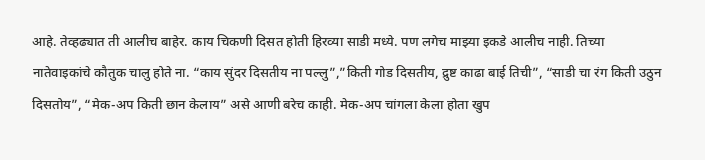आहे. तेव्हढ्यात ती आलीच बाहेर. काय चिकणी दिसत होती हिरव्या साडी मध्ये. पण लगेच माझ्या इकडे आलीच नाही. तिच्या नातेवाइकांचे कौतुक चालु होते ना. “काय सुंदर दिसतीय ना पल्लु”,”किती गोड दिसतीय, द्रुष्ट काढा बाई तिची”, “साडी चा रंग किती उठुन दिसतोय”, “मेक-अप किती छान केलाय” असे आणी बरेच काही. मेक-अप चांगला केला होता खुप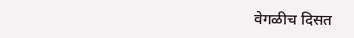वेगळीच दिसत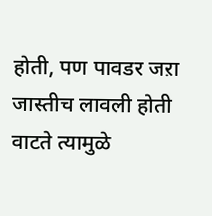होती, पण पावडर जऱा जास्तीच लावली होती वाटते त्यामुळे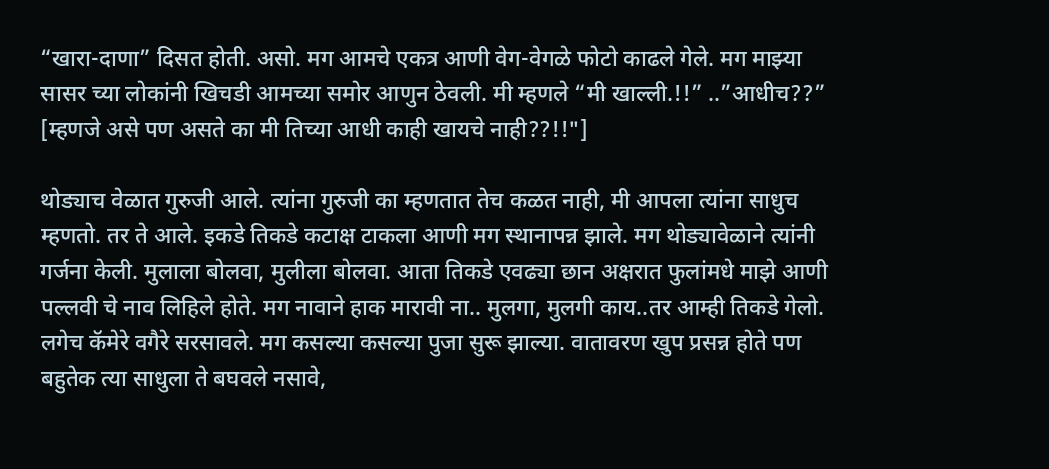“खारा-दाणा” दिसत होती. असो. मग आमचे एकत्र आणी वेग-वेगळे फोटो काढले गेले. मग माझ्या सासर च्या लोकांनी खिचडी आमच्या समोर आणुन ठेवली. मी म्हणले “मी खाल्ली.!!” ..”आधीच??” [म्हणजे असे पण असते का मी तिच्या आधी काही खायचे नाही??!!"]

थोड्याच वेळात गुरुजी आले. त्यांना गुरुजी का म्हणतात तेच कळत नाही, मी आपला त्यांना साधुच म्हणतो. तर ते आले. इकडे तिकडे कटाक्ष टाकला आणी मग स्थानापन्न झाले. मग थोड्यावेळाने त्यांनी गर्जना केली. मुलाला बोलवा, मुलीला बोलवा. आता तिकडे एवढ्या छान अक्षरात फुलांमधे माझे आणी पल्लवी चे नाव लिहिले होते. मग नावाने हाक मारावी ना.. मुलगा, मुलगी काय..तर आम्ही तिकडे गेलो. लगेच कॅमेरे वगैरे सरसावले. मग कसल्या कसल्या पुजा सुरू झाल्या. वातावरण खुप प्रसन्न होते पण बहुतेक त्या साधुला ते बघवले नसावे,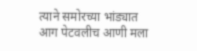त्याने समोरच्या भांड्यात आग पेटवलीच आणी मला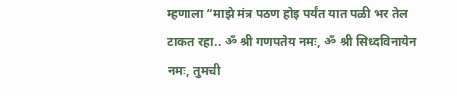म्हणाला “माझे मंत्र पठण होइ पर्यंत यात पळी भर तेल टाकत रहा.. ॐ श्री गणपतेय नमः, ॐ श्री सिध्दविनायेन नमः, तुमची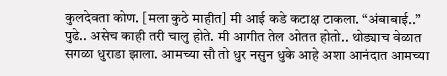कुलदेवता कोण. [मला कुठे माहीत] मी आई कडे कटाक्ष टाकला. “अंबाबाई..” पुढे.. असेच काही तरी चालु होते. मी आगीत तेल ओतत होतो.. थोड्याच वेळात सगळा धुराडा झाला. आमच्या सौ तो धुर नसुन धुके आहे अशा आनंदात आमच्या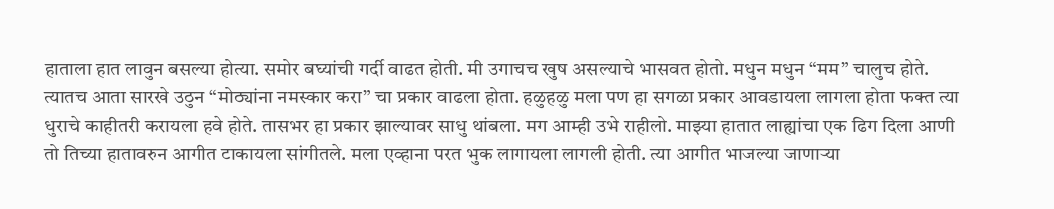हाताला हात लावुन बसल्या होत्या. समोर बघ्यांची गर्दी वाढत होती. मी उगाचच खुष असल्याचे भासवत होतो. मधुन मधुन “मम” चालुच होते. त्यातच आता सारखे उठुन “मोठ्यांना नमस्कार करा” चा प्रकार वाढला होता. हळुहळु मला पण हा सगळा प्रकार आवडायला लागला होता फक्त त्या धुराचे काहीतरी करायला हवे होते. तासभर हा प्रकार झाल्यावर साधु थांबला. मग आम्ही उभे राहीलो. माझ्या हातात लाह्यांचा एक ढिग दिला आणी तो तिच्या हातावरुन आगीत टाकायला सांगीतले. मला एव्हाना परत भुक लागायला लागली होती. त्या आगीत भाजल्या जाणाऱ्या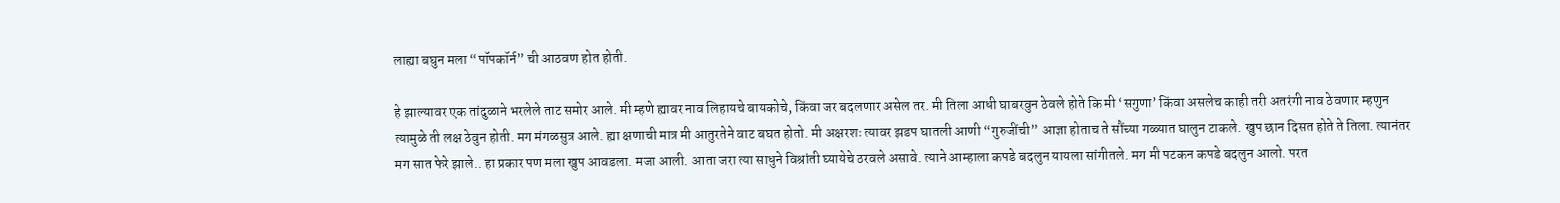लाह्या बघुन मला “पॉपकॉर्न” ची आठवण होत होती.

हे झाल्यावर एक तांदुळाने भरलेले ताट समोर आले. मी म्हणे ह्यावर नाव लिहायचे बायकोचे, किंवा जर बदलणार असेल तर. मी तिला आधी घाबरवुन ठेवले होते कि मी ‘सगुणा’ किंवा असलेच काही तरी अतरंगी नाव ठेवणार म्हणुन त्यामुळे ती लक्ष ठेवुन होती. मग मंगळसुत्र आले. ह्या क्षणाची मात्र मी आतुरतेने वाट बघत होतो. मी अक्षरशः त्यावर झडप घातली आणी “गुरुजींची” आज्ञा होताच ते सौंच्या गळ्यात घालुन टाकले. खुप छान दिसत होते ते तिला. त्यानंतर मग सात फेरे झाले.. हा प्रकार पण मला खुप आवडला. मजा आली. आता जरा त्या साधुने विश्रांती घ्यायेचे ठरवले असावे. त्याने आम्हाला कपडे बदलुन यायला सांगीतले. मग मी पटकन कपडे बदलुन आलो. परत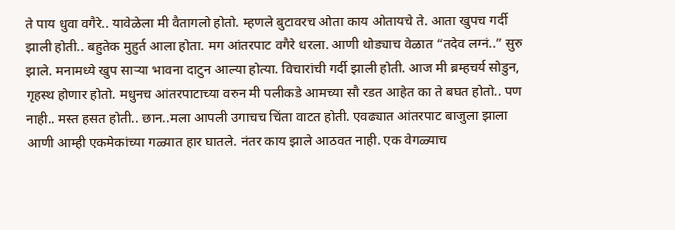ते पाय धुवा वगैरे.. यावेळेला मी वैतागलो होतो. म्हणले बुटावरच ओता काय ओतायचे ते. आता खुपच गर्दी झाली होती.. बहुतेक मुहुर्त आला होता. मग आंतरपाट वगैरे धरला. आणी थोड्याच वेळात “तदेव लग्नं..” सुरु झाले. मनामध्ये खुप साऱ्या भावना दाटुन आल्या होत्या. विचारांची गर्दी झाली होती. आज मी ब्रम्हचर्य सोडुन, गृहस्थ होणार होतो. मधुनच आंतरपाटाच्या वरुन मी पलीकडे आमच्या सौ रडत आहेत का ते बघत होतो.. पण नाही.. मस्त हसत होती.. छान..मला आपली उगाचच चिंता वाटत होती. एवढ्यात आंतरपाट बाजुला झाला आणी आम्ही एकमेकांच्या गळ्यात हार घातले. नंतर काय झाले आठवत नाही. एक वेगळ्याच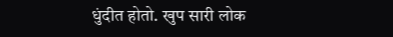धुंदीत होतो. खुप सारी लोक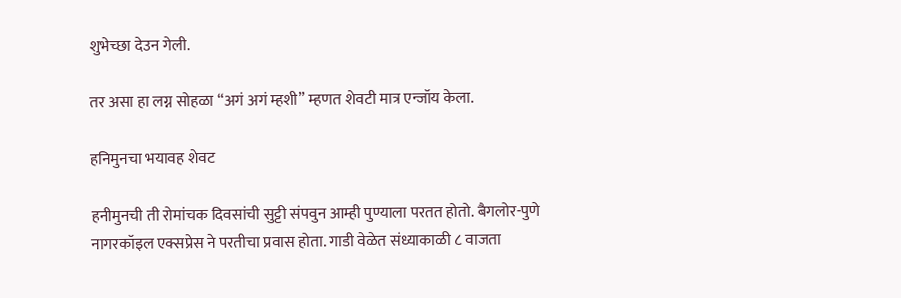शुभेच्छा देउन गेली.

तर असा हा लग्न सोहळा “अगं अगं म्हशी” म्हणत शेवटी मात्र एन्जॉय केला.

हनिमुनचा भयावह शेवट

हनीमुनची ती रोमांचक दिवसांची सुट्टी संपवुन आम्ही पुण्याला परतत होतो. बैगलोर-पुणे नागरकॉइल एक्सप्रेस ने परतीचा प्रवास होता. गाडी वेळेत संध्याकाळी ८ वाजता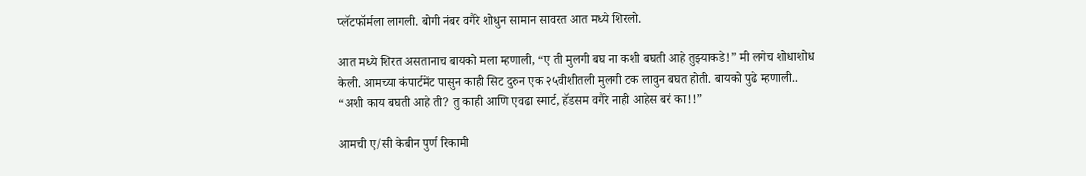प्लॅटफॉर्मला लागली. बोगी नंबर वगैरे शोधुन सामान सावरत आत मध्ये शिरलो.

आत मध्ये शिरत असतानाच बायको मला म्हणाली, “ए ती मुलगी बघ ना कशी बघती आहे तुझ्याकडे!” मी लगेच शोधाशोध केली. आमच्या कंपार्टमेंट पासुन काही सिट दुरुन एक २५वीशीतली मुलगी टक लावुन बघत होती. बायको पुढे म्हणाली.. “अशी काय बघती आहे ती? तु काही आणि एवढा स्मार्ट, हॅडसम वगैरे नाही आहेस बरं का!!”

आमची ए/सी केबीन पुर्ण रिकामी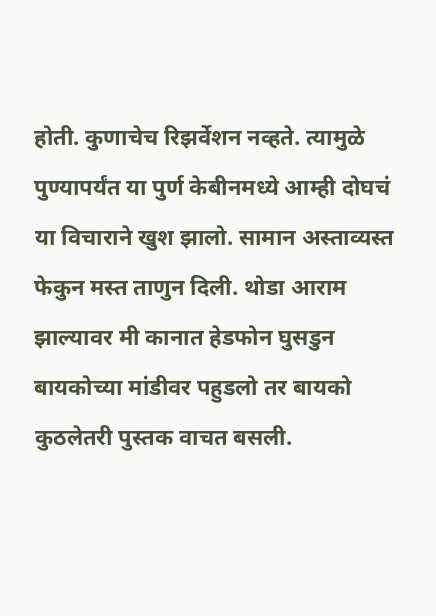होती. कुणाचेच रिझर्वेशन नव्हते. त्यामुळे पुण्यापर्यंत या पुर्ण केबीनमध्ये आम्ही दोघचं या विचाराने खुश झालो. सामान अस्ताव्यस्त फेकुन मस्त ताणुन दिली. थोडा आराम झाल्यावर मी कानात हेडफोन घुसडुन बायकोच्या मांडीवर पहुडलो तर बायको कुठलेतरी पुस्तक वाचत बसली.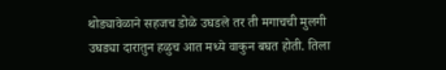थोड्यावेळाने सहजच डोळे उघडले तर ती मगाचची मुलगी उघड्या दारातुन हळुच आत मध्ये वाकुन बघत होती. तिला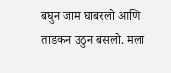बघुन जाम घाबरलो आणि ताडकन उठुन बसलो. मला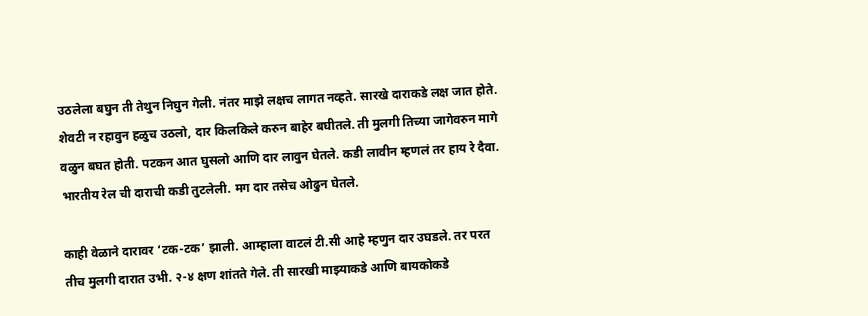उठलेला बघुन ती तेथुन निघुन गेली. नंतर माझे लक्षच लागत नव्हते. सारखे दाराकडे लक्ष जात होते. शेवटी न रहावुन हळुच उठलो, दार किलकिले करुन बाहेर बघीतले. ती मुलगी तिच्या जागेवरुन मागे वळुन बघत होती. पटकन आत घुसलो आणि दार लावुन घेतले. कडी लावीन म्हणलं तर हाय रे दैवा. भारतीय रेल ची दाराची कडी तुटलेली. मग दार तसेच ओढुन घेतले.

काही वेळाने दारावर ‘टक-टक’ झाली. आम्हाला वाटलं टी.सी आहे म्हणुन दार उघडले. तर परत तीच मुलगी दारात उभी. २-४ क्षण शांतते गेले. ती सारखी माझ्याकडे आणि बायकोकडे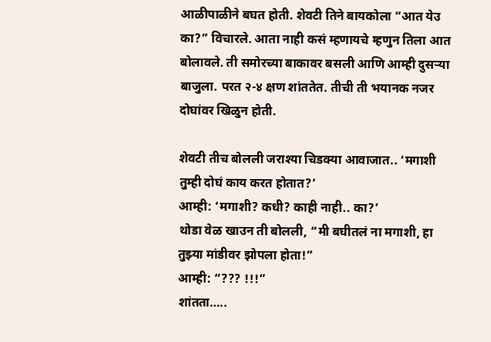आळीपाळीने बघत होती. शेवटी तिने बायकोला “आत येउ का?” विचारले. आता नाही कसं म्हणायचे म्हणुन तिला आत बोलावले. ती समोरच्या बाकावर बसली आणि आम्ही दुसऱ्या बाजुला. परत २-४ क्षण शांततेत. तीची ती भयानक नजर दोघांवर खिळुन होती.

शेवटी तीच बोलली जराश्या चिडक्या आवाजात.. ‘मगाशी तुम्ही दोघं काय करत होतात?’
आम्ही: ‘मगाशी? कधी? काही नाही.. का?’
थोडा वेळ खाउन ती बोलली, “मी बघीतलं ना मगाशी, हा तुझ्या मांडीवर झोपला होता!”
आम्ही: “??? !!!”
शांतता…..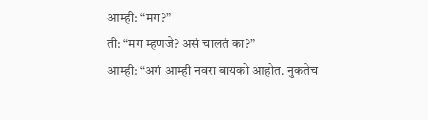आम्ही: “मग?”
ती: “मग म्हणजे? असं चालतं का?”
आम्ही: “अगं आम्ही नवरा बायको आहोत. नुकतेच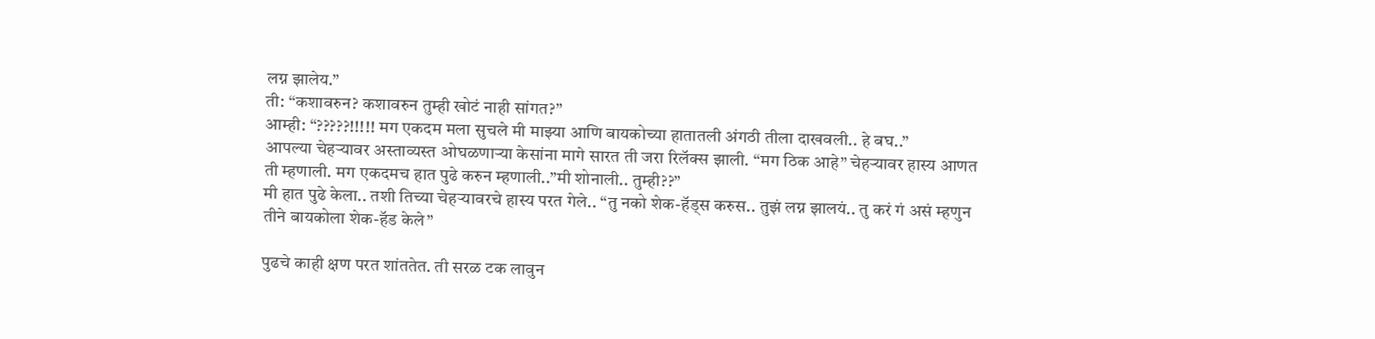लग्न झालेय.”
ती: “कशावरुन? कशावरुन तुम्ही खोटं नाही सांगत?”
आम्ही: “?????!!!!! मग एकदम मला सुचले मी माझ्या आणि बायकोच्या हातातली अंगठी तीला दाखवली.. हे बघ..”
आपल्या चेहऱ्यावर अस्ताव्यस्त ओघळणाऱ्या केसांना मागे सारत ती जरा रिलॅक्स झाली. “मग ठिक आहे” चेहऱ्यावर हास्य आणत ती म्हणाली. मग एकदमच हात पुढे करुन म्हणाली..”मी शोनाली.. तुम्ही??”
मी हात पुढे केला.. तशी तिच्या चेहऱ्यावरचे हास्य परत गेले.. “तु नको शेक-हॅड्स करुस.. तुझं लग्न झालयं.. तु करं गं असं म्हणुन तीने बायकोला शेक-हॅड केले”

पुढचे काही क्षण परत शांततेत. ती सरळ टक लावुन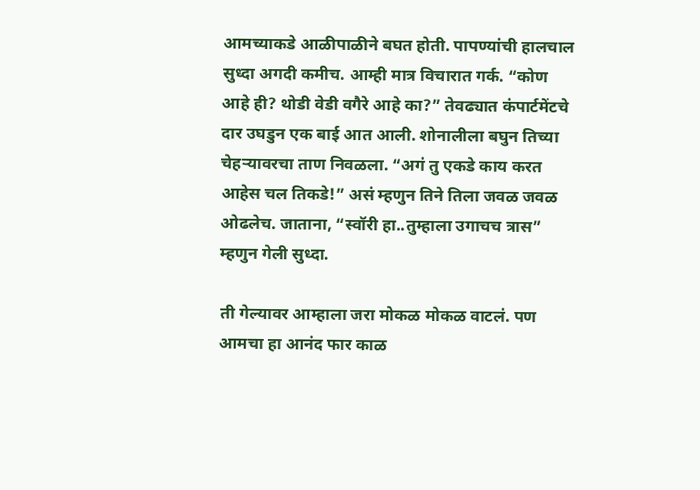आमच्याकडे आळीपाळीने बघत होती. पापण्यांची हालचाल सुध्दा अगदी कमीच. आम्ही मात्र विचारात गर्क. “कोण आहे ही? थोडी वेडी वगैरे आहे का?” तेवढ्यात कंपार्टमेंटचे दार उघडुन एक बाई आत आली. शोनालीला बघुन तिच्या चेहऱ्यावरचा ताण निवळला. “अगं तु एकडे काय करत आहेस चल तिकडे!” असं म्हणुन तिने तिला जवळ जवळ ओढलेच. जाताना, “स्वॉरी हा..तुम्हाला उगाचच त्रास” म्हणुन गेली सुध्दा.

ती गेल्यावर आम्हाला जरा मोकळ मोकळ वाटलं. पण आमचा हा आनंद फार काळ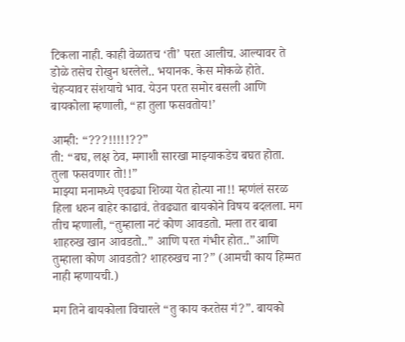टिकला नाही. काही वेळातच ‘ती’ परत आलीच. आल्यावर ते डोळे तसेच रोखुन धरलेले.. भयानक. केस मोकळे होते. चेहऱ्यावर संशयाचे भाव. येउन परत समोर बसली आणि बायकोला म्हणाली, “हा तुला फसवतोय!’

आम्ही: “???!!!!!??”
ती: “बघ, लक्ष ठेव, मगाशी सारखा माझ्याकडेच बघत होता. तुला फसवणार तो!!”
माझ्या मनामध्ये एवढ्या शिव्या येत होत्या ना!! म्हणंलं सरळ हिला धरुन बाहेर काढावं. तेवढ्यात बायकोने विषय बदलला. मग तीच म्हणाली, “तुम्हाला नटं कोण आवडतो. मला तर बाबा शाहरुख खान आवडतो..” आणि परत गंभीर होत..”आणि तुम्हाला कोण आवडतो? शाहरुखच ना?” (आमची काय हिम्मत नाही म्हणायची.)

मग तिने बायकोला विचारले “तु काय करतेस गं?”. बायको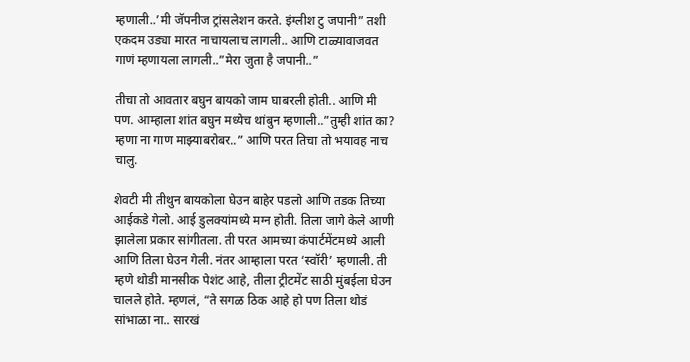म्हणाली..’मी जॅपनीज ट्रांसलेशन करते. इंग्लीश टु जपानी” तशी एकदम उड्या मारत नाचायलाच लागली.. आणि टाळ्यावाजवत गाणं म्हणायला लागली..”मेरा जुता है जपानी..”

तीचा तो आवतार बघुन बायको जाम घाबरली होती.. आणि मी पण. आम्हाला शांत बघुन मध्येच थांबुन म्हणाली..”तुम्ही शांत का? म्हणा ना गाण माझ्याबरोबर..” आणि परत तिचा तो भयावह नाच चालु.

शेवटी मी तीथुन बायकोला घेउन बाहेर पडलो आणि तडक तिच्या आईकडे गेलो. आई डुलक्यांमध्ये मग्न होती. तिला जागे केले आणी झालेला प्रकार सांगीतला. ती परत आमच्या कंपार्टमेंटमध्ये आली आणि तिला घेउन गेली. नंतर आम्हाला परत ‘स्वॉरी’ म्हणाली. ती म्हणे थोडी मानसीक पेशंट आहे, तीला ट्रीटमेंट साठी मुंबईला घेउन चालले होते. म्हणलं, “ते सगळ ठिक आहे हो पण तिला थोडं सांभाळा ना.. सारखं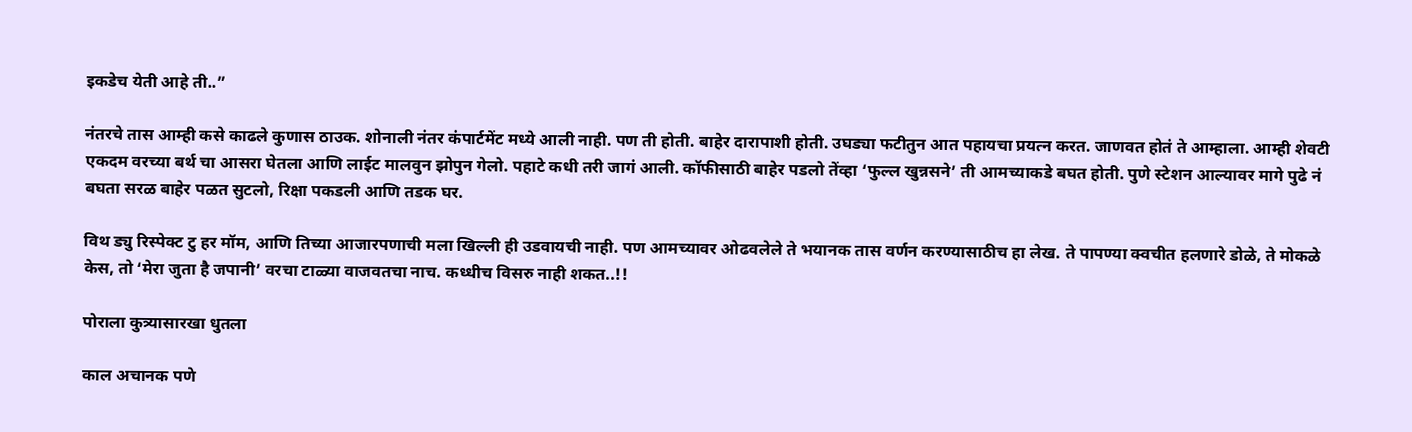इकडेच येती आहे ती..”

नंतरचे तास आम्ही कसे काढले कुणास ठाउक. शोनाली नंतर कंपार्टमेंट मध्ये आली नाही. पण ती होती. बाहेर दारापाशी होती. उघड्या फटीतुन आत पहायचा प्रयत्न करत. जाणवत होतं ते आम्हाला. आम्ही शेवटी एकदम वरच्या बर्थ चा आसरा घेतला आणि लाईट मालवुन झोपुन गेलो. पहाटे कधी तरी जागं आली. कॉफीसाठी बाहेर पडलो तेंव्हा ‘फुल्ल खुन्नसने’ ती आमच्याकडे बघत होती. पुणे स्टेशन आल्यावर मागे पुढे नं बघता सरळ बाहेर पळत सुटलो, रिक्षा पकडली आणि तडक घर.

विथ ड्यु रिस्पेक्ट टु हर मॉम, आणि तिच्या आजारपणाची मला खिल्ली ही उडवायची नाही. पण आमच्यावर ओढवलेले ते भयानक तास वर्णन करण्यासाठीच हा लेख. ते पापण्या क्वचीत हलणारे डोळे, ते मोकळे केस, तो ‘मेरा जुता है जपानी’ वरचा टाळ्या वाजवतचा नाच. कध्धीच विसरु नाही शकत..!!

पोराला कुत्र्यासारखा धुतला

काल अचानक पणे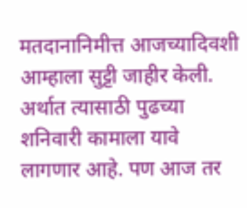मतदानानिमीत्त आजच्यादिवशी आम्हाला सुट्टी जाहीर केली. अर्थात त्यासाठी पुढच्या शनिवारी कामाला यावे लागणार आहे. पण आज तर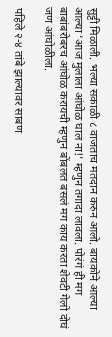सुट्टी मिळाली. भल्या सकाळी ८ वाजताच मतदान करुन आलो. बायकोने आल्या आल्या ‘आज मुलाला आंघोळ घाल ना!’ म्हणुन तगादा लावला. पोरंगं ही मग बाबांबरोबरच आंघोळ करायची म्हणुन बोंबलत बसलं मग काय करता शेवटी गेलो दोघं जण आंघोळीला.

पहिले २-४ तांबे झाल्यावर साबण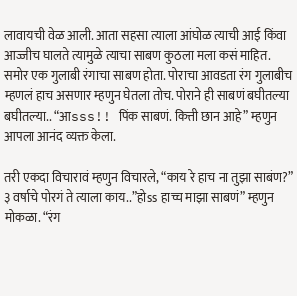लावायची वेळ आली. आता सहसा त्याला आंघोळ त्याची आई किंवा आज्जीच घालते त्यामुळे त्याचा साबण कुठला मला कसं माहित. समोर एक गुलाबी रंगाचा साबण होता. पोराचा आवडता रंग गुलाबीच म्हणलं हाच असणार म्हणुन घेतला तोच. पोराने ही साबणं बघीतल्या बघीतल्या.. “आsss!! पिंक साबणं. कित्ती छान आहे” म्हणुन आपला आनंद व्यक्त केला.

तरी एकदा विचारावं म्हणुन विचारले, “काय रे हाच ना तुझा साबंण?” ३ वर्षाचे पोरगं ते त्याला काय..”होss हाच्च माझा साबणं” म्हणुन मोकळा. “रंग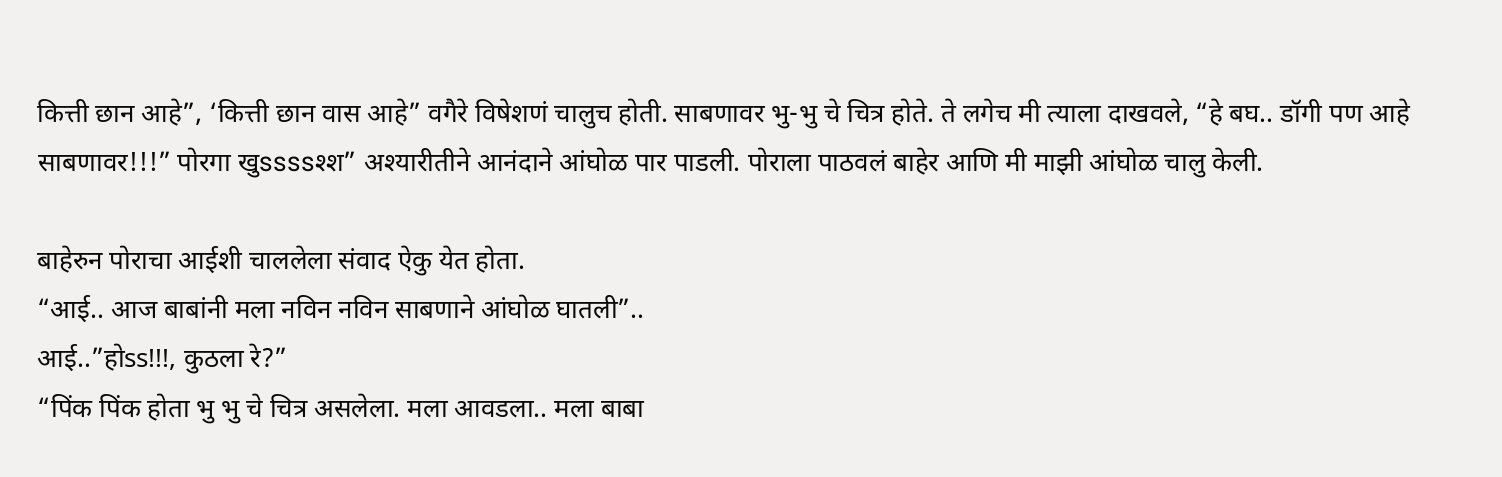कित्ती छान आहे”, ‘कित्ती छान वास आहे” वगैरे विषेशणं चालुच होती. साबणावर भु-भु चे चित्र होते. ते लगेच मी त्याला दाखवले, “हे बघ.. डॉगी पण आहे साबणावर!!!” पोरगा खुssssश्श” अश्यारीतीने आनंदाने आंघोळ पार पाडली. पोराला पाठवलं बाहेर आणि मी माझी आंघोळ चालु केली.

बाहेरुन पोराचा आईशी चाललेला संवाद ऐकु येत होता.
“आई.. आज बाबांनी मला नविन नविन साबणाने आंघोळ घातली”..
आई..”होss!!!, कुठला रे?”
“पिंक पिंक होता भु भु चे चित्र असलेला. मला आवडला.. मला बाबा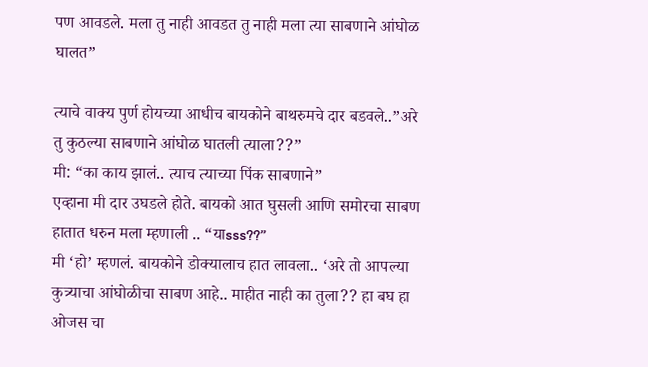पण आवडले. मला तु नाही आवडत तु नाही मला त्या साबणाने आंघोळ घालत”

त्याचे वाक्य पुर्ण होयच्या आधीच बायकोने बाथरुमचे दार बडवले..”अरे तु कुठल्या साबणाने आंघोळ घातली त्याला??”
मी: “का काय झालं.. त्याच त्याच्या पिंक साबणाने”
एव्हाना मी दार उघडले होते. बायको आत घुसली आणि समोरचा साबण हातात धरुन मला म्हणाली .. “याsss??”
मी ‘हो’ म्हणलं. बायकोने डोक्यालाच हात लावला.. ‘अरे तो आपल्या कुत्र्याचा आंघोळीचा साबण आहे.. माहीत नाही का तुला?? हा बघ हा ओजस चा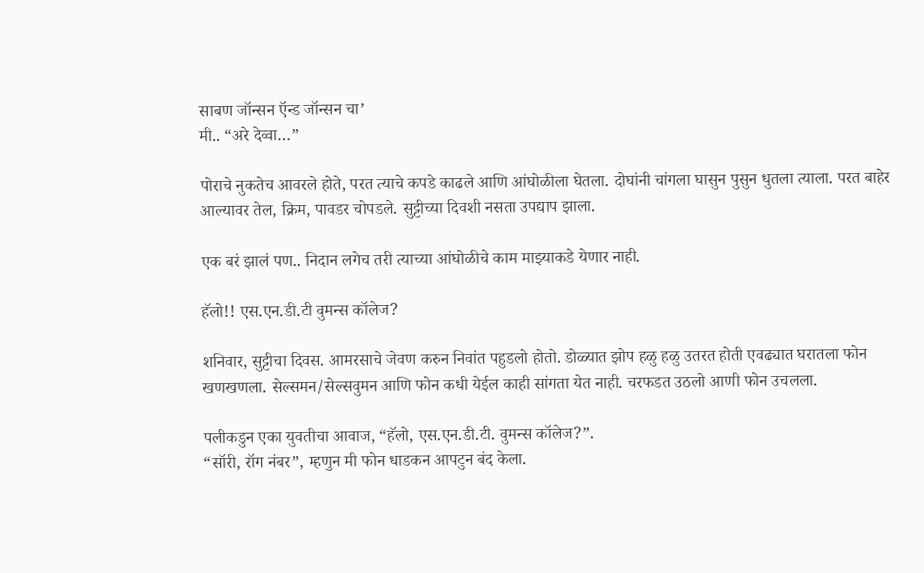साबण जॉन्सन ऍन्ड जॉन्सन चा’
मी.. “अरे देव्वा…”

पोराचे नुकतेच आवरले होते, परत त्याचे कपडे काढले आणि आंघोळीला घेतला. दोघांनी चांगला घासुन पुसुन धुतला त्याला. परत बाहेर आल्यावर तेल, क्रिम, पावडर चोपडले. सुट्टीच्या दिवशी नसता उपद्याप झाला.

एक बरं झालं पण.. निदान लगेच तरी त्याच्या आंघोळीचे काम माझ्याकडे येणार नाही.

हॅलो!! एस.एन.डी.टी वुमन्स कॉलेज?

शनिवार, सुट्टीचा दिवस. आमरसाचे जेवण करुन निवांत पहुडलो होतो. डोळ्यात झोप हळु हळु उतरत होती एवढ्यात घरातला फोन खणखणला. सेल्समन/सेल्सवुमन आणि फोन कधी येईल काही सांगता येत नाही. चरफडत उठलो आणी फोन उचलला.

पलीकडुन एका युवतीचा आवाज, “हॅलो, एस.एन.डी.टी. वुमन्स कॉलेज?”.
“सॉरी, रॉग नंबर”, म्हणुन मी फोन धाडकन आपटुन बंद केला.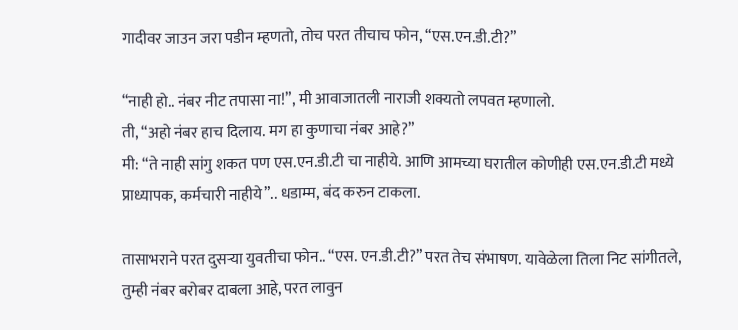गादीवर जाउन जरा पडीन म्हणतो, तोच परत तीचाच फोन, “एस.एन.डी.टी?”

“नाही हो.. नंबर नीट तपासा ना!”, मी आवाजातली नाराजी शक्यतो लपवत म्हणालो.
ती, “अहो नंबर हाच दिलाय. मग हा कुणाचा नंबर आहे?”
मी: “ते नाही सांगु शकत पण एस.एन.डी.टी चा नाहीये. आणि आमच्या घरातील कोणीही एस.एन.डी.टी मध्ये प्राध्यापक, कर्मचारी नाहीये”.. धडाम्म, बंद करुन टाकला.

तासाभराने परत दुसऱ्या युवतीचा फोन.. “एस. एन.डी.टी?” परत तेच संभाषण. यावेळेला तिला निट सांगीतले, तुम्ही नंबर बरोबर दाबला आहे, परत लावुन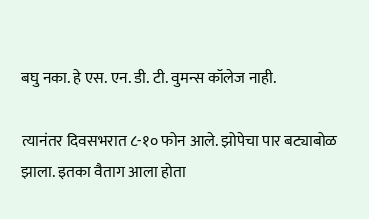बघु नका. हे एस. एन. डी. टी. वुमन्स कॉलेज नाही.

त्यानंतर दिवसभरात ८-१० फोन आले. झोपेचा पार बट्याबोळ झाला. इतका वैताग आला होता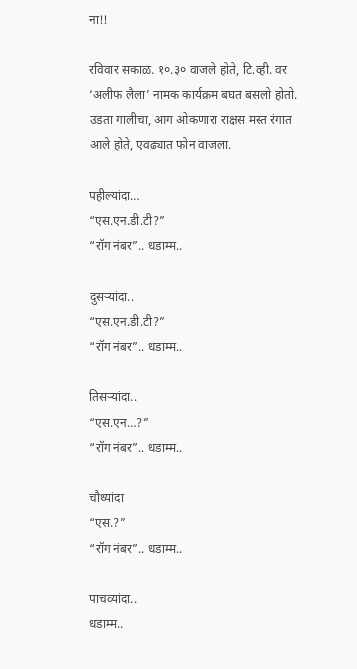ना!!

रविवार सकाळ. १०.३० वाजले होते, टि.व्ही. वर ‘अलीफ लैला’ नामक कार्यक्रम बघत बसलो होतो. उडता गालीचा, आग ओकणारा राक्षस मस्त रंगात आले होते, एवढ्यात फोन वाजला.

पहील्यांदा…
“एस.एन.डी.टी?”
“रॉग नंबर”.. धडाम्म..

दुसऱ्यांदा..
“एस.एन.डी.टी?”
“रॉग नंबर”.. धडाम्म..

तिसऱ्यांदा..
“एस.एन…?”
“रॉग नंबर”.. धडाम्म..

चौथ्यांदा
“एस.?”
“रॉग नंबर”.. धडाम्म..

पाचव्यांदा..
धडाम्म..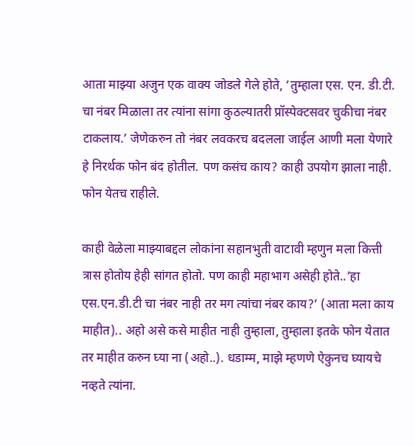आता माझ्या अजुन एक वाक्य जोडले गेले होते, ‘तुम्हाला एस. एन. डी.टी. चा नंबर मिळाला तर त्यांना सांगा कुठल्यातरी प्रॉस्पेक्टसवर चुकीचा नंबर टाकलाय.’ जेणेकरुन तो नंबर लवकरच बदलला जाईल आणी मला येणारे हे निरर्थक फोन बंद होतील. पण कसंच काय? काही उपयोग झाला नाही. फोन येतच राहीले.

काही वेळेला माझ्याबद्दल लोकांना सहानभुती वाटावी म्हणुन मला कित्ती त्रास होतोय हेही सांगत होतो. पण काही महाभाग असेही होते..’हा एस.एन.डी.टी चा नंबर नाही तर मग त्यांचा नंबर काय?’ (आता मला काय माहीत).. अहो असे कसे माहीत नाही तुम्हाला, तुम्हाला इतके फोन येतात तर माहीत करुन घ्या ना (अहो..). धडाम्म, माझे म्हणणे ऐकुनच घ्यायचे नव्हते त्यांना.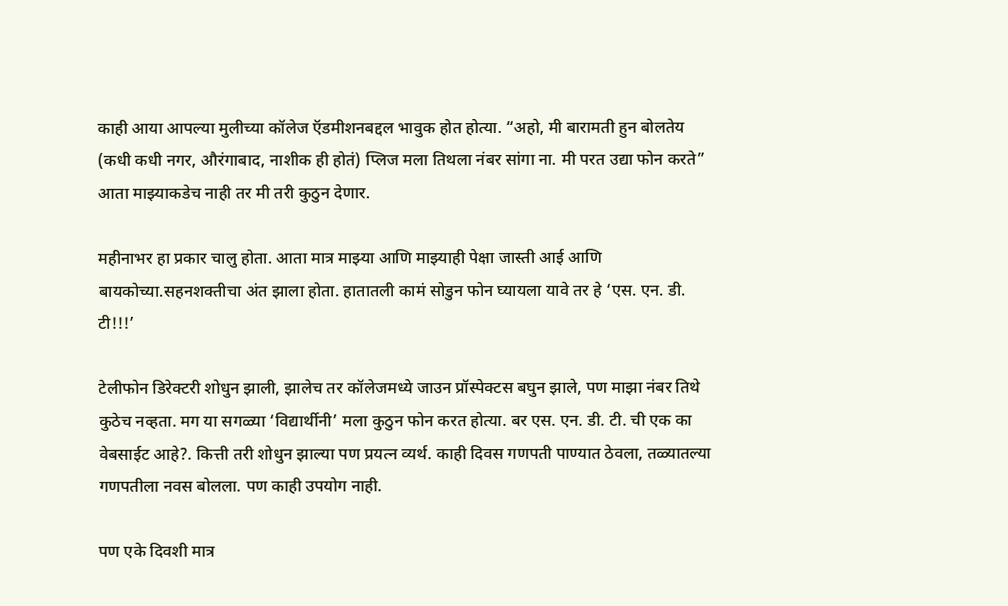काही आया आपल्या मुलीच्या कॉलेज ऍडमीशनबद्दल भावुक होत होत्या. “अहो, मी बारामती हुन बोलतेय (कधी कधी नगर, औरंगाबाद, नाशीक ही होतं) प्लिज मला तिथला नंबर सांगा ना. मी परत उद्या फोन करते” आता माझ्याकडेच नाही तर मी तरी कुठुन देणार.

महीनाभर हा प्रकार चालु होता. आता मात्र माझ्या आणि माझ्याही पेक्षा जास्ती आई आणि बायकोच्या.सहनशक्तीचा अंत झाला होता. हातातली कामं सोडुन फोन घ्यायला यावे तर हे ‘एस. एन. डी. टी!!!’

टेलीफोन डिरेक्टरी शोधुन झाली, झालेच तर कॉलेजमध्ये जाउन प्रॉस्पेक्टस बघुन झाले, पण माझा नंबर तिथे कुठेच नव्हता. मग या सगळ्या ‘विद्यार्थीनी’ मला कुठुन फोन करत होत्या. बर एस. एन. डी. टी. ची एक का वेबसाईट आहे?. कित्ती तरी शोधुन झाल्या पण प्रयत्न व्यर्थ. काही दिवस गणपती पाण्यात ठेवला, तळ्यातल्या गणपतीला नवस बोलला. पण काही उपयोग नाही.

पण एके दिवशी मात्र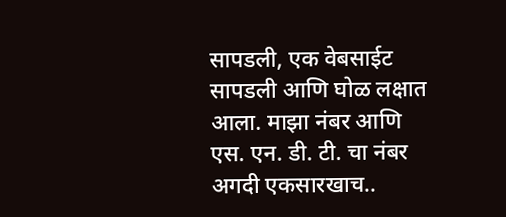सापडली, एक वेबसाईट सापडली आणि घोळ लक्षात आला. माझा नंबर आणि एस. एन. डी. टी. चा नंबर अगदी एकसारखाच..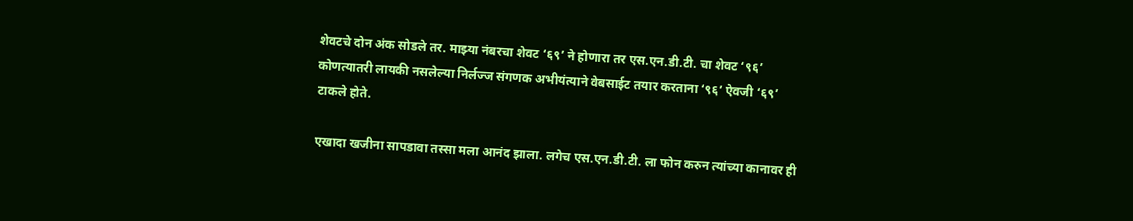शेवटचे दोन अंक सोडले तर. माझ्या नंबरचा शेवट ‘६९’ ने होणारा तर एस.एन.डी.टी. चा शेवट ‘९६’ कोणत्यातरी लायकी नसलेल्या निर्लज्ज संगणक अभीयंत्याने वेबसाईट तयार करताना ‘९६’ ऐवजी ‘६९’ टाकले होते.

एखादा खजीना सापडावा तस्सा मला आनंद झाला. लगेच एस.एन.डी.टी. ला फोन करुन त्यांच्या कानावर ही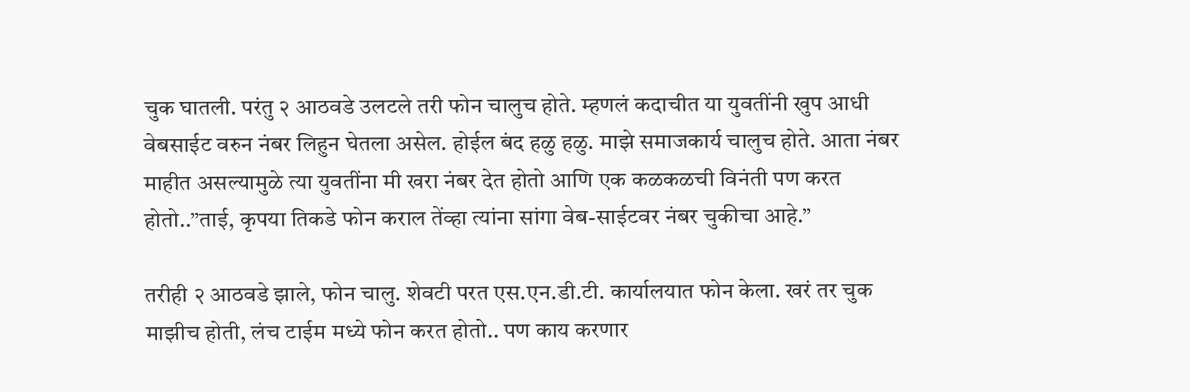चुक घातली. परंतु २ आठवडे उलटले तरी फोन चालुच होते. म्हणलं कदाचीत या युवतींनी खुप आधी वेबसाईट वरुन नंबर लिहुन घेतला असेल. होईल बंद हळु हळु. माझे समाजकार्य चालुच होते. आता नंबर माहीत असल्यामुळे त्या युवतींना मी खरा नंबर देत होतो आणि एक कळकळची विनंती पण करत होतो..”ताई, कृपया तिकडे फोन कराल तेंव्हा त्यांना सांगा वेब-साईटवर नंबर चुकीचा आहे.”

तरीही २ आठवडे झाले, फोन चालु. शेवटी परत एस.एन.डी.टी. कार्यालयात फोन केला. खरं तर चुक माझीच होती, लंच टाईम मध्ये फोन करत होतो.. पण काय करणार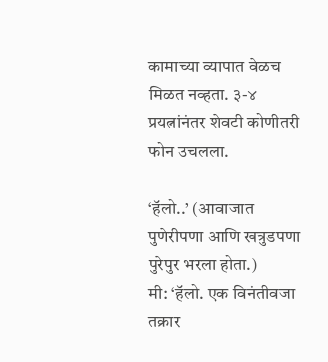कामाच्या व्यापात वेळच मिळत नव्हता. ३-४ प्रयत्नांनंतर शेवटी कोणीतरी फोन उचलला.

‘हॅलो..’ (आवाजात पुणेरीपणा आणि खत्रुडपणा पुरेपुर भरला होता.)
मी: ‘हॅलो. एक विनंतीवजा तक्रार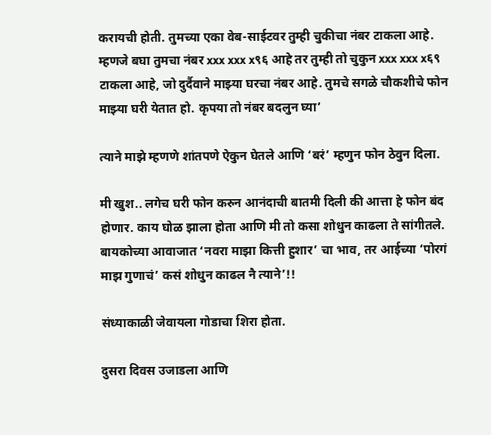करायची होती. तुमच्या एका वेब-साईटवर तुम्ही चुकीचा नंबर टाकला आहे. म्हणजे बघा तुमचा नंबर xxx xxx x९६ आहे तर तुम्ही तो चुकुन xxx xxx x६९ टाकला आहे, जो दुर्दैवाने माझ्या घरचा नंबर आहे. तुमचे सगळे चौकशीचे फोन माझ्या घरी येतात हो. कृपया तो नंबर बदलुन घ्या’

त्याने माझे म्हणणे शांतपणे ऐकुन घेतले आणि ‘बरं’ म्हणुन फोन ठेवुन दिला.

मी खुश.. लगेच घरी फोन करुन आनंदाची बातमी दिली की आत्ता हे फोन बंद होणार. काय घोळ झाला होता आणि मी तो कसा शोधुन काढला ते सांगीतले. बायकोच्या आवाजात ‘नवरा माझा कित्ती हुशार’ चा भाव, तर आईच्या ‘पोरगं माझ गुणाचं’ कसं शोधुन काढल नै त्याने’!!

संध्याकाळी जेवायला गोडाचा शिरा होता.

दुसरा दिवस उजाडला आणि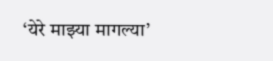‘येरे माझ्या मागल्या’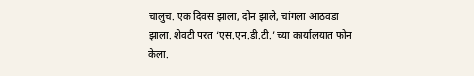चालुच. एक दिवस झाला, दोन झाले, चांगला आठवडा झाला. शेवटी परत ‘एस.एन.डी.टी.’ च्या कार्यालयात फोन केला.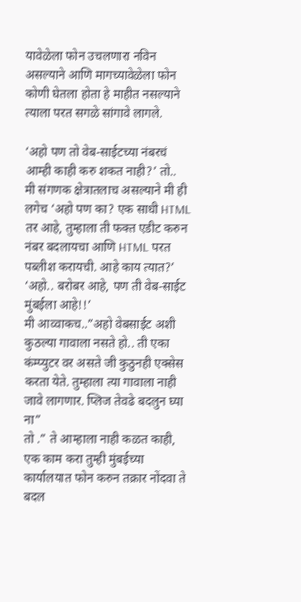यावेळेला फोन उचलणारा नविन असल्याने आणि मागच्यावेळेला फोन कोणी घेतला होता हे माहीत नसल्याने त्याला परत सगळे सांगावे लागले.

‘अहो पण तो वेब-साईटच्या नंबरचं आम्ही काही करु शकत नाही?’ तो..
मी संगणक क्षेत्रातलाच असल्याने मी ही लगेच ‘अहो पण का? एक साधी HTML तर आहे, तुम्हाला ती फक्त एडीट करुन नंबर बदलायचा आणि HTML परत पब्लीश करायची. आहे काय त्यात?’
‘अहो.. बरोबर आहे, पण ती वेब-साईट मुंबईला आहे!!’
मी आव्वाकच..”अहो वेबसाईट अशी कुठल्या गावाला नसते हो.. ती एका कंम्प्युटर वर असते जी कुठुनही एक्सेस करता येते. तुम्हाला त्या गावाला नाही जावे लागणार. प्लिज तेवढे बदलुन घ्या ना”
तो .” ते आम्हाला नाही कळत काही, एक काम करा तुम्ही मुंबईच्या कार्यालयात फोन करुन तक्रार नोंदवा ते बदल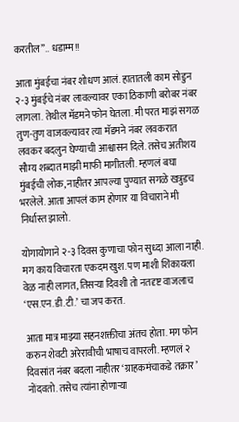करतील”.. धडाम्म!!

आता मुंबईचा नंबर शोधण आलं. हातातली काम सोडुन २-३ मुंबईचे नंबर लावल्यावर एका ठिकाणी बरोबर नंबर लागला. तेथील मॅडमने फोन घेतला. मी परत माझं सगळ तुण-तुण वाजवल्यावर त्या मॅडमने नंबर लवकरात लवकर बदलुन घेण्याची आश्वासन दिले. तसेच अतीशय सौम्य शब्दात माझी माफी मागीतली. म्हणलं बघा मुंबईची लोक, नाहीतर आपल्या पुण्यात सगळे खत्रुडच भरलेले. आता आपलं काम होणार या विचाराने मी निर्धास्त झालो.

योगायोगाने २-३ दिवस कुणाचा फोन सुध्दा आला नाही. मग काय विचारता एकदम खुश. पण माशी शिंकायला वेळ नाही लागत, तिसऱ्या दिवशी तो नतदृष्ट वाजलाच ‘एस.एन.डी.टी.’ चा जप करत.

आता मात्र माझ्या सहनशक्तीचा अंतच होता. मग फोन करुन शेवटी अरेरावीची भाषाच वापरली. म्हणलं २ दिवसांत नंबर बदला नाहीतर ‘ग्राहकमंचाकडे तक्रार’ नोंदवतो. तसेच त्यांना होणाऱ्या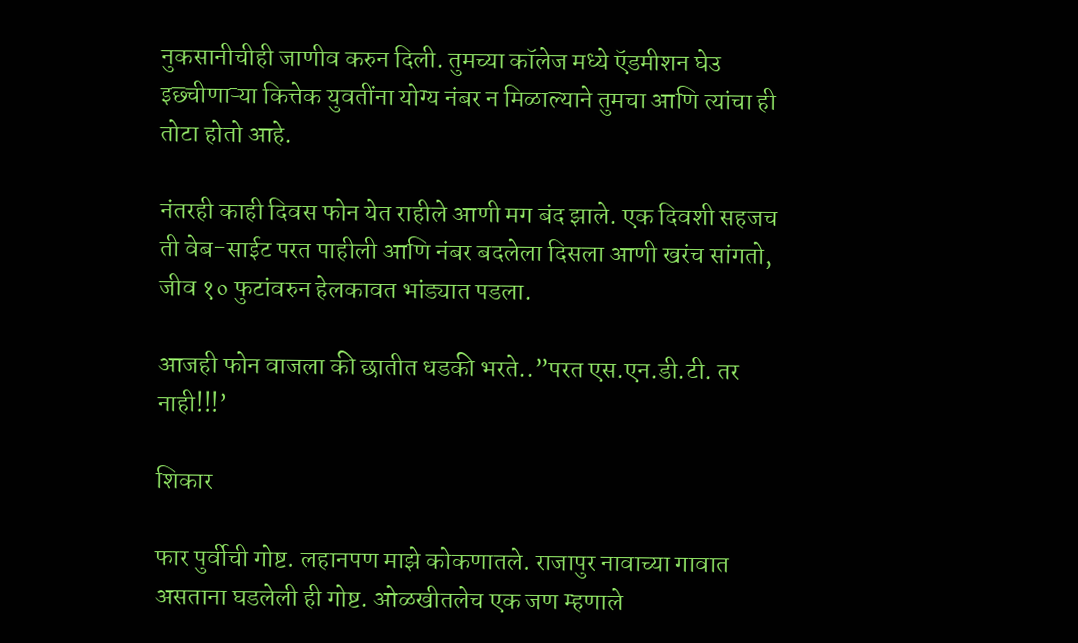नुकसानीचीही जाणीव करुन दिली. तुमच्या कॉलेज मध्ये ऍडमीशन घेउ इछ्चीणाऱ्या कित्तेक युवतींना योग्य नंबर न मिळाल्याने तुमचा आणि त्यांचा ही तोटा होतो आहे.

नंतरही काही दिवस फोन येत राहीले आणी मग बंद झाले. एक दिवशी सहजच ती वेब-साईट परत पाहीली आणि नंबर बदलेला दिसला आणी खरंच सांगतो, जीव १० फुटांवरुन हेलकावत भांड्यात पडला.

आजही फोन वाजला की छातीत धडकी भरते..”परत एस.एन.डी.टी. तर नाही!!!’

शिकार

फार पुर्वीची गोष्ट. लहानपण माझे कोकणातले. राजापुर नावाच्या गावात असताना घडलेली ही गोष्ट. ओळखीतलेच एक जण म्हणाले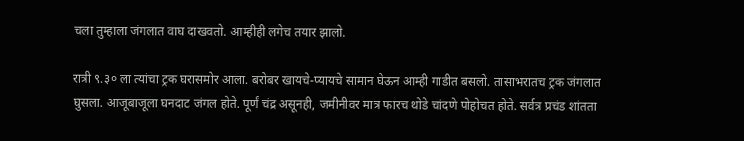चला तुम्हाला जंगलात वाघ दाखवतो. आम्हीही लगेच तयार झालो.

रात्री ९.३० ला त्यांचा ट्रक घरासमोर आला. बरोबर खायचे-प्यायचे सामान घेऊन आम्ही गाडीत बसलो. तासाभरातच ट्रक जंगलात घुसला. आजूबाजूला घनदाट जंगल होते. पूर्णं चंद्र असूनही, जमीनीवर मात्र फारच थोडे चांदणे पोहोचत होते. सर्वत्र प्रचंड शांतता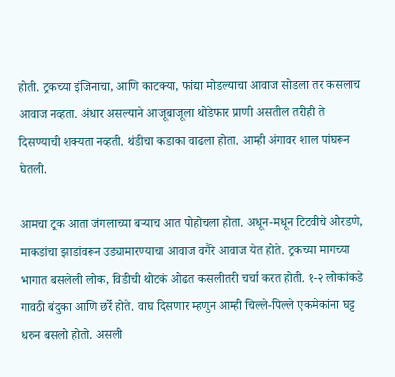होती. ट्रकच्या इंजिनाचा, आणि काटक्या, फांद्या मोडल्याचा आवाज सोडला तर कसलाच आवाज नव्हता. अंधार असल्याने आजूबाजूला थोडेफार प्राणी असतील तरीही ते दिसण्याची शक्यता नव्हती. थंडीचा कडाका वाढला होता. आम्ही अंगावर शाल पांघरून घेतली.

आमचा ट्रक आता जंगलाच्या बऱ्याच आत पोहोचला होता. अधून-मधून टिटवीचे ओरडणे, माकडांचा झाडांवरून उड्यामारण्याचा आवाज वगैरे आवाज येत होते. ट्रकच्या मागच्या भागात बसलेली लोक, विडीची थोटकं ओढत कसलीतरी चर्चा करत होती. १-२ लोकांकडे गावठी बंदुका आणि छर्रे होते. वाघ दिसणार म्हणुन आम्ही चिल्ले-पिल्ले एकमेकांना घट्ट धरुन बसलो होतो. असली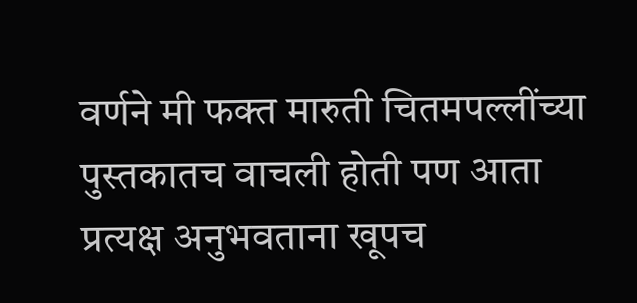वर्णने मी फक्त मारुती चितमपल्लींच्या पुस्तकातच वाचली होती पण आता प्रत्यक्ष अनुभवताना खूपच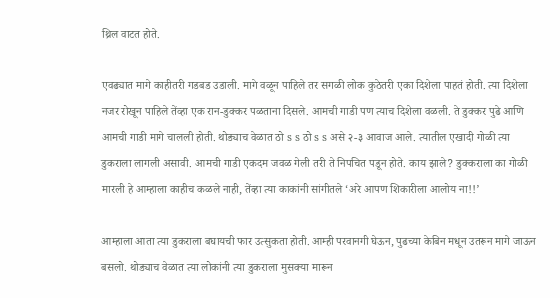थ्रिल वाटत होते.

एवढ्यात मागे काहीतरी गडबड उडाली. मागे वळून पाहिले तर सगळी लोक कुठेतरी एका दिशेला पाहतं होती. त्या दिशेला नजर रोखून पाहिले तेंव्हा एक रान-डुक्कर पळताना दिसले. आमची गाडी पण त्याच दिशेला वळली. ते डुक्कर पुढे आणि आमची गाडी मागे चालली होती. थोड्याच वेळात ठो s s ठो s s असे २-३ आवाज आले. त्यातील एखादी गोळी त्या डुकराला लागली असावी. आमची गाडी एकदम जवळ गेली तरी ते निपचित पडून होते. काय झाले? डुक्कराला का गोळी मारली हे आम्हाला काहीच कळले नाही, तेंव्हा त्या काकांनी सांगीतले ‘अरे आपण शिकारीला आलोय ना!!’

आम्हाला आता त्या डुकराला बघायची फार उत्सुकता होती. आम्ही परवानगी घेऊन, पुढच्या केबिन मधून उतरून मागे जाऊन बसलो. थोड्याच वेळात त्या लोकांनी त्या डुकराला मुसक्या मारून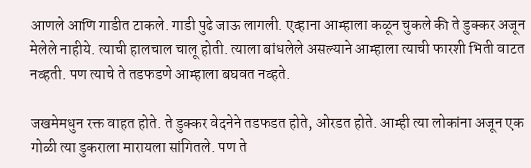आणले आणि गाडीत टाकले. गाडी पुढे जाऊ लागली. एव्हाना आम्हाला कळून चुकले की ते डुक्कर अजून मेलेले नाहीये. त्याची हालचाल चालू होती. त्याला बांधलेले असल्याने आम्हाला त्याची फारशी भिती वाटत नव्हती. पण त्याचे ते तडफडणे आम्हाला बघवत नव्हते.

जखमेमधुन रक्त वाहत होते. ते डुक्कर वेदनेने तडफडत होते, ओरडत होते. आम्ही त्या लोकांना अजून एक गोळी त्या डुकराला मारायला सांगितले. पण ते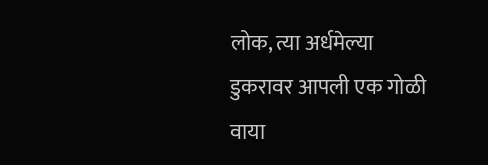लोक, त्या अर्धमेल्या डुकरावर आपली एक गोळी वाया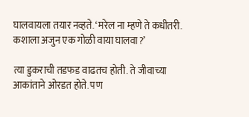घालवायला तयार नव्हते. ‘मरेल ना म्हणे ते कधीतरी. कशाला अजुन एक गोळी वाया घालवा?’

त्या डुकराची तडफड वाढतच होती. ते जीवाच्या आकांताने ओरडत होते. पण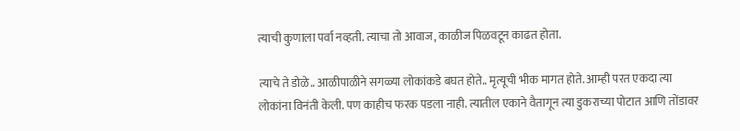त्याची कुणाला पर्वा नव्हती. त्याचा तो आवाज, काळीज पिळवटून काढत होता.

त्याचे ते डोळे.. आळीपाळीने सगळ्या लोकांकडे बघत होते.. मृत्यूची भीक मागत होते. आम्ही परत एकदा त्या लोकांना विनंती केली. पण काहीच फरक पडला नाही. त्यातील एकाने वैतागून त्या डुकराच्या पोटात आणि तोंडावर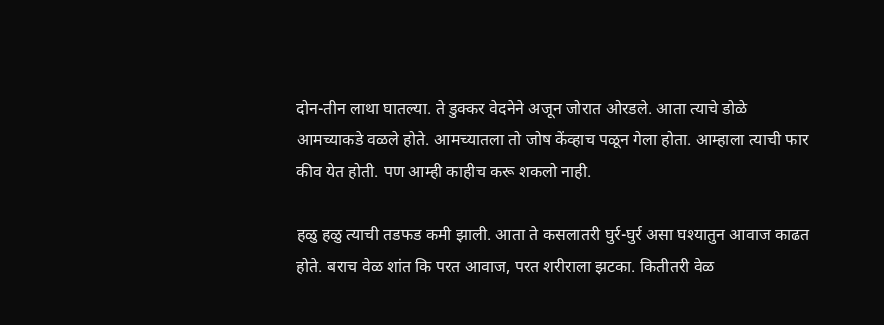दोन-तीन लाथा घातल्या. ते डुक्कर वेदनेने अजून जोरात ओरडले. आता त्याचे डोळे आमच्याकडे वळले होते. आमच्यातला तो जोष केंव्हाच पळून गेला होता. आम्हाला त्याची फार कीव येत होती. पण आम्ही काहीच करू शकलो नाही.

हळु हळु त्याची तडफड कमी झाली. आता ते कसलातरी घुर्र-घुर्र असा घश्यातुन आवाज काढत होते. बराच वेळ शांत कि परत आवाज, परत शरीराला झटका. कितीतरी वेळ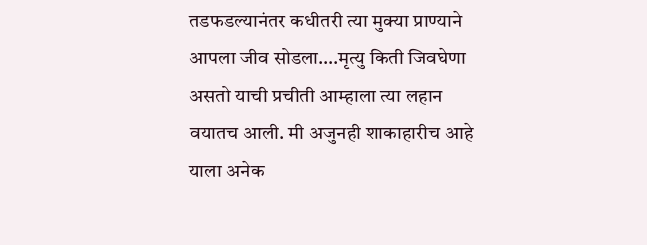तडफडल्यानंतर कधीतरी त्या मुक्या प्राण्याने आपला जीव सोडला….मृत्यु किती जिवघेणा असतो याची प्रचीती आम्हाला त्या लहान वयातच आली. मी अजुनही शाकाहारीच आहे याला अनेक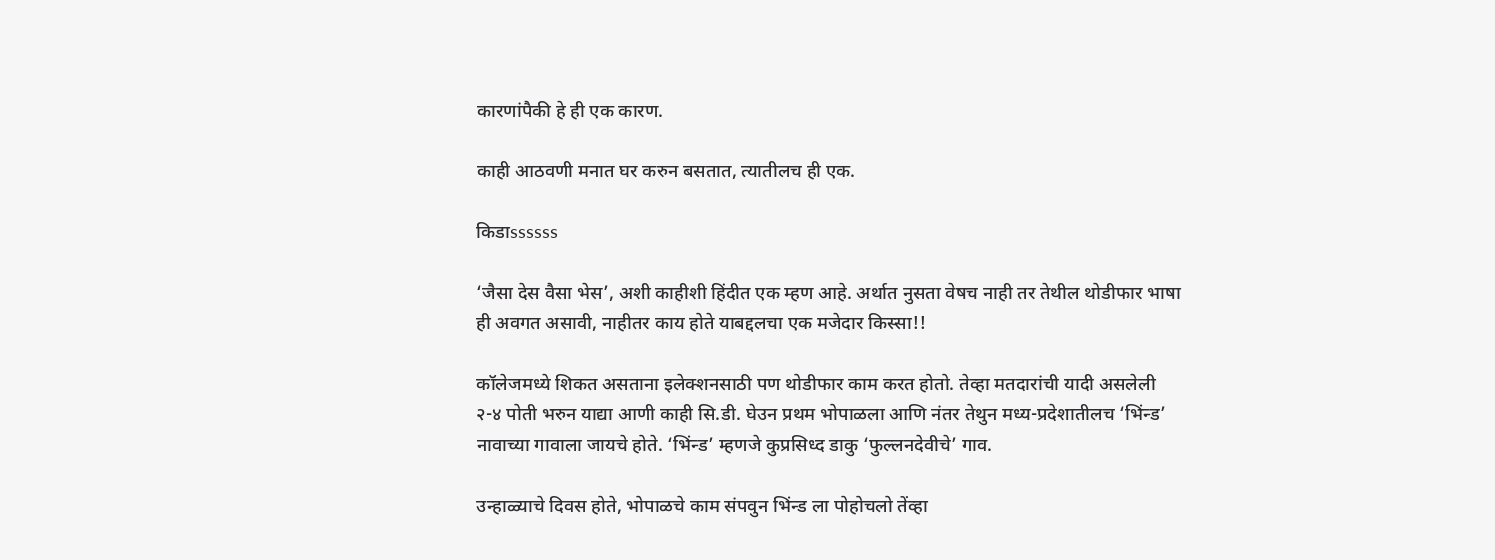कारणांपैकी हे ही एक कारण.

काही आठवणी मनात घर करुन बसतात, त्यातीलच ही एक.

किडाssssss

‘जैसा देस वैसा भेस’, अशी काहीशी हिंदीत एक म्हण आहे. अर्थात नुसता वेषच नाही तर तेथील थोडीफार भाषा ही अवगत असावी, नाहीतर काय होते याबद्दलचा एक मजेदार किस्सा!!

कॉलेजमध्ये शिकत असताना इलेक्शनसाठी पण थोडीफार काम करत होतो. तेव्हा मतदारांची यादी असलेली २-४ पोती भरुन याद्या आणी काही सि.डी. घेउन प्रथम भोपाळला आणि नंतर तेथुन मध्य-प्रदेशातीलच ‘भिंन्ड’ नावाच्या गावाला जायचे होते. ‘भिंन्ड’ म्हणजे कुप्रसिध्द डाकु ‘फुल्लनदेवीचे’ गाव.

उन्हाळ्याचे दिवस होते, भोपाळचे काम संपवुन भिंन्ड ला पोहोचलो तेंव्हा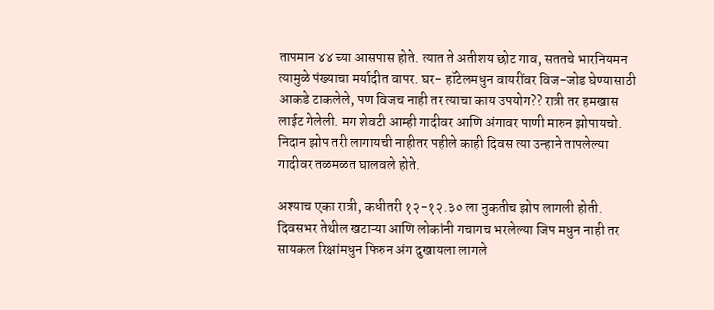तापमान ४४ च्या आसपास होते. त्यात ते अतीशय छोट गाव, सततचे भारनियमन त्यामुळे पंख्याचा मर्यादीत वापर. घर- हॉटेलमधुन वायरींवर विज-जोड घेण्यासाठी आकडे टाकलेले, पण विजच नाही तर त्याचा काय उपयोग?? रात्री तर हमखास लाईट गेलेली. मग शेवटी आम्ही गादीवर आणि अंगावर पाणी मारुन झोपायचो. निदान झोप तरी लागायची नाहीतर पहीले काही दिवस त्या उन्हाने तापलेल्या गादीवर तळमळत घालवले होते.

अश्याच एका रात्री, कधीतरी १२-१२.३० ला नुकतीच झोप लागली होती. दिवसभर तेथील खटाऱ्या आणि लोकांनी गचागच भरलेल्या जिप मधुन नाही तर सायकल रिक्षांमधुन फिरुन अंग दुखायला लागले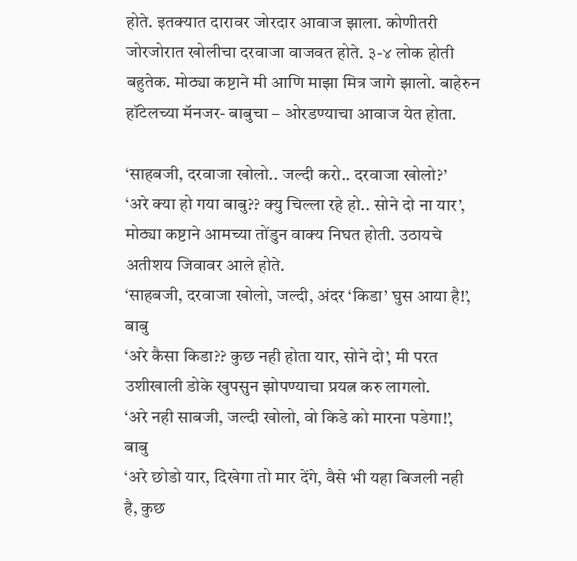होते. इतक्यात दारावर जोरदार आवाज झाला. कोणीतरी जोरजोरात खोलीचा दरवाजा वाजवत होते. ३-४ लोक होती बहुतेक. मोठ्या कष्टाने मी आणि माझा मित्र जागे झालो. बाहेरुन हॉटेलच्या मॅनजर- बाबुचा – ओरडण्याचा आवाज येत होता.

‘साहबजी, दरवाजा खोलो.. जल्दी करो.. दरवाजा खोलो?’
‘अरे क्या हो गया बाबु?? क्यु चिल्ला रहे हो.. सोने दो ना यार’, मोठ्या कष्टाने आमच्या तोंडुन वाक्य निघत होती. उठायचे अतीशय जिवावर आले होते.
‘साहबजी, दरवाजा खोलो, जल्दी, अंदर ‘किडा’ घुस आया है!’, बाबु
‘अरे कैसा किडा?? कुछ नही होता यार, सोने दो’, मी परत उशीखाली डोके खुपसुन झोपण्याचा प्रयत्न करु लागलो.
‘अरे नही साबजी, जल्दी खोलो, वो किडे को मारना पडेगा!’, बाबु
‘अरे छोडो यार, दिखेगा तो मार देंगे, वैसे भी यहा बिजली नही है, कुछ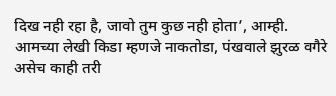दिख नही रहा है, जावो तुम कुछ नही होता’, आम्ही.
आमच्या लेखी किडा म्हणजे नाकतोडा, पंखवाले झुरळ वगैरे असेच काही तरी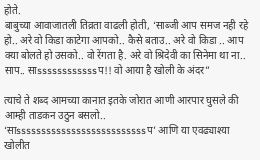होते.
बाबुच्या आवाजातली तिव्रता वाढली होती, ‘साब्जी आप समज नही रहे हो.. अरे वो किडा काटेगा आपको.. कैसे बताउ.. अरे वो किडा .. आप क्या बोलते हो उसको.. वो रेंगता है. अरे वो श्रिदेवी का सिनेमा था ना.. साप.. साssssssssssssप!! वो आया है खोली के अंदर”

त्याचे ते शब्द आमच्या कानात इतके जोरात आणी आरपार घुसले की आम्ही ताडकन उठुन बसलो.. ‘साssssssssssssssssssssssssssप’ आणि या एवढ्याश्या खोलीत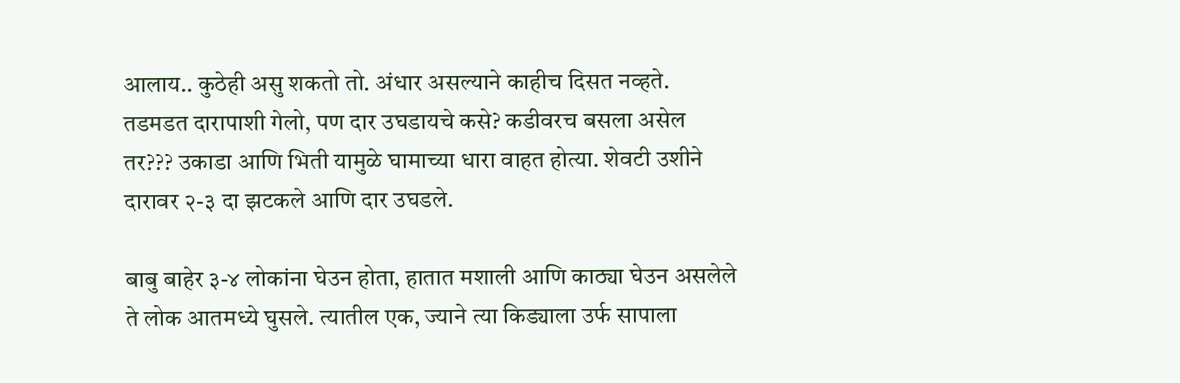आलाय.. कुठेही असु शकतो तो. अंधार असल्याने काहीच दिसत नव्हते. तडमडत दारापाशी गेलो, पण दार उघडायचे कसे? कडीवरच बसला असेल तर??? उकाडा आणि भिती यामुळे घामाच्या धारा वाहत होत्या. शेवटी उशीने दारावर २-३ दा झटकले आणि दार उघडले.

बाबु बाहेर ३-४ लोकांना घेउन होता, हातात मशाली आणि काठ्या घेउन असलेले ते लोक आतमध्ये घुसले. त्यातील एक, ज्याने त्या किड्याला उर्फ सापाला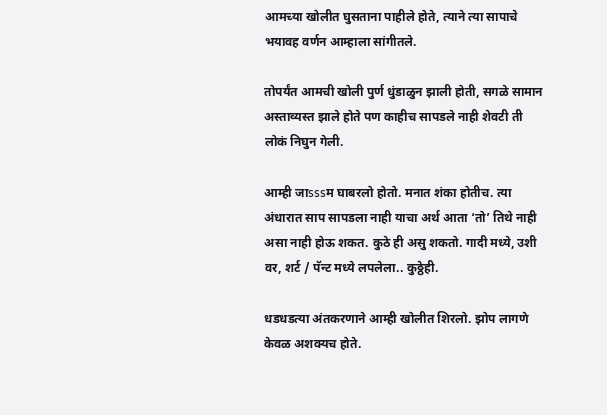आमच्या खोलीत घुसताना पाहीले होते, त्याने त्या सापाचे भयावह वर्णन आम्हाला सांगीतले.

तोपर्यंत आमची खोली पुर्ण धुंडाळुन झाली होती, सगळे सामान अस्ताव्यस्त झाले होते पण काहीच सापडले नाही शेवटी ती लोकं निघुन गेली.

आम्ही जाsssम घाबरलो होतो. मनात शंका होतीच. त्या अंधारात साप सापडला नाही याचा अर्थ आता ‘तो’ तिथे नाही असा नाही होऊ शकत. कुठे ही असु शकतो. गादी मध्ये, उशी वर, शर्ट / पॅन्ट मध्ये लपलेला.. कुठ्ठेही.

धडधडत्या अंतकरणाने आम्ही खोलीत शिरलो. झोप लागणे केवळ अशक्यच होते.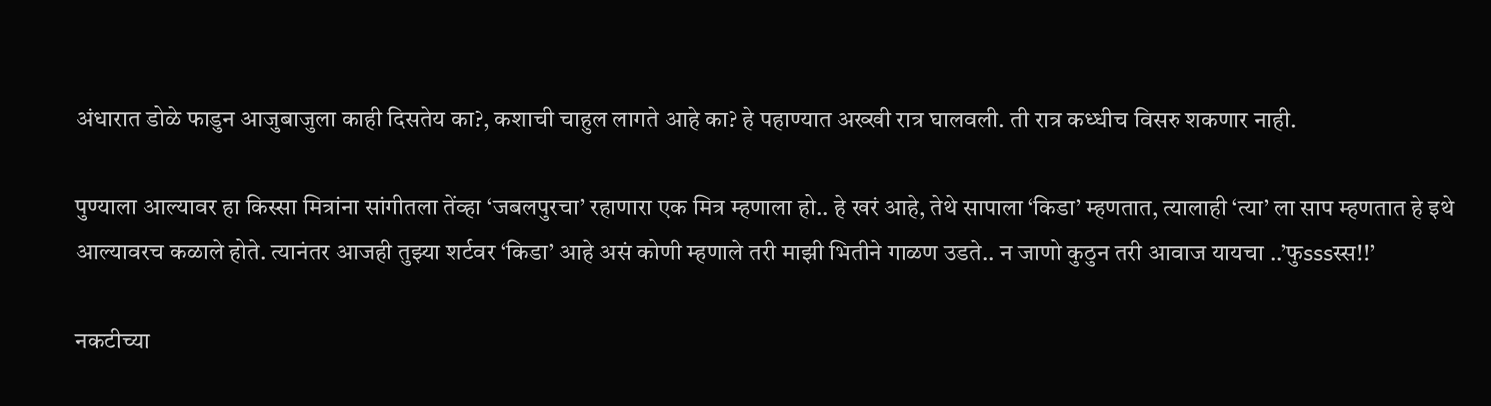अंधारात डोळे फाडुन आजुबाजुला काही दिसतेय का?, कशाची चाहुल लागते आहे का? हे पहाण्यात अख्खी रात्र घालवली. ती रात्र कध्धीच विसरु शकणार नाही.

पुण्याला आल्यावर हा किस्सा मित्रांना सांगीतला तेंव्हा ‘जबलपुरचा’ रहाणारा एक मित्र म्हणाला हो.. हे खरं आहे, तेथे सापाला ‘किडा’ म्हणतात, त्यालाही ‘त्या’ ला साप म्हणतात हे इथे आल्यावरच कळाले होते. त्यानंतर आजही तुझ्या शर्टवर ‘किडा’ आहे असं कोणी म्हणाले तरी माझी भितीने गाळण उडते.. न जाणो कुठुन तरी आवाज यायचा ..’फुsssस्स!!’

नकटीच्या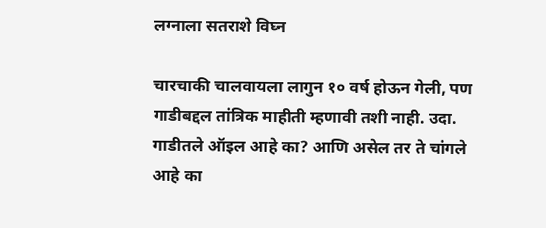लग्नाला सतराशे विघ्न

चारचाकी चालवायला लागुन १० वर्ष होऊन गेली, पण गाडीबद्दल तांत्रिक माहीती म्हणावी तशी नाही. उदा. गाडीतले ऑइल आहे का? आणि असेल तर ते चांगले आहे का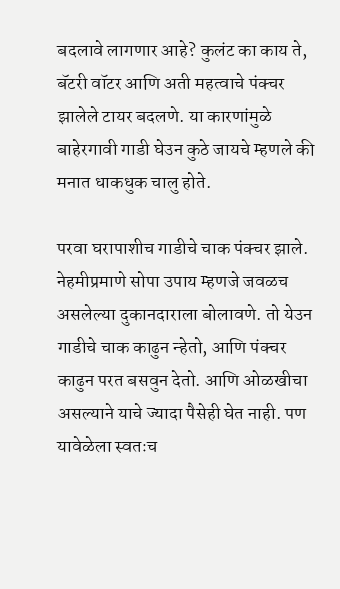बदलावे लागणार आहे? कुलंट का काय ते, बॅटरी वॉटर आणि अती महत्वाचे पंक्चर झालेले टायर बदलणे. या कारणांमुळे बाहेरगावी गाडी घेउन कुठे जायचे म्हणले की मनात धाकधुक चालु होते.

परवा घरापाशीच गाडीचे चाक पंक्चर झाले. नेहमीप्रमाणे सोपा उपाय म्हणजे जवळच असलेल्या दुकानदाराला बोलावणे. तो येउन गाडीचे चाक काढुन न्हेतो, आणि पंक्चर काढुन परत बसवुन देतो. आणि ओळखीचा असल्याने याचे ज्यादा पैसेही घेत नाही. पण यावेळेला स्वतःच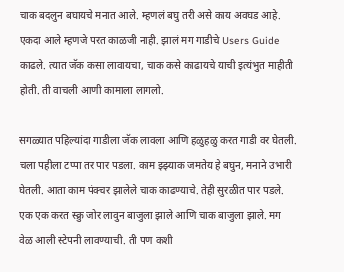चाक बदलुन बघायचे मनात आले. म्हणलं बघु तरी असे काय अवघड आहे. एकदा आले म्हणजे परत काळजी नाही. झालं मग गाडीचे Users Guide काढले. त्यात जॅक कसा लावायचा, चाक कसे काढायचे याची इत्यंभुत माहीती होती. ती वाचली आणी कामाला लागलो.

सगळ्यात पहिल्यांदा गाडीला जॅक लावला आणि हळुहळु करत गाडी वर घेतली. चला पहीला टप्पा तर पार पडला. काम झ्झ्याक जमतेय हे बघुन, मनाने उभारी घेतली. आता काम पंक्चर झालेले चाक काढण्याचे. तेही सुरळीत पार पडले. एक एक करत स्क्रु जोर लावुन बाजुला झाले आणि चाक बाजुला झाले. मग वेळ आली स्टेपनी लावण्याची. ती पण कशी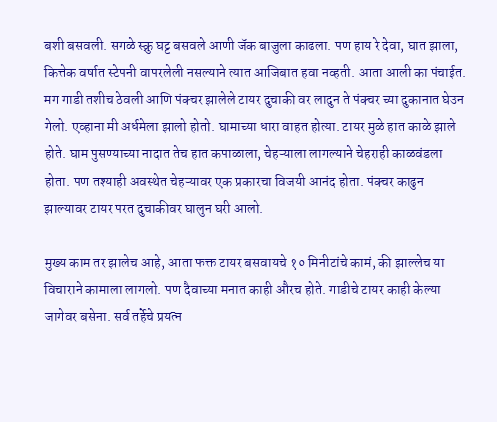बशी बसवली. सगळे स्क्रु घट्ट बसवले आणी जॅक बाजुला काढला. पण हाय रे देवा, घात झाला, कित्तेक वर्षात स्टेपनी वापरलेली नसल्याने त्यात आजिबात हवा नव्हती. आता आली का पंचाईत. मग गाडी तशीच ठेवली आणि पंक्चर झालेले टायर दुचाकी वर लादुन ते पंक्चर च्या दुकानात घेउन गेलो. एव्हाना मी अर्धमेला झालो होतो. घामाच्या धारा वाहत होत्या. टायर मुळे हात काळे झाले होते. घाम पुसण्याच्या नादात तेच हात कपाळाला, चेहऱ्याला लागल्याने चेहराही काळवंडला होता. पण तश्याही अवस्थेत चेहऱ्यावर एक प्रकारचा विजयी आनंद होता. पंक्चर काढुन झाल्यावर टायर परत दुचाकीवर घालुन घरी आलो.

मुख्य काम तर झालेच आहे, आता फक्त टायर बसवायचे १० मिनीटांचे कामं, की झाल्लेच या विचाराने कामाला लागलो. पण दैवाच्या मनात काही औरच होते. गाडीचे टायर काही केल्या जागेवर बसेना. सर्व तर्हेचे प्रयत्न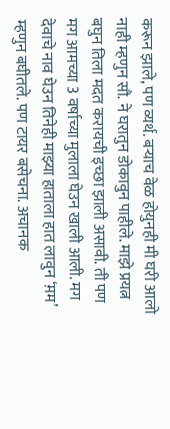करून झाले, पण व्यर्थ. बऱ्याच वेळ होयुनही मी घरी आलो नाही म्हणुन सौ. ने घरातुन डोकावुन पाहीले. माझे प्रयत्न बघुन तिला मदत करायची इच्छा झाली असावी. ती पण मग आमच्या 3 वर्षाच्या मुलाला घेउन खाली आली. मग देवाचे नाव घेउन तिनेही माझ्या हाताला हात लावुन ‘म़म’ म्हणुन बघीतले. पण टायर बसेचना. अचानक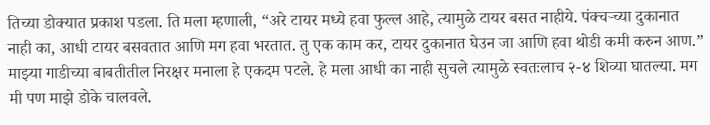तिच्या डोक्यात प्रकाश पडला. ति मला म्हणाली, “अरे टायर मध्ये हवा फुल्ल आहे, त्यामुळे टायर बसत नाहीये. पंक्चऱ्च्या दुकानात नाही का, आधी टायर बसवतात आणि मग हवा भरतात. तु एक काम कर, टायर दुकानात घेउन जा आणि हवा थोडी कमी करुन आण.” माझ्या गाडीच्या बाबतीतील निरक्षर मनाला हे एकदम पटले. हे मला आधी का नाही सुचले त्यामुळे स्वतःलाच २-४ शिव्या घातल्या. मग मी पण माझे डोके चालवले.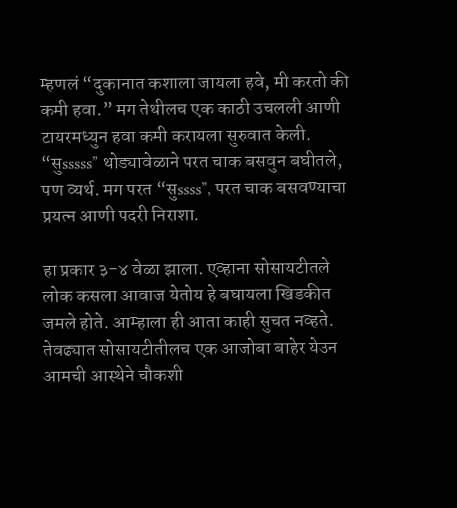म्हणलं “दुकानात कशाला जायला हवे, मी करतो की कमी हवा.” मग तेथीलच एक काठी उचलली आणी टायरमध्युन हवा कमी करायला सुरुवात केली. “सुsssss” थोड्यावेळाने परत चाक बसवुन बघीतले, पण व्यर्थ. मग परत “सुssss”, परत चाक बसवण्याचा प्रयत्न आणी पदरी निराशा.

हा प्रकार ३-४ वेळा झाला. एव्हाना सोसायटीतले लोक कसला आवाज येतोय हे बघायला खिडकीत जमले होते. आम्हाला ही आता काही सुचत नव्हते. तेवढ्यात सोसायटीतीलच एक आजोबा बाहेर येउन आमची आस्थेने चौकशी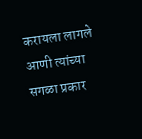करायला लागले आणी त्यांच्या सगळा प्रकार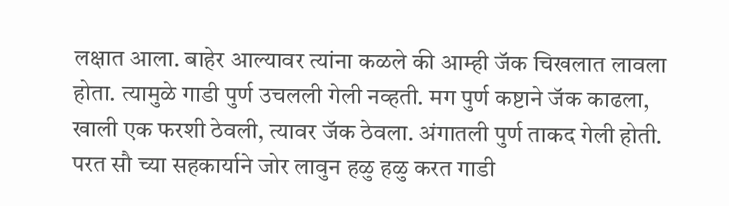लक्षात आला. बाहेर आल्यावर त्यांना कळले की आम्ही जॅक चिखलात लावला होता. त्यामुळे गाडी पुर्ण उचलली गेली नव्हती. मग पुर्ण कष्टाने जॅक काढला, खाली एक फरशी ठेवली, त्यावर जॅक ठेवला. अंगातली पुर्ण ताकद गेली होती. परत सौ च्या सहकार्याने जोर लावुन हळु हळु करत गाडी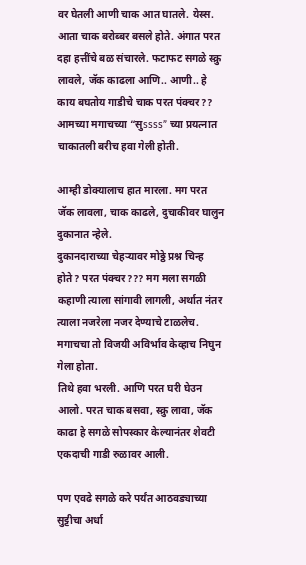वर घेतली आणी चाक आत घातले. येस्स. आता चाक बरोब्बर बसले होते. अंगात परत दहा हत्तींचे बळ संचारले. फटाफट सगळे स्क्रु लावले, जॅक काढला आणि.. आणी.. हे काय बघतोय गाडीचे चाक परत पंक्चर?? आमच्या मगाचच्या “सुssss” च्या प्रयत्नात चाकातली बरीच हवा गेली होती.

आम्ही डोक्यालाच हात मारला. मग परत जॅक लावला, चाक काढले, दुचाकीवर घालुन दुकानात न्हेले.
दुकानदाराच्या चेहऱ्यावर मोठ्ठे प्रश्न चिन्ह होते? परत पंक्चर??? मग मला सगळी कहाणी त्याला सांगावी लागली, अर्थात नंतर त्याला नजरेला नजर देण्याचे टाळलेच. मगाचचा तो विजयी अविर्भाव केव्हाच निघुन गेला होता.
तिथे हवा भरली. आणि परत घरी घेउन आलो. परत चाक बसवा, स्क्रु लावा, जॅक काढा हे सगळे सोपस्कार केल्यानंतर शेवटी एकदाची गाडी रुळावर आली.

पण एवढे सगळे करे पर्यंत आठवड्याच्या सुट्टीचा अर्धा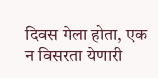दिवस गेला होता, एक न विसरता येणारी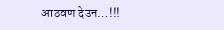आठवण देउन…!!!